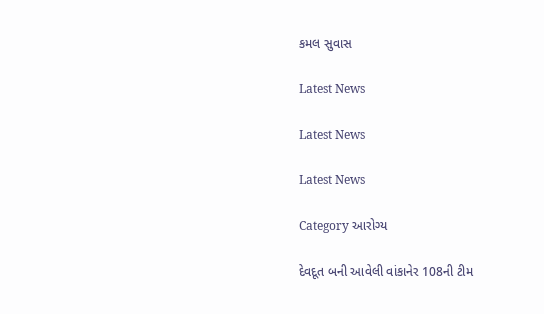કમલ સુવાસ

Latest News

Latest News

Latest News

Category આરોગ્ય

દેવદૂત બની આવેલી વાંકાનેર 108ની ટીમ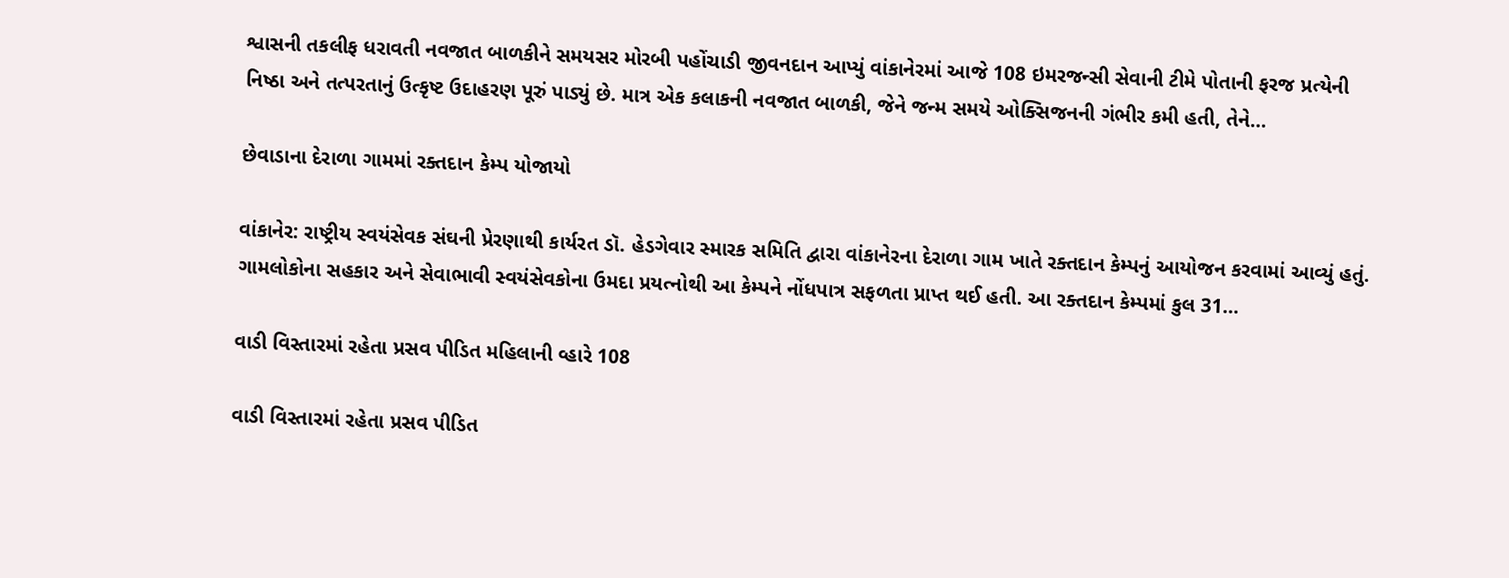શ્વાસની તકલીફ ધરાવતી નવજાત બાળકીને સમયસર મોરબી પહોંચાડી જીવનદાન આપ્યું વાંકાનેરમાં આજે 108 ઇમરજન્સી સેવાની ટીમે પોતાની ફરજ પ્રત્યેની નિષ્ઠા અને તત્પરતાનું ઉત્કૃષ્ટ ઉદાહરણ પૂરું પાડ્યું છે. માત્ર એક કલાકની નવજાત બાળકી, જેને જન્મ સમયે ઓક્સિજનની ગંભીર કમી હતી, તેને…

છેવાડાના દેરાળા ગામમાં રક્તદાન કેમ્પ યોજાયો

વાંકાનેર: રાષ્ટ્રીય સ્વયંસેવક સંઘની પ્રેરણાથી કાર્યરત ડૉ. હેડગેવાર સ્મારક સમિતિ દ્વારા વાંકાનેરના દેરાળા ગામ ખાતે રક્તદાન કેમ્પનું આયોજન કરવામાં આવ્યું હતું. ગામલોકોના સહકાર અને સેવાભાવી સ્વયંસેવકોના ઉમદા પ્રયત્નોથી આ કેમ્પને નોંધપાત્ર સફળતા પ્રાપ્ત થઈ હતી. આ રક્તદાન કેમ્પમાં કુલ 31…

વાડી વિસ્તારમાં રહેતા પ્રસવ પીડિત મહિલાની વ્હારે 108

વાડી વિસ્તારમાં રહેતા પ્રસવ પીડિત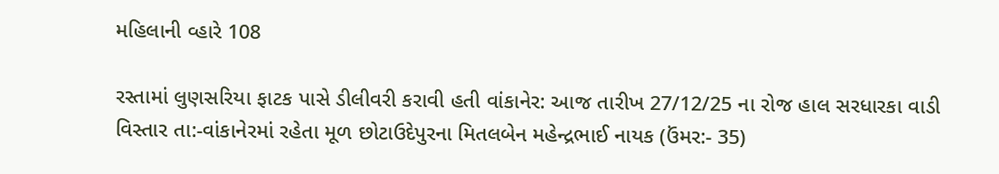મહિલાની વ્હારે 108

રસ્તામાં લુણસરિયા ફાટક પાસે ડીલીવરી કરાવી હતી વાંકાનેર: આજ તારીખ 27/12/25 ના રોજ હાલ સરધારકા વાડી વિસ્તાર તા:-વાંકાનેરમાં રહેતા મૂળ છોટાઉદેપુરના મિતલબેન મહેન્દ્રભાઈ નાયક (ઉંમર:- 35)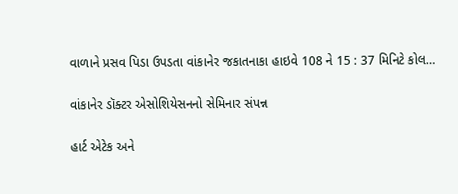વાળાને પ્રસવ પિડા ઉપડતા વાંકાનેર જકાતનાકા હાઇવે 108 ને 15 : 37 મિનિટે કોલ…

વાંકાનેર ડૉક્ટર એસોશિયેસનનો સેમિનાર સંપન્ન

હાર્ટ એટેક અને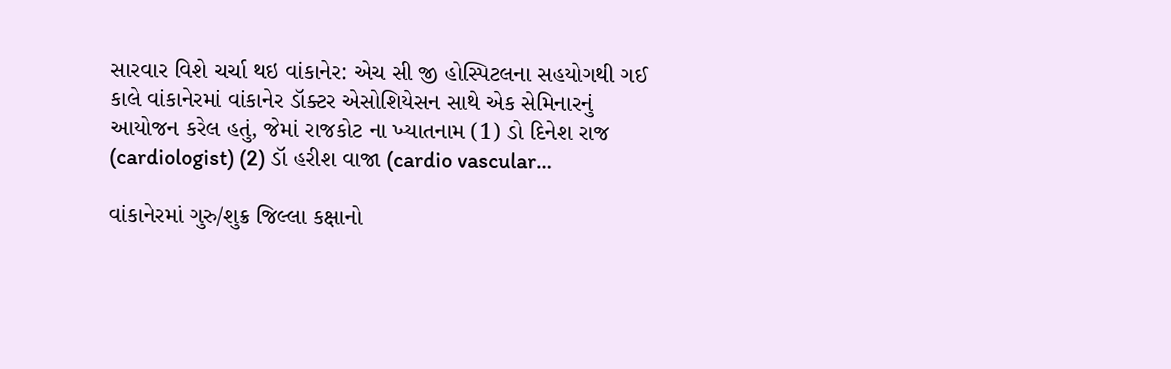સારવાર વિશે ચર્ચા થઇ વાંકાનેર: એચ સી જી હોસ્પિટલના સહયોગથી ગઈ કાલે વાંકાનેરમાં વાંકાનેર ડૉક્ટર એસોશિયેસન સાથે એક સેમિનારનું આયોજન કરેલ હતું, જેમાં રાજકોટ ના ખ્યાતનામ (1) ડો દિનેશ રાજ (cardiologist) (2) ડૉ હરીશ વાજા (cardio vascular…

વાંકાનેરમાં ગુરુ/શુક્ર જિલ્લા કક્ષાનો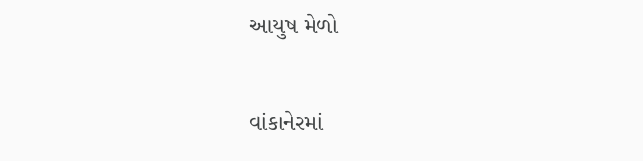આયુષ મેળો

વાંકાનેરમાં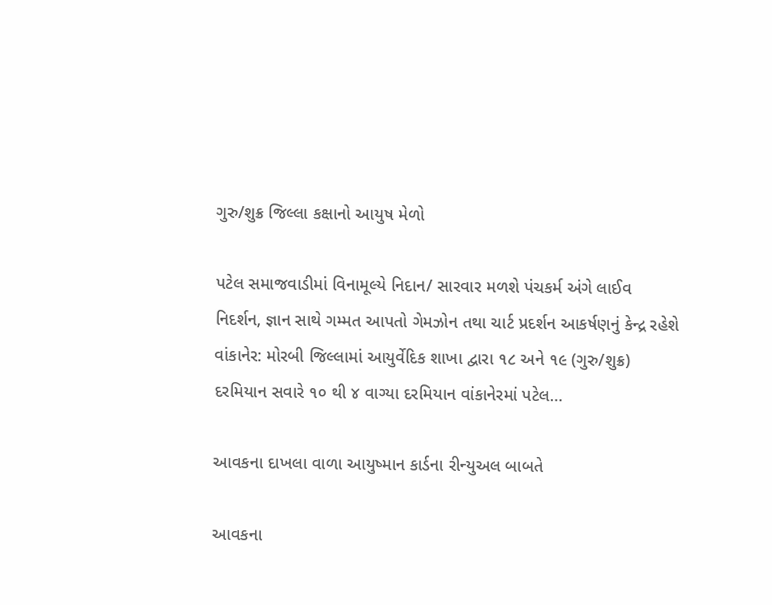ગુરુ/શુક્ર જિલ્લા કક્ષાનો આયુષ મેળો

પટેલ સમાજવાડીમાં વિનામૂલ્યે નિદાન/ સારવાર મળશે પંચકર્મ અંગે લાઈવ નિદર્શન, જ્ઞાન સાથે ગમ્મત આપતો ગેમઝોન તથા ચાર્ટ પ્રદર્શન આકર્ષણનું કેન્દ્ર રહેશે વાંકાનેર: મોરબી જિલ્લામાં આયુર્વેદિક શાખા દ્વારા ૧૮ અને ૧૯ (ગુરુ/શુક્ર) દરમિયાન સવારે ૧૦ થી ૪ વાગ્યા દરમિયાન વાંકાનેરમાં પટેલ…

આવકના દાખલા વાળા આયુષ્માન કાર્ડના રીન્યુઅલ બાબતે

આવકના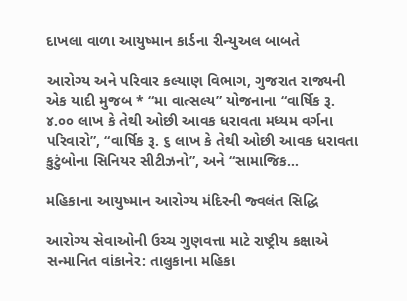દાખલા વાળા આયુષ્માન કાર્ડના રીન્યુઅલ બાબતે

આરોગ્ય અને પરિવાર કલ્યાણ વિભાગ, ગુજરાત રાજ્યની એક યાદી મુજબ * “મા વાત્સલ્ય” યોજનાના “વાર્ષિક રૂ. ૪.૦૦ લાખ કે તેથી ઓછી આવક ધરાવતા મધ્યમ વર્ગના પરિવારો”, “વાર્ષિક રૂ. ૬ લાખ કે તેથી ઓછી આવક ધરાવતા કુટુંબોના સિનિયર સીટીઝનો”, અને “સામાજિક…

મહિકાના આયુષ્માન આરોગ્ય મંદિરની જ્વલંત સિદ્ધિ

આરોગ્ય સેવાઓની ઉચ્ચ ગુણવત્તા માટે રાષ્ટ્રીય કક્ષાએ સન્માનિત વાંકાનેર: તાલુકાના મહિકા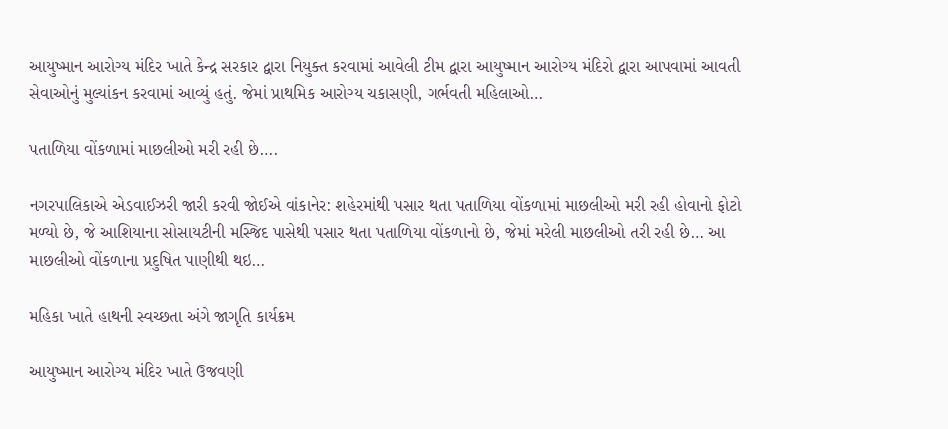આયુષ્માન આરોગ્ય મંદિર ખાતે કેન્દ્ર સરકાર દ્વારા નિયુક્ત કરવામાં આવેલી ટીમ દ્વારા આયુષ્માન આરોગ્ય મંદિરો દ્વારા આપવામાં આવતી સેવાઓનું મુલ્યાંકન કરવામાં આવ્યું હતું. જેમાં પ્રાથમિક આરોગ્ય ચકાસણી, ગર્ભવતી મહિલાઓ…

પતાળિયા વોંકળામાં માછલીઓ મરી રહી છે….

નગરપાલિકાએ એડવાઈઝરી જારી કરવી જોઈએ વાંકાનેર: શહેરમાંથી પસાર થતા પતાળિયા વોંકળામાં માછલીઓ મરી રહી હોવાનો ફોટો મળ્યો છે, જે આશિયાના સોસાયટીની મસ્જિદ પાસેથી પસાર થતા પતાળિયા વોંકળાનો છે, જેમાં મરેલી માછલીઓ તરી રહી છે… આ માછલીઓ વોંકળાના પ્રદુષિત પાણીથી થઇ…

મહિકા ખાતે હાથની સ્વચ્છતા અંગે જાગૃતિ કાર્યક્રમ

આયુષ્માન આરોગ્ય મંદિર ખાતે ઉજવણી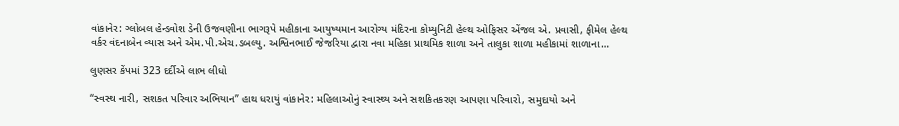વાંકાનેર: ગ્લોબલ હેન્ડવોશ ડેની ઉજવણીના ભાગરૂપે મહીકાના આયુષ્યમાન આરોગ્ય મંદિરના કોમ્યુનિટી હેલ્થ ઓફિસર એંજલ એ. પ્રવાસી, ફીમેલ હેલ્થ વર્કર વંદનાબેન વ્યાસ અને એમ.પી.એચ.ડબલ્યુ. અશ્વિનભાઈ જેજરિયા દ્વારા નવા મહિકા પ્રાથમિક શાળા અને તાલુકા શાળા મહીકામાં શાળાના…

લુણસર કેંપમાં 323 દર્દીએ લાભ લીધો

“સ્વસ્થ નારી, સશકત પરિવાર અભિયાન” હાથ ધરાયું વાંકાનેર: મહિલાઓનું સ્વાસ્થ્ય અને સશકિતકરણ આપણા પરિવારો, સમુદાયો અને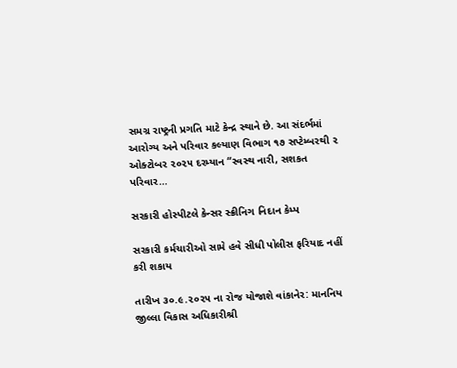સમગ્ર રાષ્ટ્રની પ્રગતિ માટે કેન્દ્ર સ્થાને છે. આ સંદર્ભમાં આરોગ્ય અને પરિવાર કલ્યાણ વિભાગ ૧૭ સપ્ટેમ્બરથી ૨ ઓક્ટોબર ૨૦૨૫ દરમ્યાન “સ્વસ્થ નારી, સશકત પરિવાર…

સરકારી હોસ્પીટલે કેન્સર સ્ક્રીનિગ નિદાન કેમ્પ

સરકારી કર્મચારીઓ સામે હવે સીધી પોલીસ ફરિયાદ નહીં કરી શકાય

તારીખ ૩૦.૯.૨૦૨૫ ના રોજ યોજાશે વાંકાનેર: માનનિય જીલ્લા વિકાસ અધિકારીશ્રી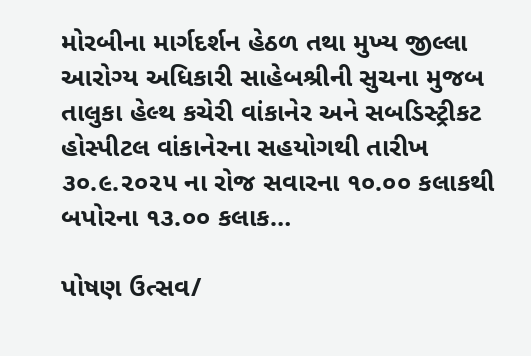મોરબીના માર્ગદર્શન હેઠળ તથા મુખ્ય જીલ્લા આરોગ્ય અધિકારી સાહેબશ્રીની સુચના મુજબ તાલુકા હેલ્થ કચેરી વાંકાનેર અને સબડિસ્ટ્રીકટ હોસ્પીટલ વાંકાનેરના સહયોગથી તારીખ ૩૦.૯.૨૦૨૫ ના રોજ સવારના ૧૦.૦૦ કલાકથી બપોરના ૧૩.૦૦ કલાક…

પોષણ ઉત્સવ/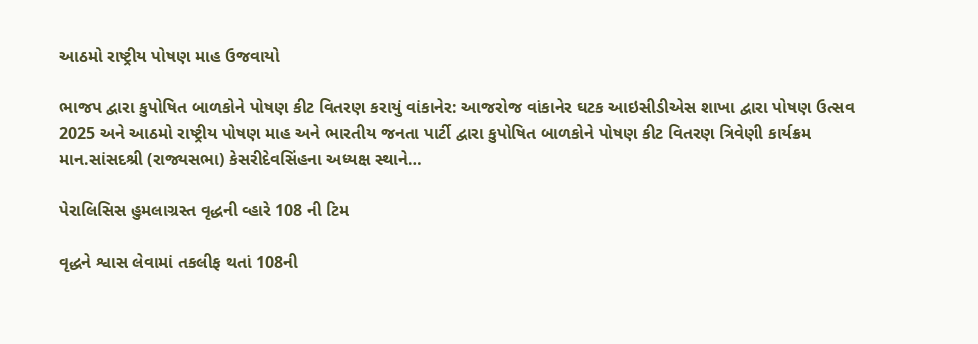આઠમો રાષ્ટ્રીય પોષણ માહ ઉજવાયો

ભાજપ દ્વારા કુપોષિત બાળકોને પોષણ કીટ વિતરણ કરાયું વાંકાનેર: આજરોજ વાંકાનેર ઘટક આઇસીડીએસ શાખા દ્વારા પોષણ ઉત્સવ 2025 અને આઠમો રાષ્ટ્રીય પોષણ માહ અને ભારતીય જનતા પાર્ટી દ્વારા કુપોષિત બાળકોને પોષણ કીટ વિતરણ ત્રિવેણી કાર્યક્રમ માન.સાંસદશ્રી (રાજ્યસભા) કેસરીદેવસિંહના અધ્યક્ષ સ્થાને…

પેરાલિસિસ હુમલાગ્રસ્ત વૃદ્ધની વ્હારે 108 ની ટિમ

વૃદ્ધને શ્વાસ લેવામાં તકલીફ થતાં 108ની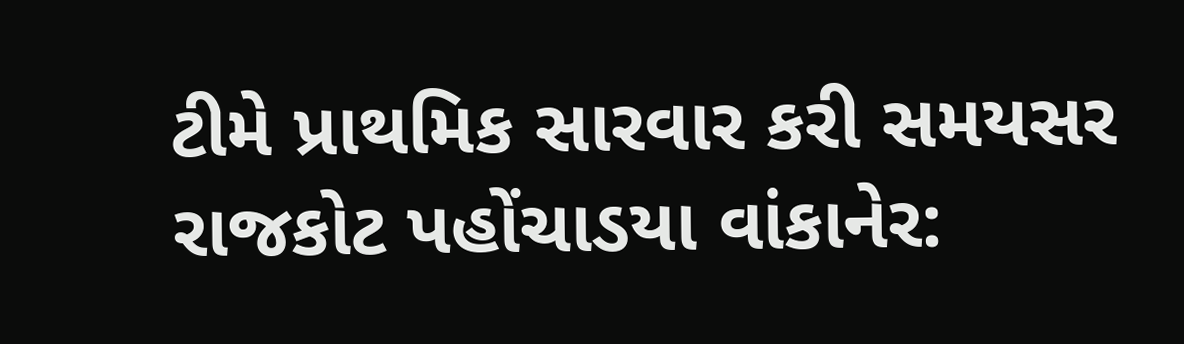ટીમે પ્રાથમિક સારવાર કરી સમયસર રાજકોટ પહોંચાડયા વાંકાનેર: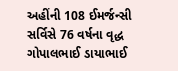અહીંની 108 ઈમર્જન્સી સર્વિસે 76 વર્ષના વૃદ્ધ ગોપાલભાઈ ડાયાભાઈ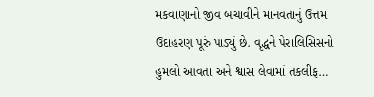મકવાણાનો જીવ બચાવીને માનવતાનું ઉત્તમ ઉદાહરણ પૂરું પાડ્યું છે. વૃદ્ધને પેરાલિસિસનો હુમલો આવતા અને શ્વાસ લેવામાં તકલીફ…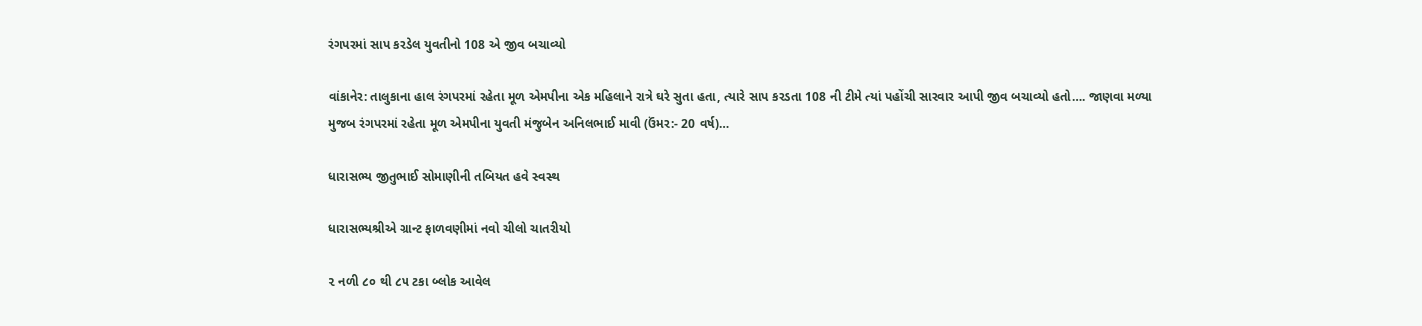રંગપરમાં સાપ કરડેલ યુવતીનો 108 એ જીવ બચાવ્યો

વાંકાનેર: તાલુકાના હાલ રંગપરમાં રહેતા મૂળ એમપીના એક મહિલાને રાત્રે ઘરે સુતા હતા, ત્યારે સાપ કરડતા 108 ની ટીમે ત્યાં પહોંચી સારવાર આપી જીવ બચાવ્યો હતો…. જાણવા મળ્યા મુજબ રંગપરમાં રહેતા મૂળ એમપીના યુવતી મંજુબેન અનિલભાઈ માવી (ઉંમર:- 20 વર્ષ)…

ધારાસભ્ય જીતુભાઈ સોમાણીની તબિયત હવે સ્વસ્થ

ધારાસભ્યશ્રીએ ગ્રાન્ટ ફાળવણીમાં નવો ચીલો ચાતરીયો

૨ નળી ૮૦ થી ૮૫ ટકા બ્લોક આવેલ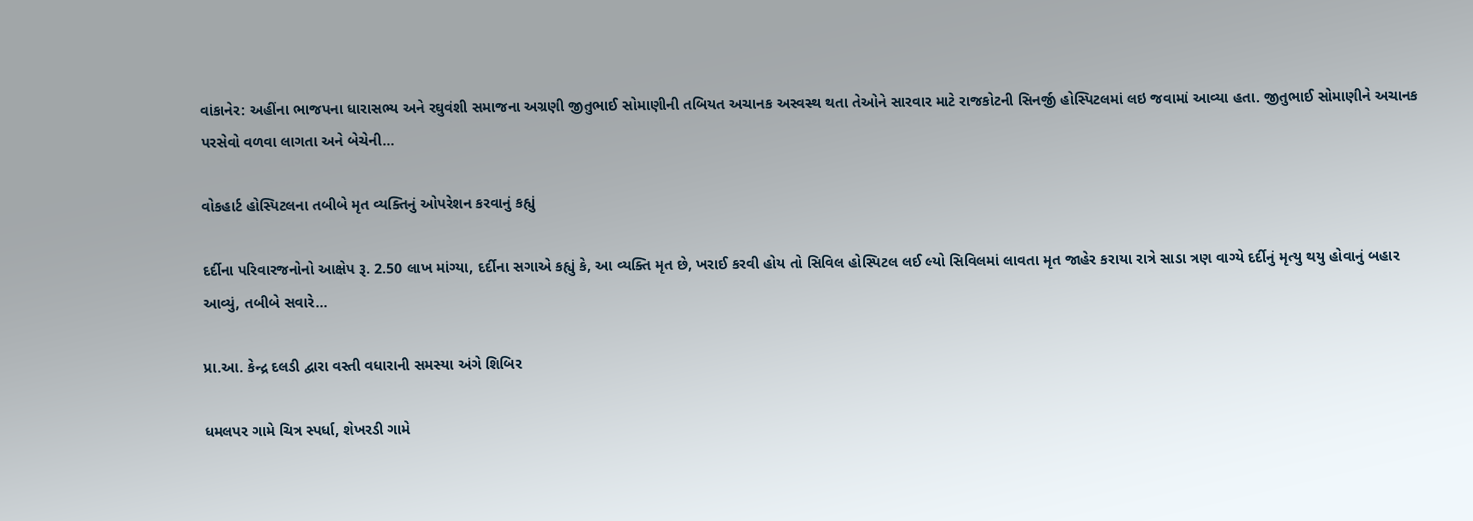વાંકાનેર: અહીંના ભાજપના ધારાસભ્ય અને રઘુવંશી સમાજના અગ્રણી જીતુભાઈ સોમાણીની તબિયત અચાનક અસ્વસ્થ થતા તેઓને સારવાર માટે રાજકોટની સિનર્જી હોસ્પિટલમાં લઇ જવામાં આવ્યા હતા. જીતુભાઈ સોમાણીને અચાનક પરસેવો વળવા લાગતા અને બેચેની…

વોકહાર્ટ હોસ્પિટલના તબીબે મૃત વ્યક્તિનું ઓપરેશન કરવાનું કહ્યું

દર્દીના પરિવારજનોનો આક્ષેપ રૂ. 2.50 લાખ માંગ્યા, દર્દીના સગાએ કહ્યું કે, આ વ્યક્તિ મૃત છે, ખરાઈ કરવી હોય તો સિવિલ હોસ્પિટલ લઈ લ્યો સિવિલમાં લાવતા મૃત જાહેર કરાયા રાત્રે સાડા ત્રણ વાગ્યે દર્દીનું મૃત્યુ થયુ હોવાનું બહાર આવ્યું, તબીબે સવારે…

પ્રા.આ. કેન્દ્ર દલડી દ્વારા વસ્તી વધારાની સમસ્યા અંગે શિબિર

ધમલપર ગામે ચિત્ર સ્પર્ધા, શેખરડી ગામે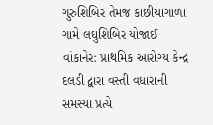ગુરુશિબિર તેમજ કાછીયાગાળા ગામે લઘુશિબિર યોજાઈ વાંકાનેર: પ્રાથમિક આરોગ્ય કેન્દ્ર દલડી દ્વારા વસ્તી વધારાની સમસ્યા પ્રત્યે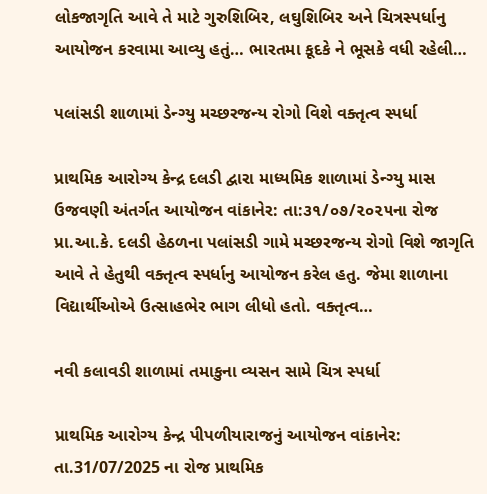લોકજાગૃતિ આવે તે માટે ગુરુશિબિર, લઘુશિબિર અને ચિત્રસ્પર્ધાનુ આયોજન કરવામા આવ્યુ હતું… ભારતમા કૂદકે ને ભૂસકે વધી રહેલી…

પલાંસડી શાળામાં ડેન્ગ્યુ મચ્છરજન્ય રોગો વિશે વક્તૃત્વ સ્પર્ધા

પ્રાથમિક આરોગ્ય કેન્દ્ર દલડી દ્વારા માધ્યમિક શાળામાં ડેન્ગ્યુ માસ ઉજવણી અંતર્ગત આયોજન વાંકાનેર: તા:૩૧/૦૭/૨૦૨૫ના રોજ પ્રા.આ.કે. દલડી હેઠળના પલાંસડી ગામે મચ્છરજન્ય રોગો વિશે જાગૃતિ આવે તે હેતુથી વક્તૃત્વ સ્પર્ધાનુ આયોજન કરેલ હતુ. જેમા શાળાના વિદ્યાર્થીઓએ ઉત્સાહભેર ભાગ લીધો હતો. વક્તૃત્વ…

નવી કલાવડી શાળામાં તમાકુના વ્યસન સામે ચિત્ર સ્પર્ધા

પ્રાથમિક આરોગ્ય કેન્દ્ર પીપળીયારાજનું આયોજન વાંકાનેર: તા.31/07/2025 ના રોજ પ્રાથમિક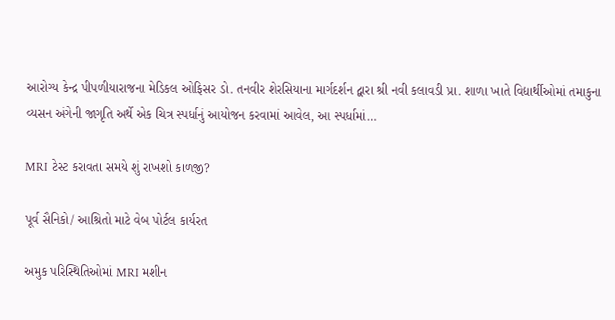આરોગ્ય કેન્દ્ર પીપળીયારાજના મેડિકલ ઓફિસર ડો. તનવીર શેરસિયાના માર્ગદર્શન દ્વારા શ્રી નવી કલાવડી પ્રા. શાળા ખાતે વિદ્યાર્થીઓમાં તમાકુના વ્યસન અંગેની જાગૃતિ અર્થે એક ચિત્ર સ્પર્ધાનું આયોજન કરવામાં આવેલ, આ સ્પર્ધામાં…

MRI ટેસ્ટ કરાવતા સમયે શું રાખશો કાળજી?

પૂર્વ સૈનિકો/ આશ્રિતો માટે વેબ પોર્ટલ કાર્યરત

અમુક પરિસ્થિતિઓમાં MRI મશીન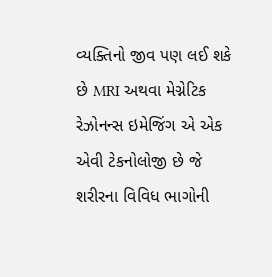વ્યક્તિનો જીવ પણ લઈ શકે છે MRI અથવા મેગ્નેટિક રેઝોનન્સ ઇમેજિંગ એ એક એવી ટેકનોલોજી છે જે શરીરના વિવિધ ભાગોની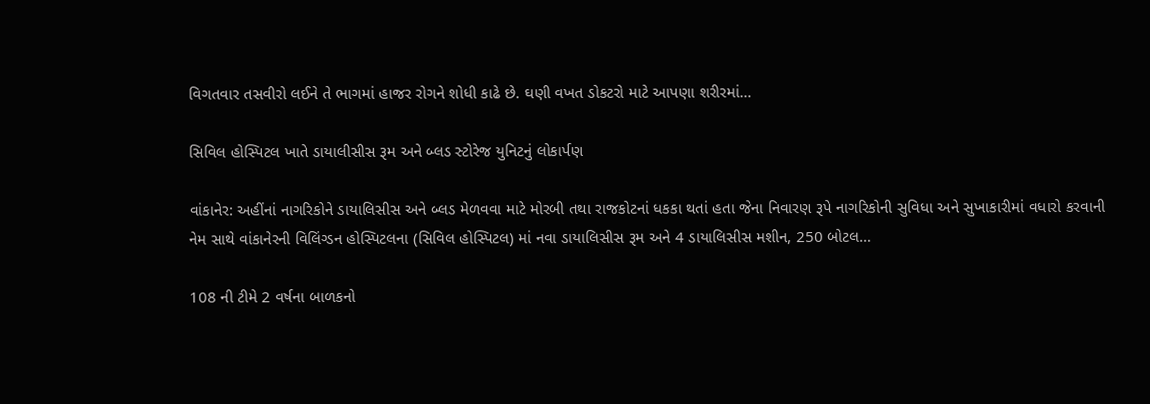વિગતવાર તસવીરો લઈને તે ભાગમાં હાજર રોગને શોધી કાઢે છે. ઘણી વખત ડોકટરો માટે આપણા શરીરમાં…

સિવિલ હોસ્પિટલ ખાતે ડાયાલીસીસ રૂમ અને બ્લડ સ્ટોરેજ યુનિટનું લોકાર્પણ

વાંકાનેર: અહીંનાં નાગરિકોને ડાયાલિસીસ અને બ્લડ મેળવવા માટે મોરબી તથા રાજકોટનાં ધકકા થતાં હતા જેના નિવારણ રૂપે નાગરિકોની સુવિધા અને સુખાકારીમાં વધારો કરવાની નેમ સાથે વાંકાનેરની વિલિંગ્ડન હોસ્પિટલના (સિવિલ હોસ્પિટલ) માં નવા ડાયાલિસીસ રૂમ અને 4 ડાયાલિસીસ મશીન, 250 બોટલ…

108 ની ટીમે 2 વર્ષના બાળકનો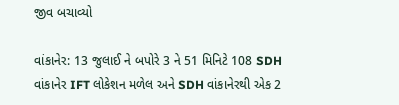જીવ બચાવ્યો

વાંકાનેર: 13 જુલાઈ ને બપોરે 3 ને 51 મિનિટે 108 SDH વાંકાનેર IFT લોકેશન મળેલ અને SDH વાંકાનેરથી એક 2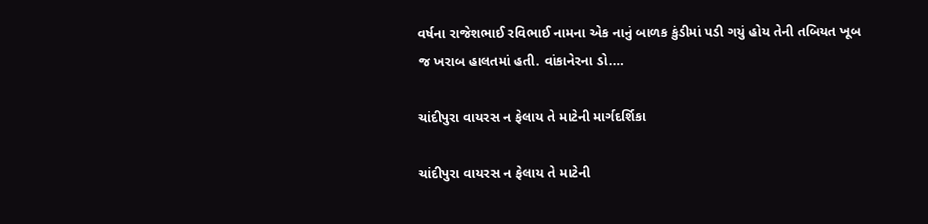વર્ષના રાજેશભાઈ રવિભાઈ નામના એક નાનું બાળક કુંડીમાં પડી ગયું હોય તેની તબિયત ખૂબ જ ખરાબ હાલતમાં હતી. વાંકાનેરના ડો.…

ચાંદીપુરા વાયરસ ન ફેલાય તે માટેની માર્ગદર્શિકા

ચાંદીપુરા વાયરસ ન ફેલાય તે માટેની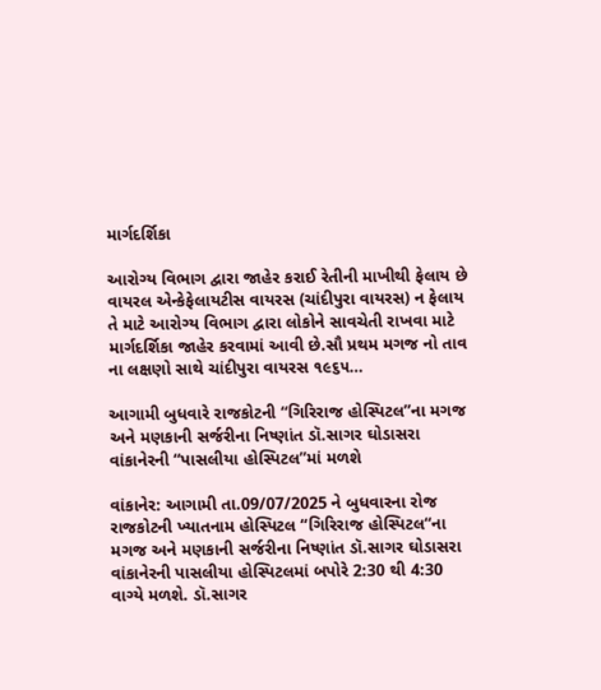માર્ગદર્શિકા

આરોગ્ય વિભાગ દ્વારા જાહેર કરાઈ રેતીની માખીથી ફેલાય છે વાયરલ એન્કેફેલાયટીસ વાયરસ (ચાંદીપુરા વાયરસ) ન ફેલાય તે માટે આરોગ્ય વિભાગ દ્વારા લોકોને સાવચેતી રાખવા માટે માર્ગદર્શિકા જાહેર કરવામાં આવી છે.સૌ પ્રથમ મગજ નો તાવ ના લક્ષણો સાથે ચાંદીપુરા વાયરસ ૧૯૬૫…

આગામી બુધવારે રાજકોટની “ગિરિરાજ હોસ્પિટલ”ના મગજ અને મણકાની સર્જરીના નિષ્ણાંત ડૉ.સાગર ઘોડાસરા વાંકાનેરની “પાસલીયા હોસ્પિટલ”માં મળશે

વાંકાનેર: આગામી તા.09/07/2025 ને બુધવારના રોજ રાજકોટની ખ્યાતનામ હોસ્પિટલ “ગિરિરાજ હોસ્પિટલ“ના મગજ અને મણકાની સર્જરીના નિષ્ણાંત ડૉ.સાગર ઘોડાસરા વાંકાનેરની પાસલીયા હોસ્પિટલમાં બપોરે 2:30 થી 4:30 વાગ્યે મળશે. ડૉ.સાગર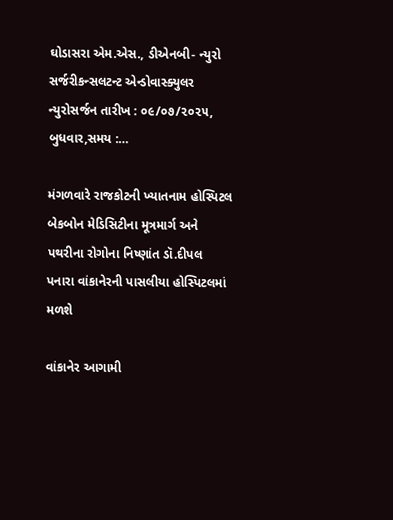ઘોડાસરા એમ.એસ., ડીએનબી- ન્યુરો સર્જરીકન્સલટન્ટ એન્ડોવાસ્ક્યુલર ન્યુરોસર્જન તારીખ : ૦૯/૦૭/૨૦૨૫, બુધવાર,સમય :…

મંગળવારે રાજકોટની ખ્યાતનામ હોસ્પિટલ બેકબોન મેડિસિટીના મૂત્રમાર્ગ અને પથરીના રોગોના નિષ્ણાંત ડૉ.દીપલ પનારા વાંકાનેરની પાસલીયા હોસ્પિટલમાં મળશે

વાંકાનેર આગામી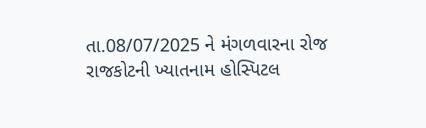તા.08/07/2025 ને મંગળવારના રોજ રાજકોટની ખ્યાતનામ હોસ્પિટલ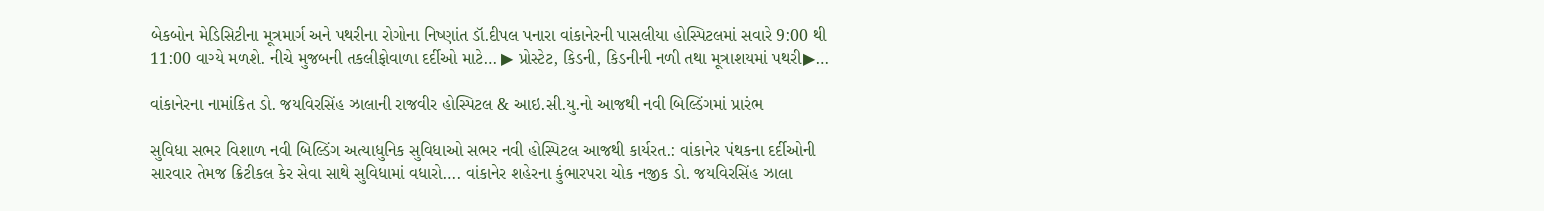બેકબોન મેડિસિટીના મૂત્રમાર્ગ અને પથરીના રોગોના નિષ્ણાંત ડૉ.દીપલ પનારા વાંકાનેરની પાસલીયા હોસ્પિટલમાં સવારે 9:00 થી 11:00 વાગ્યે મળશે. નીચે મુજબની તકલીફોવાળા દર્દીઓ માટે… ▶ પ્રોસ્ટેટ, કિડની, કિડનીની નળી તથા મૂત્રાશયમાં પથરી▶…

વાંકાનેરના નામાંકિત ડો. જયવિરસિંહ ઝાલાની રાજવીર હોસ્પિટલ & આઇ.સી.યુ.નો આજથી નવી બિલ્ડિંગમાં પ્રારંભ

સુવિધા સભર વિશાળ નવી બિલ્ડિંગ અત્યાધુનિક સુવિધાઓ સભર નવી હોસ્પિટલ આજથી કાર્યરત.: વાંકાનેર પંથકના દર્દીઓની સારવાર તેમજ ક્રિટીકલ કેર સેવા સાથે સુવિધામાં વધારો…. વાંકાનેર શહેરના કુંભારપરા ચોક નજીક ડો. જયવિરસિંહ ઝાલા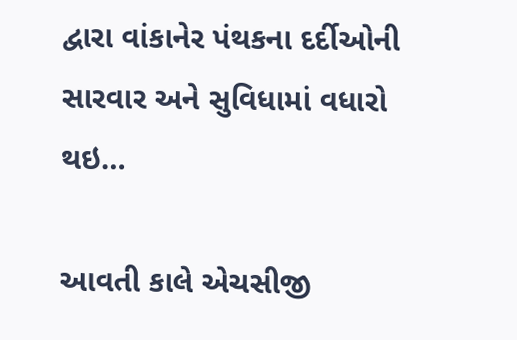દ્વારા વાંકાનેર પંથકના દર્દીઓની સારવાર અને સુવિધામાં વધારો થઇ…

આવતી કાલે એચસીજી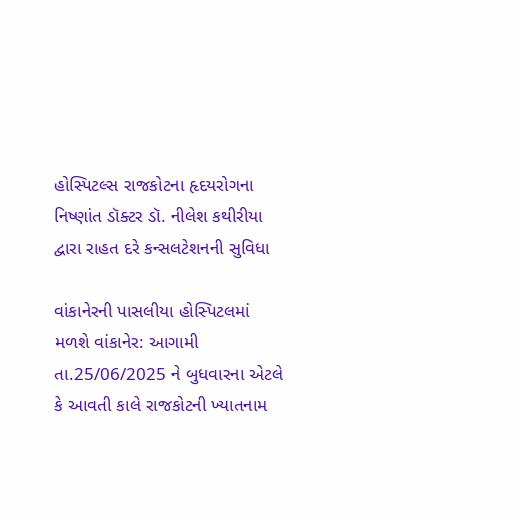હોસ્પિટલ્સ રાજકોટના હૃદયરોગના નિષ્ણાંત ડૉક્ટર ડૉ. નીલેશ કથીરીયા દ્વારા રાહત દરે કન્સલટેશનની સુવિધા

વાંકાનેરની પાસલીયા હોસ્પિટલમાં મળશે વાંકાનેર: આગામી તા.25/06/2025 ને બુધવારના એટલે કે આવતી કાલે રાજકોટની ખ્યાતનામ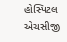હોસ્પિટલ એચસીજી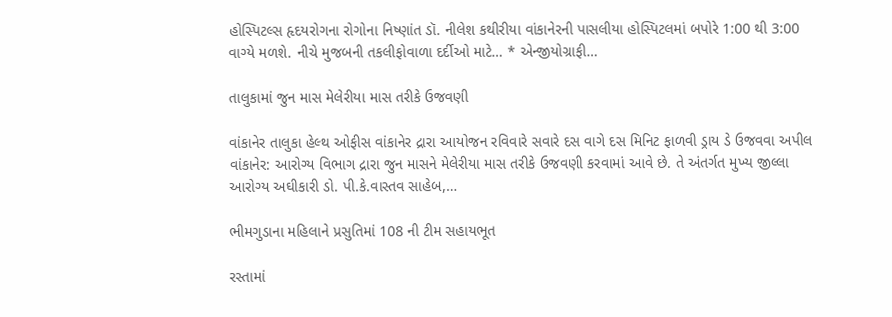હોસ્પિટલ્સ હૃદયરોગના રોગોના નિષ્ણાંત ડૉ. નીલેશ કથીરીયા વાંકાનેરની પાસલીયા હોસ્પિટલમાં બપોરે 1:00 થી 3:00 વાગ્યે મળશે. નીચે મુજબની તકલીફોવાળા દર્દીઓ માટે… * એન્જીયોગ્રાફી…

તાલુકામાં જુન માસ મેલેરીયા માસ તરીકે ઉજવણી

વાંકાનેર તાલુકા હેલ્થ ઓફીસ વાંકાનેર દ્રારા આયોજન રવિવારે સવારે દસ વાગે દસ મિનિટ ફાળવી ડ્રાય ડે ઉજવવા અપીલ વાંકાનેર: આરોગ્ય વિભાગ દ્રારા જુન માસને મેલેરીયા માસ તરીકે ઉજવણી કરવામાં આવે છે. તે અંતર્ગત મુખ્ય જીલ્લા આરોગ્ય અઘીકારી ડો. પી.કે.વાસ્તવ સાહેબ,…

ભીમગુડાના મહિલાને પ્રસુતિમાં 108 ની ટીમ સહાયભૂત

રસ્તામાં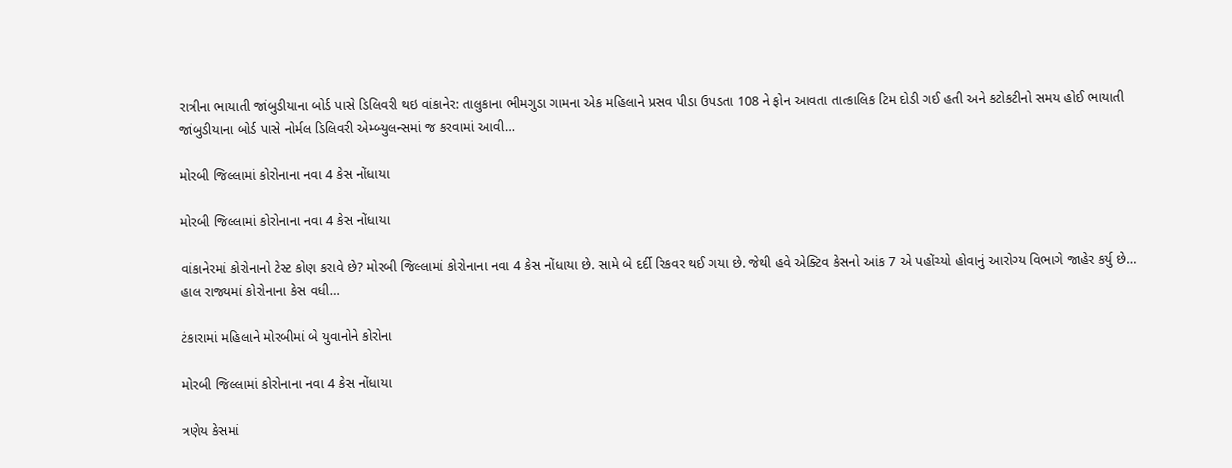રાત્રીના ભાયાતી જાંબુડીયાના બોર્ડ પાસે ડિલિવરી થઇ વાંકાનેર: તાલુકાના ભીમગુડા ગામના એક મહિલાને પ્રસવ પીડા ઉપડતા 108 ને ફોન આવતા તાત્કાલિક ટિમ દોડી ગઈ હતી અને કટોકટીનો સમય હોઈ ભાયાતી જાંબુડીયાના બોર્ડ પાસે નોર્મલ ડિલિવરી એમ્બ્યુલન્સમાં જ કરવામાં આવી…

મોરબી જિલ્લામાં કોરોનાના નવા 4 કેસ નોંધાયા

મોરબી જિલ્લામાં કોરોનાના નવા 4 કેસ નોંધાયા

વાંકાનેરમાં કોરોનાનો ટેસ્ટ કોણ કરાવે છે? મોરબી જિલ્લામાં કોરોનાના નવા 4 કેસ નોંધાયા છે. સામે બે દર્દી રિકવર થઈ ગયા છે. જેથી હવે એક્ટિવ કેસનો આંક 7 એ પહોંચ્યો હોવાનું આરોગ્ય વિભાગે જાહેર કર્યુ છે… હાલ રાજ્યમાં કોરોનાના કેસ વધી…

ટંકારામાં મહિલાને મોરબીમાં બે યુવાનોને કોરોના

મોરબી જિલ્લામાં કોરોનાના નવા 4 કેસ નોંધાયા

ત્રણેય કેસમાં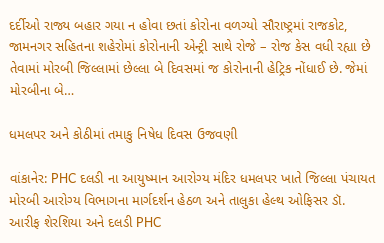દર્દીઓ રાજ્ય બહાર ગયા ન હોવા છતાં કોરોના વળગ્યો સૌરાષ્ટ્રમાં રાજકોટ, જામનગર સહિતના શહેરોમાં કોરોનાની એન્ટ્રી સાથે રોજે – રોજ કેસ વધી રહ્યા છે તેવામાં મોરબી જિલ્લામાં છેલ્લા બે દિવસમાં જ કોરોનાની હેટ્રિક નોંધાઈ છે. જેમાં મોરબીના બે…

ધમલપર અને કોઠીમાં તમાકુ નિષેધ દિવસ ઉજવણી

વાંકાનેર: PHC દલડી ના આયુષ્માન આરોગ્ય મંદિર ધમલપર ખાતે જિલ્લા પંચાયત મોરબી આરોગ્ય વિભાગના માર્ગદર્શન હેઠળ અને તાલુકા હેલ્થ ઓફિસર ડૉ. આરીફ શેરશિયા અને દલડી PHC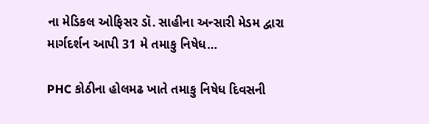ના મેડિકલ ઓફિસર ડૉ. સાહીના અન્સારી મેડમ દ્વારા માર્ગદર્શન આપી 31 મે તમાકુ નિષેધ…

PHC કોઠીના હોલમઢ ખાતે તમાકુ નિષેધ દિવસની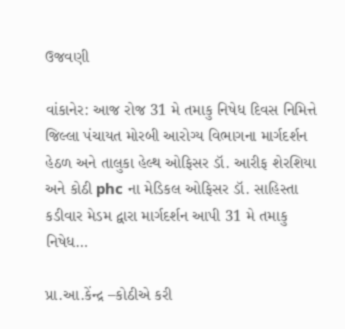ઉજવણી

વાંકાનેર: આજ રોજ 31 મે તમાકુ નિષેધ દિવસ નિમિત્તે જિલ્લા પંચાયત મોરબી આરોગ્ય વિભાગના માર્ગદર્શન હેઠળ અને તાલુકા હેલ્થ ઓફિસર ડૉ. આરીફ શેરશિયા અને કોઠી phc ના મેડિકલ ઓફિસર ડૉ. સાહિસ્તા કડીવાર મેડમ દ્વારા માર્ગદર્શન આપી 31 મે તમાકુ નિષેધ…

પ્રા.આ.કેંન્દ્ર –કોઠીએ કરી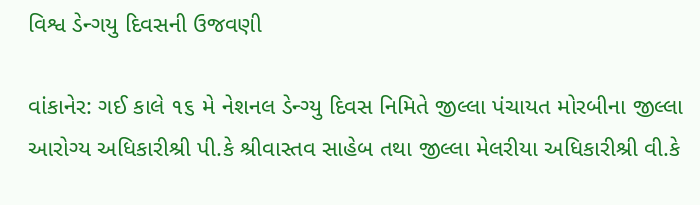વિશ્વ ડેન્ગયુ દિવસની ઉજવણી

વાંકાનેર: ગઈ કાલે ૧૬ મે નેશનલ ડેન્ગ્યુ દિવસ નિમિતે જીલ્લા પંચાયત મોરબીના જીલ્લા આરોગ્ય અધિકારીશ્રી પી.કે શ્રીવાસ્તવ સાહેબ તથા જીલ્લા મેલરીયા અધિકારીશ્રી વી.કે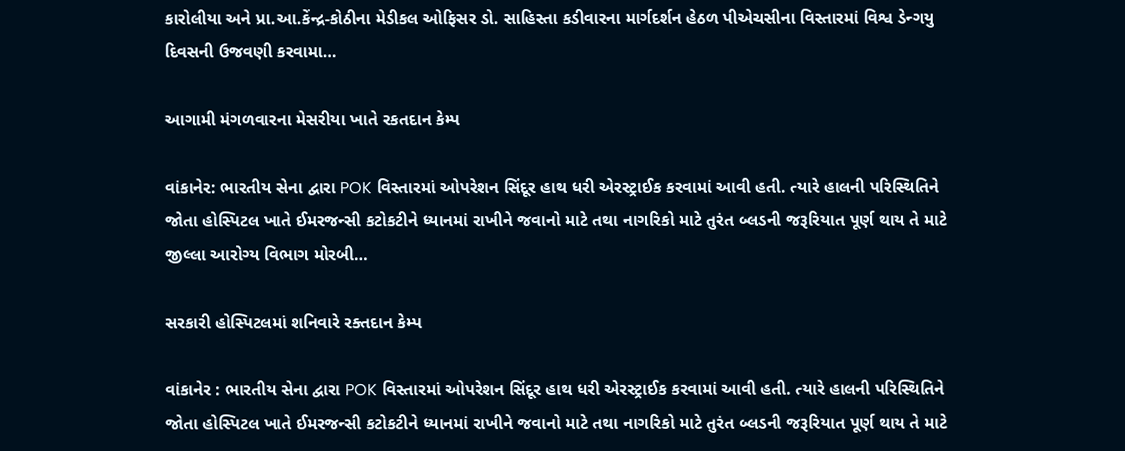કારોલીયા અને પ્રા.આ.કેંન્દ્ર-કોઠીના મેડીકલ ઓફિસર ડો. સાહિસ્તા કડીવારના માર્ગદર્શન હેઠળ પીએચસીના વિસ્તારમાં વિશ્વ ડેન્ગયુ દિવસની ઉજવણી કરવામા…

આગામી મંગળવારના મેસરીયા ખાતે રકતદાન કેમ્પ

વાંકાનેર: ભારતીય સેના દ્વારા POK વિસ્તારમાં ઓપરેશન સિંદૂર હાથ ધરી એરસ્ટ્રાઈક કરવામાં આવી હતી. ત્યારે હાલની પરિસ્થિતિને જોતા હોસ્પિટલ ખાતે ઈમરજન્સી કટોકટીને ધ્યાનમાં રાખીને જવાનો માટે તથા નાગરિકો માટે તુરંત બ્લડની જરૂરિયાત પૂર્ણ થાય તે માટે જીલ્લા આરોગ્ય વિભાગ મોરબી…

સરકારી હોસ્પિટલમાં શનિવારે રક્તદાન કેમ્પ

વાંકાનેર : ભારતીય સેના દ્વારા POK વિસ્તારમાં ઓપરેશન સિંદૂર હાથ ધરી એરસ્ટ્રાઈક કરવામાં આવી હતી. ત્યારે હાલની પરિસ્થિતિને જોતા હોસ્પિટલ ખાતે ઈમરજન્સી કટોકટીને ધ્યાનમાં રાખીને જવાનો માટે તથા નાગરિકો માટે તુરંત બ્લડની જરૂરિયાત પૂર્ણ થાય તે માટે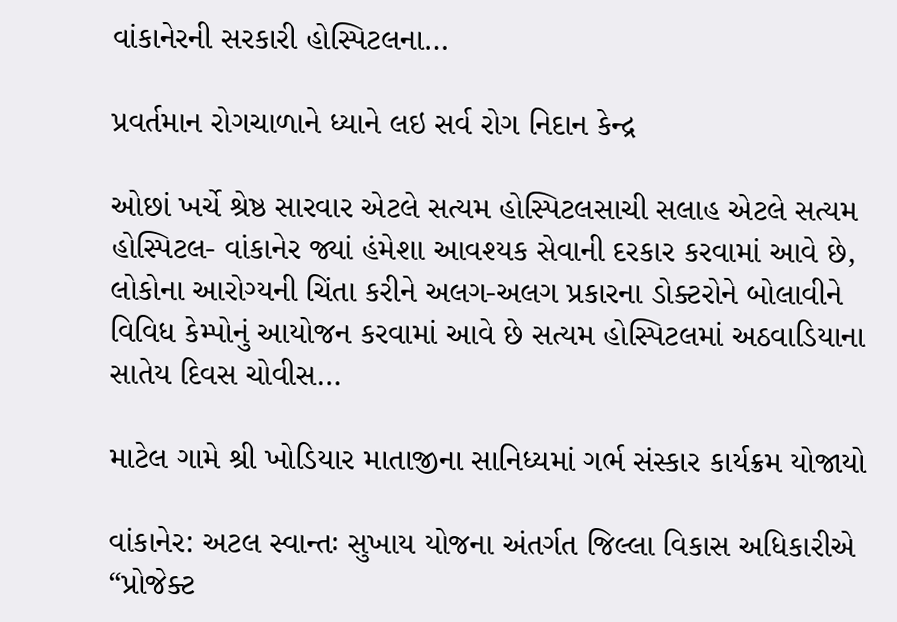વાંકાનેરની સરકારી હોસ્પિટલના…

પ્રવર્તમાન રોગચાળાને ધ્યાને લઇ સર્વ રોગ નિદાન કેન્દ્ર

ઓછાં ખર્ચે શ્રેષ્ઠ સારવાર એટલે સત્યમ હોસ્પિટલસાચી સલાહ એટલે સત્યમ હોસ્પિટલ- વાંકાનેર જ્યાં હંમેશા આવશ્યક સેવાની દરકાર કરવામાં આવે છે, લોકોના આરોગ્યની ચિંતા કરીને અલગ-અલગ પ્રકારના ડોક્ટરોને બોલાવીને વિવિધ કેમ્પોનું આયોજન કરવામાં આવે છે સત્યમ હોસ્પિટલમાં અઠવાડિયાના સાતેય દિવસ ચોવીસ…

માટેલ ગામે શ્રી ખોડિયાર માતાજીના સાનિધ્યમાં ગર્ભ સંસ્કાર કાર્યક્રમ યોજાયો

વાંકાનેર: અટલ સ્વાન્તઃ સુખાય યોજના અંતર્ગત જિલ્લા વિકાસ અધિકારીએ “પ્રોજેક્ટ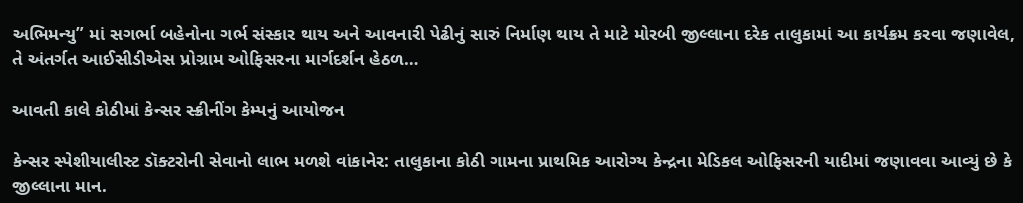અભિમન્યુ” માં સગર્ભા બહેનોના ગર્ભ સંસ્કાર થાય અને આવનારી પેઢીનું સારું નિર્માણ થાય તે માટે મોરબી જીલ્લાના દરેક તાલુકામાં આ કાર્યક્રમ કરવા જણાવેલ, તે અંતર્ગત આઈસીડીએસ પ્રોગ્રામ ઓફિસરના માર્ગદર્શન હેઠળ…

આવતી કાલે કોઠીમાં કેન્સર સ્ક્રીનીંગ કેમ્પનું આયોજન

કેન્સર સ્પેશીયાલીસ્ટ ડૉક્ટરોની સેવાનો લાભ મળશે વાંકાનેર: તાલુકાના કોઠી ગામના પ્રાથમિક આરોગ્ય કેન્દ્રના મેડિકલ ઓફિસરની યાદીમાં જણાવવા આવ્યું છે કે જીલ્લાના માન.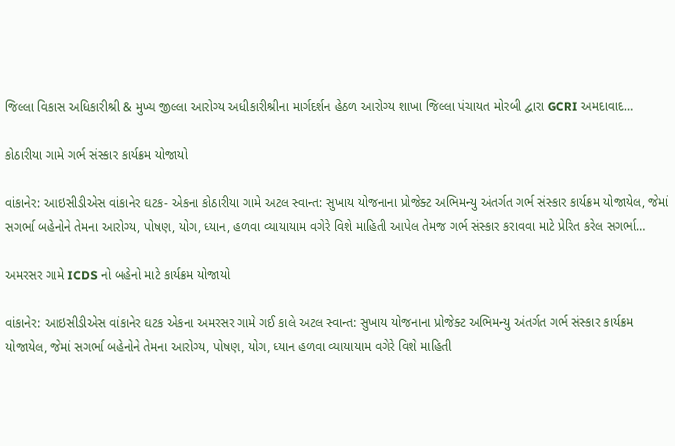જિલ્લા વિકાસ અધિકારીશ્રી & મુખ્ય જીલ્લા આરોગ્ય અધીકારીશ્રીના માર્ગદર્શન હેઠળ આરોગ્ય શાખા જિલ્લા પંચાયત મોરબી દ્વારા GCRI અમદાવાદ…

કોઠારીયા ગામે ગર્ભ સંસ્કાર કાર્યક્રમ યોજાયો

વાંકાનેર: આઇસીડીએસ વાંકાનેર ઘટક- એકના કોઠારીયા ગામે અટલ સ્વાન્ત: સુખાય યોજનાના પ્રોજેક્ટ અભિમન્યુ અંતર્ગત ગર્ભ સંસ્કાર કાર્યક્રમ યોજાયેલ, જેમાં સગર્ભા બહેનોને તેમના આરોગ્ય, પોષણ, યોગ, ધ્યાન, હળવા વ્યાયાયામ વગેરે વિશે માહિતી આપેલ તેમજ ગર્ભ સંસ્કાર કરાવવા માટે પ્રેરિત કરેલ સગર્ભા…

અમરસર ગામે ICDS નો બહેનો માટે કાર્યક્રમ યોજાયો

વાંકાનેર: આઇસીડીએસ વાંકાનેર ઘટક એકના અમરસર ગામે ગઈ કાલે અટલ સ્વાન્ત: સુખાય યોજનાના પ્રોજેક્ટ અભિમન્યુ અંતર્ગત ગર્ભ સંસ્કાર કાર્યક્રમ યોજાયેલ, જેમાં સગર્ભા બહેનોને તેમના આરોગ્ય, પોષણ, યોગ, ધ્યાન હળવા વ્યાયાયામ વગેરે વિશે માહિતી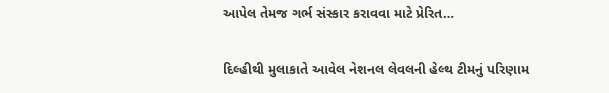આપેલ તેમજ ગર્ભ સંસ્કાર કરાવવા માટે પ્રેરિત…

દિલ્હીથી મુલાકાતે આવેલ નેશનલ લેવલની હેલ્થ ટીમનું પરિણામ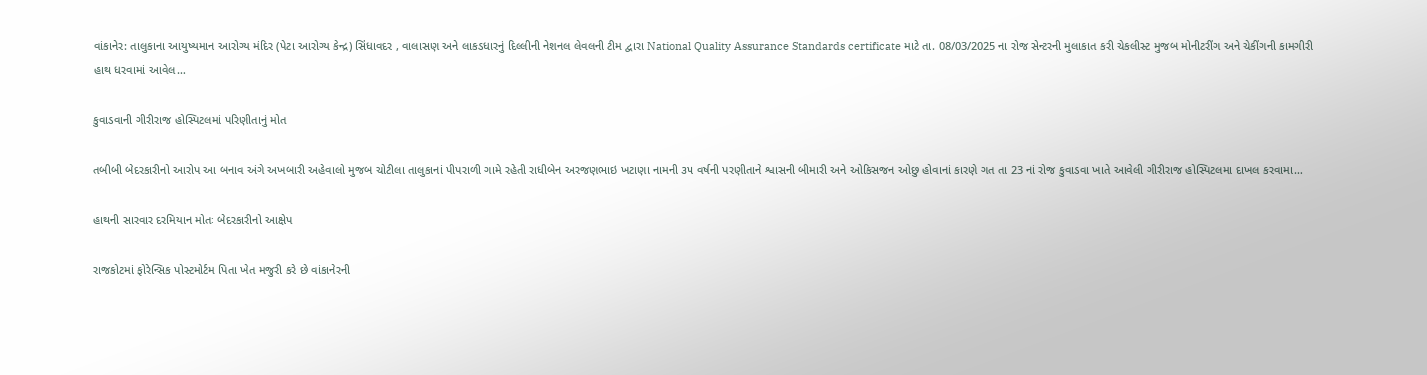વાંકાનેર: તાલુકાના આયુષ્યમાન આરોગ્ય મંદિર (પેટા આરોગ્ય કેન્દ્ર) સિંધાવદર , વાલાસણ અને લાકડધારનું દિલ્લીની નેશનલ લેવલની ટીમ દ્વારા National Quality Assurance Standards certificate માટે તા. 08/03/2025 ના રોજ સેન્ટરની મુલાકાત કરી ચેકલીસ્ટ મુજબ મોનીટરીંગ અને ચેકીંગની કામગીરી હાથ ધરવામાં આવેલ…

કુવાડવાની ગીરીરાજ હોસ્પિટલમાં પરિણીતાનું મોત

તબીબી બેદરકારીનો આરોપ આ બનાવ અંગે અખબારી અહેવાલો મુજબ ચોટીલા તાલુકાનાં પીપરાળી ગામે રહેતી રાધીબેન અરજણભાઇ ખટાણા નામની ૩૫ વર્ષની પરણીતાને શ્વાસની બીમારી અને ઓકિસજન ઓછુ હોવાનાં કારણે ગત તા 23 નાં રોજ કુવાડવા ખાતે આવેલી ગીરીરાજ હોસ્પિટલમા દાખલ કરવામા…

હાથની સારવાર દરમિયાન મોતઃ બેદરકારીનો આક્ષેપ

રાજકોટમાં ફોરેન્સિક પોસ્ટમોર્ટમ પિતા ખેત મજુરી કરે છે વાંકાનેરની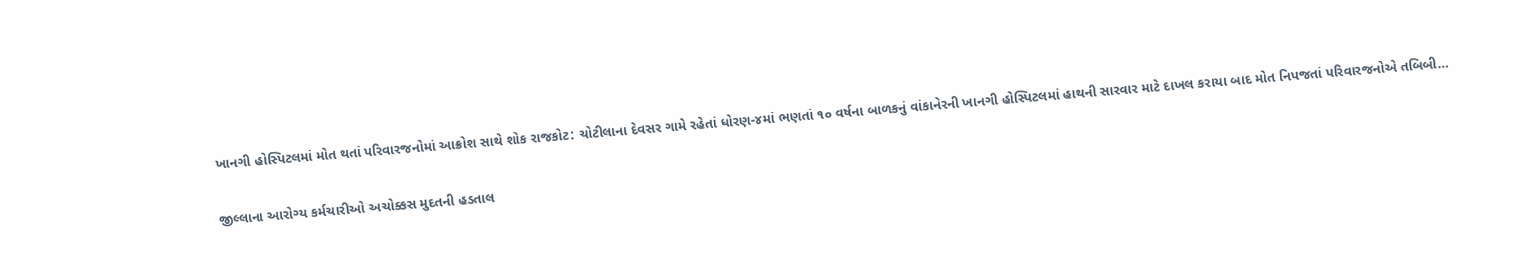ખાનગી હોસ્પિટલમાં મોત થતાં પરિવારજનોમાં આક્રોશ સાથે શોક રાજકોટ: ચોટીલાના દેવસર ગામે રહેતાં ધોરણ-૪માં ભણતાં ૧૦ વર્ષના બાળકનું વાંકાનેરની ખાનગી હોસ્પિટલમાં હાથની સારવાર માટે દાખલ કરાયા બાદ મોત નિપજતાં પરિવારજનોએ તબિબી…

જીલ્લાના આરોગ્ય કર્મચારીઓ અચોક્કસ મુદતની હડતાલ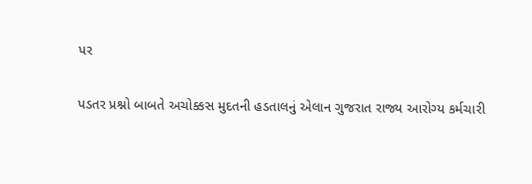પર

પડતર પ્રશ્નો બાબતે અચોક્કસ મુદતની હડતાલનું એલાન ગુજરાત રાજ્ય આરોગ્ય કર્મચારી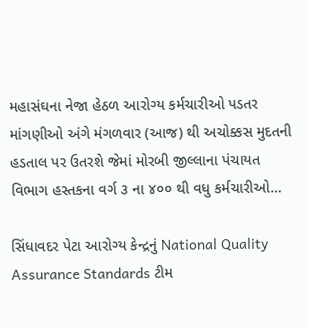મહાસંઘના નેજા હેઠળ આરોગ્ય કર્મચારીઓ પડતર માંગણીઓ અંગે મંગળવાર (આજ) થી અચોક્કસ મુદતની હડતાલ પર ઉતરશે જેમાં મોરબી જીલ્લાના પંચાયત વિભાગ હસ્તકના વર્ગ ૩ ના ૪૦૦ થી વધુ કર્મચારીઓ…

સિંધાવદર પેટા આરોગ્ય કેન્દ્રનું National Quality Assurance Standards ટીમ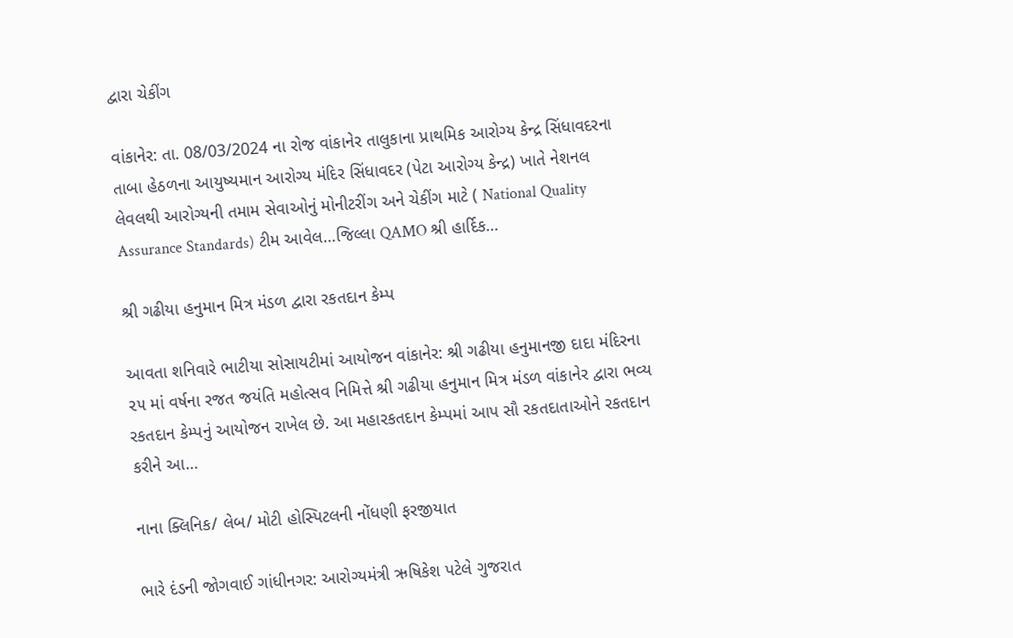દ્વારા ચેકીંગ

વાંકાનેર: તા. 08/03/2024 ના રોજ વાંકાનેર તાલુકાના પ્રાથમિક આરોગ્ય કેન્દ્ર સિંધાવદરના તાબા હેઠળના આયુષ્યમાન આરોગ્ય મંદિર સિંધાવદર (પેટા આરોગ્ય કેન્દ્ર) ખાતે નેશનલ લેવલથી આરોગ્યની તમામ સેવાઓનું મોનીટરીંગ અને ચેકીંગ માટે ( National Quality Assurance Standards) ટીમ આવેલ…જિલ્લા QAMO શ્રી હાર્દિક…

શ્રી ગઢીયા હનુમાન મિત્ર મંડળ દ્વારા રકતદાન કેમ્પ

આવતા શનિવારે ભાટીયા સોસાયટીમાં આયોજન વાંકાનેર: શ્રી ગઢીયા હનુમાનજી દાદા મંદિરના ૨૫ માં વર્ષના રજત જયંતિ મહોત્સવ નિમિત્તે શ્રી ગઢીયા હનુમાન મિત્ર મંડળ વાંકાનેર દ્વારા ભવ્ય રકતદાન કેમ્પનું આયોજન રાખેલ છે. આ મહારકતદાન કેમ્પમાં આપ સૌ રકતદાતાઓને રકતદાન કરીને આ…

નાના ક્લિનિક/ લેબ/ મોટી હોસ્પિટલની નોંધણી ફરજીયાત

ભારે દંડની જોગવાઈ ગાંધીનગર: આરોગ્યમંત્રી ઋષિકેશ પટેલે ગુજરાત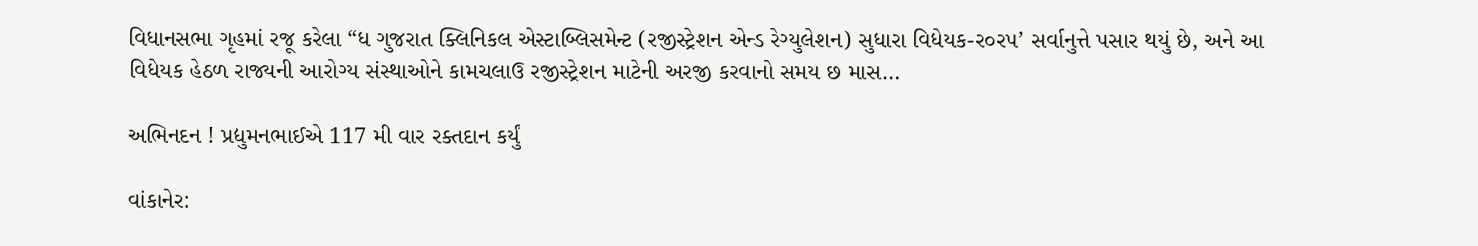વિધાનસભા ગૃહમાં રજૂ કરેલા “ધ ગુજરાત ક્લિનિકલ એસ્ટાબ્લિસમેન્ટ (રજીસ્ટ્રેશન એન્ડ રેગ્યુલેશન) સુધારા વિધેયક-ર૦ર૫’ સર્વાનુત્તે પસાર થયું છે, અને આ વિધેયક હેઠળ રાજ્યની આરોગ્ય સંસ્થાઓને કામચલાઉ રજીસ્ટ્રેશન માટેની અરજી કરવાનો સમય છ માસ…

અભિનદન ! પ્રદ્યુમનભાઈએ 117 મી વાર રક્તદાન કર્યું

વાંકાનેર: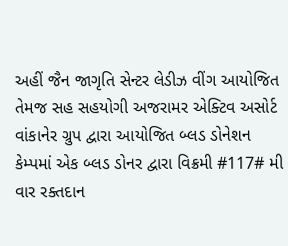અહીં જૈન જાગૃતિ સેન્ટર લેડીઝ વીંગ આયોજિત તેમજ સહ સહયોગી અજરામર એક્ટિવ અસોર્ટ વાંકાનેર ગ્રુપ દ્વારા આયોજિત બ્લડ ડોનેશન કેમ્પમાં એક બ્લડ ડોનર દ્વારા વિક્રમી #117# મી વાર રક્તદાન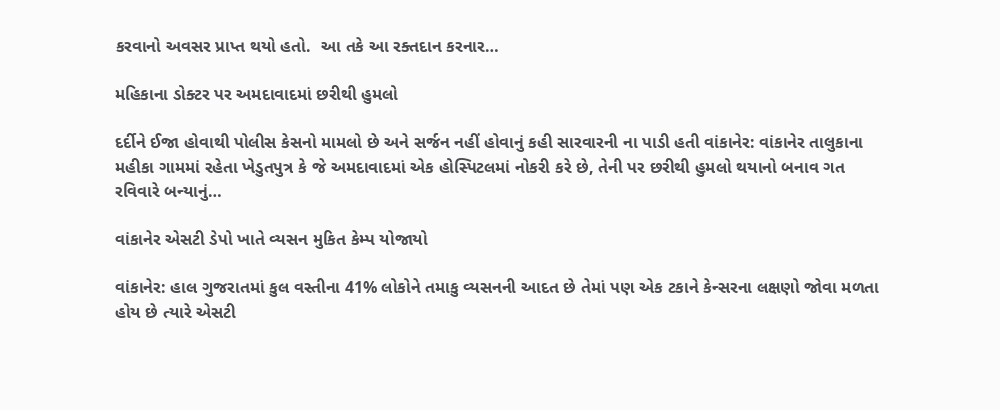કરવાનો અવસર પ્રાપ્ત થયો હતો.  આ તકે આ રક્તદાન કરનાર…

મહિકાના ડોક્ટર પર અમદાવાદમાં છરીથી હુમલો

દર્દીને ઈજા હોવાથી પોલીસ કેસનો મામલો છે અને સર્જન નહીં હોવાનું કહી સારવારની ના પાડી હતી વાંકાનેર: વાંકાનેર તાલુકાના મહીકા ગામમાં રહેતા ખેડુતપુત્ર કે જે અમદાવાદમાં એક હોસ્પિટલમાં નોકરી કરે છે, તેની પર છરીથી હુમલો થયાનો બનાવ ગત રવિવારે બન્યાનું…

વાંકાનેર એસટી ડેપો ખાતે વ્યસન મુકિત કેમ્પ યોજાયો

વાંકાનેર: હાલ ગુજરાતમાં કુલ વસ્તીના 41% લોકોને તમાકુ વ્યસનની આદત છે તેમાં પણ એક ટકાને કેન્સરના લક્ષણો જોવા મળતા હોય છે ત્યારે એસટી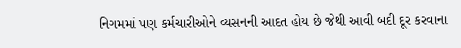નિગમમાં પણ કર્મચારીઓને વ્યસનની આદત હોય છે જેથી આવી બદી દૂર કરવાના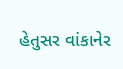હેતુસર વાંકાનેર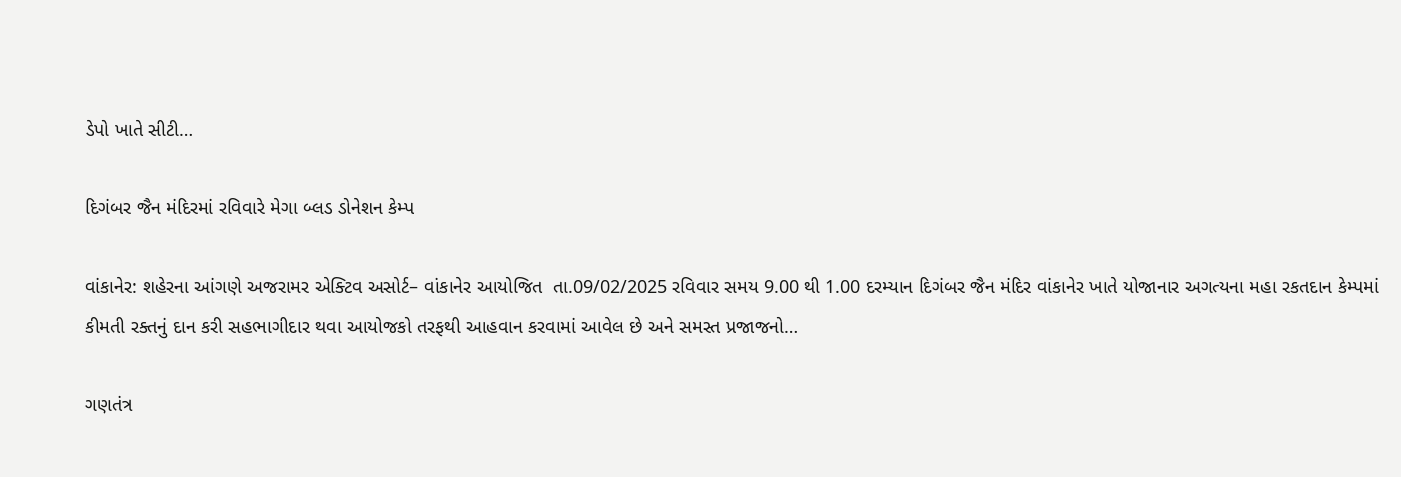ડેપો ખાતે સીટી…

દિગંબર જૈન મંદિરમાં રવિવારે મેગા બ્લડ ડોનેશન કેમ્પ

વાંકાનેર: શહેરના આંગણે અજરામર એક્ટિવ અસોર્ટ– વાંકાનેર આયોજિત  તા.09/02/2025 રવિવાર સમય 9.00 થી 1.00 દરમ્યાન દિગંબર જૈન મંદિર વાંકાનેર ખાતે યોજાનાર અગત્યના મહા રકતદાન કેમ્પમાં કીમતી રક્તનું દાન કરી સહભાગીદાર થવા આયોજકો તરફથી આહવાન કરવામાં આવેલ છે અને સમસ્ત પ્રજાજનો…

ગણતંત્ર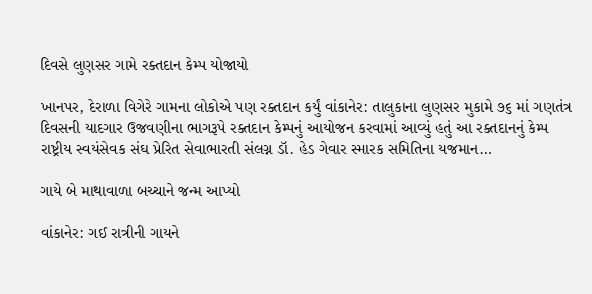દિવસે લુણસર ગામે રક્તદાન કેમ્પ યોજાયો

ખાનપર, દેરાળા વિગેરે ગામના લોકોએ પણ રક્તદાન કર્યું વાંકાનેર: તાલુકાના લુણસર મુકામે ૭૬ માં ગણતંત્ર દિવસની યાદગાર ઉજવણીના ભાગરૂપે રક્તદાન કેમ્પનું આયોજન કરવામાં આવ્યું હતું આ રક્તદાનનું કેમ્પ રાષ્ટ્રીય સ્વયંસેવક સંઘ પ્રેરિત સેવાભારતી સંલગ્ન ડૉ. હેડ ગેવાર સ્મારક સમિતિના યજમાન…

ગાયે બે માથાવાળા બચ્ચાને જન્મ આપ્યો

વાંકાનેર: ગઈ રાત્રીની ગાયને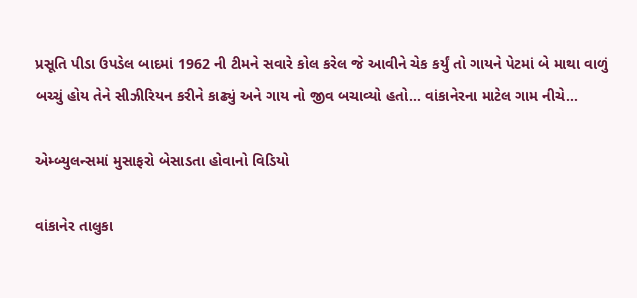પ્રસૂતિ પીડા ઉપડેલ બાદમાં 1962 ની ટીમને સવારે કોલ કરેલ જે આવીને ચેક કર્યું તો ગાયને પેટમાં બે માથા વાળું બચ્ચું હોય તેને સીઝીરિયન કરીને કાઢ્યું અને ગાય નો જીવ બચાવ્યો હતો… વાંકાનેરના માટેલ ગામ નીચે…

એમ્બ્યુલન્સમાં મુસાફરો બેસાડતા હોવાનો વિડિયો

વાંકાનેર તાલુકા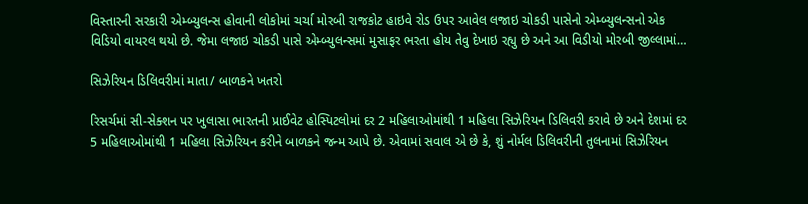વિસ્તારની સરકારી એમ્બ્યુલન્સ હોવાની લોકોમાં ચર્ચા મોરબી રાજકોટ હાઇવે રોડ ઉપર આવેલ લજાઇ ચોકડી પાસેનો એમ્બ્યુલન્સનો એક વિડિયો વાયરલ થયો છે. જેમા લજાઇ ચોકડી પાસે એમ્બ્યુલન્સમાં મુસાફર ભરતા હોય તેવુ દેખાઇ રહ્યુ છે અને આ વિડીયો મોરબી જીલ્લામાં…

સિઝેરિયન ડિલિવરીમાં માતા/ બાળકને ખતરો

રિસર્ચમાં સી-સેક્શન પર ખુલાસા ભારતની પ્રાઈવેટ હોસ્પિટલોમાં દર 2 મહિલાઓમાંથી 1 મહિલા સિઝેરિયન ડિલિવરી કરાવે છે અને દેશમાં દર 5 મહિલાઓમાંથી 1 મહિલા સિઝેરિયન કરીને બાળકને જન્મ આપે છે. એવામાં સવાલ એ છે કે, શું નોર્મલ ડિલિવરીની તુલનામાં સિઝેરિયન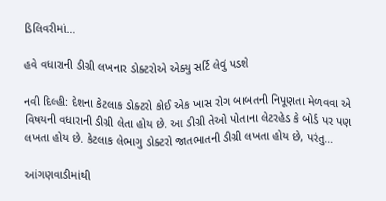ડિલિવરીમાં…

હવે વધારાની ડીગ્રી લખનાર ડોક્ટરોએ એક્યુ સર્ટિ લેવું પડશે

નવી દિલ્હી: દેશના કેટલાક ડોક્ટરો કોઈ એક ખાસ રોગ બાબતની નિપૂણતા મેળવવા એ વિષયની વધારાની ડીગ્રી લેતા હોય છે. આ ડીગ્રી તેઓ પોતાના લેટરહેડ કે બોર્ડ પર પણ લખતા હોય છે. કેટલાક લેભાગુ ડોક્ટરો જાતભાતની ડીગ્રી લખતા હોય છે, પરંતુ…

આંગણવાડીમાંથી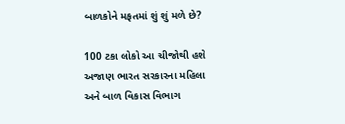બાળકોને મફતમાં શું શું મળે છે?

100 ટકા લોકો આ ચીજોથી હશે અજાણ ભારત સરકારના મહિલા અને બાળ વિકાસ વિભાગ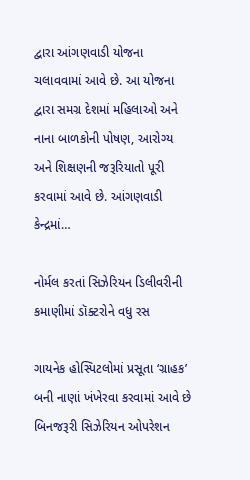દ્વારા આંગણવાડી યોજના ચલાવવામાં આવે છે. આ યોજના દ્વારા સમગ્ર દેશમાં મહિલાઓ અને નાના બાળકોની પોષણ, આરોગ્ય અને શિક્ષણની જરૂરિયાતો પૂરી કરવામાં આવે છે. આંગણવાડી કેન્દ્રમાં…

નોર્મલ કરતાં સિઝેરિયન ડિલીવરીની કમાણીમાં ડૉક્ટરોને વધુ રસ

ગાયનેક હોસ્પિટલોમાં પ્રસૂતા ‘ગ્રાહક’ બની નાણાં ખંખેરવા કરવામાં આવે છે બિનજરૂરી સિઝેરિયન ઓપરેશન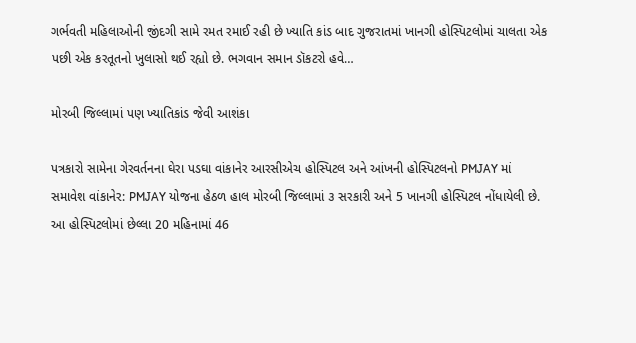ગર્ભવતી મહિલાઓની જીંદગી સામે રમત રમાઈ રહી છે ખ્યાતિ કાંડ બાદ ગુજરાતમાં ખાનગી હોસ્પિટલોમાં ચાલતા એક પછી એક કરતૂતનો ખુલાસો થઈ રહ્યો છે. ભગવાન સમાન ડૉકટરો હવે…

મોરબી જિલ્લામાં પણ ખ્યાતિકાંડ જેવી આશંકા

પત્રકારો સામેના ગેરવર્તનના ઘેરા પડઘા વાંકાનેર આરસીએચ હોસ્પિટલ અને આંખની હોસ્પિટલનો PMJAY માં સમાવેશ વાંકાનેર: PMJAY યોજના હેઠળ હાલ મોરબી જિલ્લામાં ૩ સરકારી અને 5 ખાનગી હોસ્પિટલ નોંધાયેલી છે. આ હોસ્પિટલોમાં છેલ્લા 20 મહિનામાં 46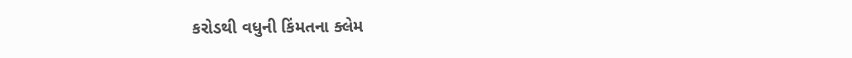કરોડથી વધુની કિંમતના ક્લેમ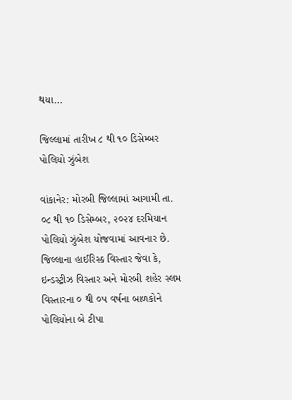થયા…

જિલ્લામાં તારીખ ૮ થી ૧૦ ડિસેમ્બર પોલિયો ઝુંબેશ

વાંકાનેર: મોરબી જિલ્લામાં આગામી તા. ૦૮ થી ૧૦ ડિસેમ્બર, ૨૦૨૪ દરમિયાન પોલિયો ઝુંબેશ યોજવામાં આવનાર છે. જિલ્લાના હાઈરિસ્ક વિસ્તાર જેવા કે, ઇન્ડસ્ટ્રીઝ વિસ્તાર અને મોરબી શહેર સ્લમ વિસ્તારના ૦ થી ૦૫ વર્ષના બાળકોને પોલિયોના બે ટીપા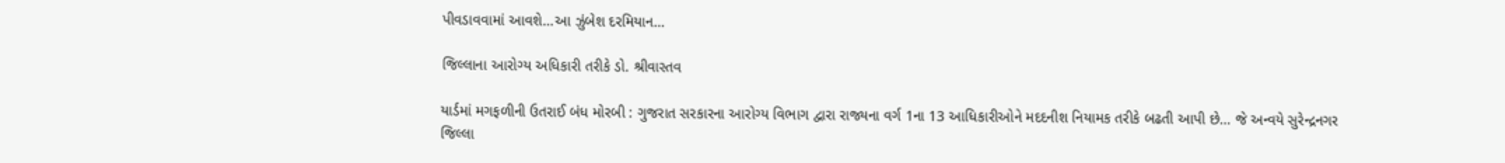પીવડાવવામાં આવશે…આ ઝુંબેશ દરમિયાન…

જિલ્લાના આરોગ્ય અધિકારી તરીકે ડો. શ્રીવાસ્તવ

યાર્ડમાં મગફળીની ઉતરાઈ બંધ મોરબી : ગુજરાત સરકારના આરોગ્ય વિભાગ દ્વારા રાજ્યના વર્ગ 1ના 13 આધિકારીઓને મદદનીશ નિયામક તરીકે બઢતી આપી છે… જે અન્વયે સુરેન્દ્રનગર જિલ્લા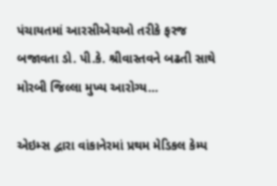પંચાયતમાં આરસીએચઓ તરીકે ફરજ બજાવતા ડો. પી.કે. શ્રીવાસ્તવને બઢતી સાથે મોરબી જિલ્લા મુખ્ય આરોગ્ય…

એઇમ્સ દ્વારા વાંકાનેરમાં પ્રથમ મેડિકલ કેમ્પ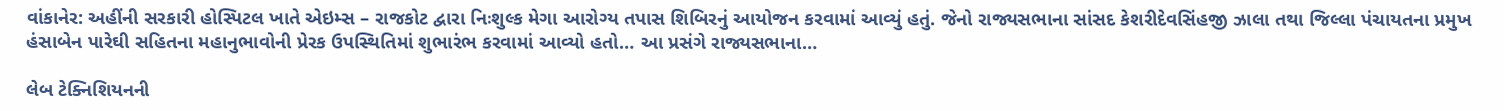વાંકાનેર: અહીંની સરકારી હોસ્પિટલ ખાતે એઇમ્સ – રાજકોટ દ્વારા નિઃશુલ્ક મેગા આરોગ્ય તપાસ શિબિરનું આયોજન કરવામાં આવ્યું હતું. જેનો રાજ્યસભાના સાંસદ કેશરીદેવસિંહજી ઝાલા તથા જિલ્લા પંચાયતના પ્રમુખ હંસાબેન પારેઘી સહિતના મહાનુભાવોની પ્રેરક ઉપસ્થિતિમાં શુભારંભ કરવામાં આવ્યો હતો… આ પ્રસંગે રાજ્યસભાના…

લેબ ટેક્નિશિયનની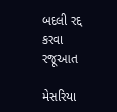બદલી રદ્દ કરવા રજૂઆત

મેસરિયા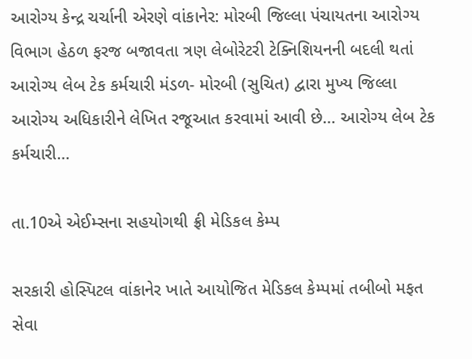આરોગ્ય કેન્દ્ર ચર્ચાની એરણે વાંકાનેર: મોરબી જિલ્લા પંચાયતના આરોગ્ય વિભાગ હેઠળ ફરજ બજાવતા ત્રણ લેબોરેટરી ટેક્નિશિયનની બદલી થતાં આરોગ્ય લેબ ટેક કર્મચારી મંડળ- મોરબી (સુચિત) દ્વારા મુખ્ય જિલ્લા આરોગ્ય અધિકારીને લેખિત રજૂઆત કરવામાં આવી છે… આરોગ્ય લેબ ટેક કર્મચારી…

તા.10એ એઈમ્સના સહયોગથી ફ્રી મેડિકલ કેમ્પ

સરકારી હોસ્પિટલ વાંકાનેર ખાતે આયોજિત મેડિકલ કેમ્પમાં તબીબો મફત સેવા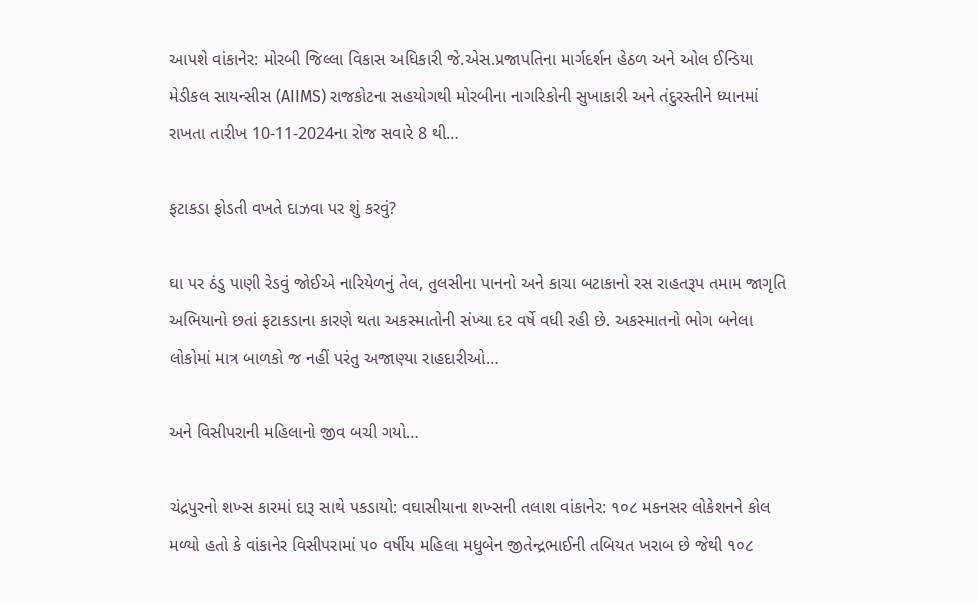આપશે વાંકાનેર: મોરબી જિલ્લા વિકાસ અધિકારી જે.એસ.પ્રજાપતિના માર્ગદર્શન હેઠળ અને ઓલ ઈન્ડિયા મેડીકલ સાયન્સીસ (AIIMS) રાજકોટના સહયોગથી મોરબીના નાગરિકોની સુખાકારી અને તંદુરસ્તીને ધ્યાનમાં રાખતા તારીખ 10-11-2024ના રોજ સવારે 8 થી…

ફટાકડા ફોડતી વખતે દાઝવા પર શું કરવું?

ઘા પર ઠંડુ પાણી રેડવું જોઈએ નારિયેળનું તેલ, તુલસીના પાનનો અને કાચા બટાકાનો રસ રાહતરૂપ તમામ જાગૃતિ અભિયાનો છતાં ફટાકડાના કારણે થતા અકસ્માતોની સંખ્યા દર વર્ષે વધી રહી છે. અકસ્માતનો ભોગ બનેલા લોકોમાં માત્ર બાળકો જ નહીં પરંતુ અજાણ્યા રાહદારીઓ…

અને વિસીપરાની મહિલાનો જીવ બચી ગયો…

ચંદ્રપુરનો શખ્સ કારમાં દારૂ સાથે પકડાયો: વઘાસીયાના શખ્સની તલાશ વાંકાનેર: ૧૦૮ મકનસર લોકેશનને કોલ મળ્યો હતો કે વાંકાનેર વિસીપરામાં ૫૦ વર્ષીય મહિલા મધુબેન જીતેન્દ્રભાઈની તબિયત ખરાબ છે જેથી ૧૦૮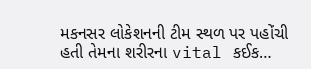મકનસર લોકેશનની ટીમ સ્થળ પર પહોંચી હતી તેમના શરીરના vital કઈક…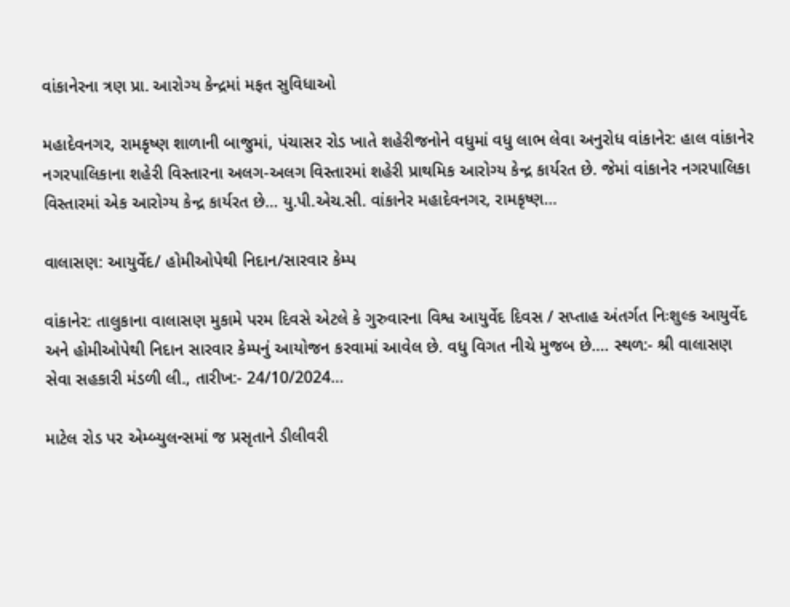વાંકાનેરના ત્રણ પ્રા. આરોગ્ય કેન્દ્રમાં મફત સુવિધાઓ

મહાદેવનગર, રામકૃષ્ણ શાળાની બાજુમાં, પંચાસર રોડ ખાતે શહેરીજનોને વધુમાં વધુ લાભ લેવા અનુરોધ વાંકાનેર: હાલ વાંકાનેર નગરપાલિકાના શહેરી વિસ્તારના અલગ-અલગ વિસ્તારમાં શહેરી પ્રાથમિક આરોગ્ય કેન્દ્ર કાર્યરત છે. જેમાં વાંકાનેર નગરપાલિકા વિસ્તારમાં એક આરોગ્ય કેન્દ્ર કાર્યરત છે… યુ.પી.એચ.સી. વાંકાનેર મહાદેવનગર, રામકૃષ્ણ…

વાલાસણ: આયુર્વેદ/ હોમીઓપેથી નિદાન/સારવાર કેમ્પ

વાંકાનેર: તાલુકાના વાલાસણ મુકામે પરમ દિવસે એટલે કે ગુરુવારના વિશ્વ આયુર્વેદ દિવસ / સપ્તાહ અંતર્ગત નિઃશુલ્ક આયુર્વેદ અને હોમીઓપેથી નિદાન સારવાર કેમ્પનું આયોજન કરવામાં આવેલ છે. વધુ વિગત નીચે મુજબ છે…. સ્થળ:- શ્રી વાલાસણ સેવા સહકારી મંડળી લી., તારીખ:- 24/10/2024…

માટેલ રોડ પર એમ્બ્યુલન્સમાં જ પ્રસૃતાને ડીલીવરી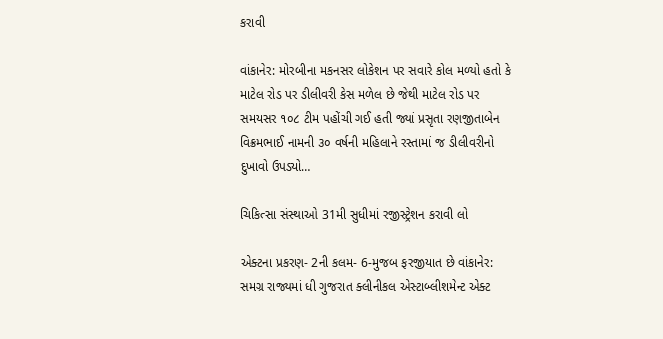કરાવી

વાંકાનેર: મોરબીના મકનસર લોકેશન પર સવારે કોલ મળ્યો હતો કે માટેલ રોડ પર ડીલીવરી કેસ મળેલ છે જેથી માટેલ રોડ પર સમયસર ૧૦૮ ટીમ પહોંચી ગઈ હતી જ્યાં પ્રસૃતા રણજીતાબેન વિક્રમભાઈ નામની ૩૦ વર્ષની મહિલાને રસ્તામાં જ ડીલીવરીનો દુખાવો ઉપડ્યો…

ચિકિત્સા સંસ્થાઓ 31મી સુધીમાં રજીસ્ટ્રેશન કરાવી લો

એક્ટના પ્રકરણ- 2ની કલમ- 6-મુજબ ફરજીયાત છે વાંકાનેર: સમગ્ર રાજ્યમાં ધી ગુજરાત ક્લીનીકલ એસ્ટાબ્લીશમેન્ટ એક્ટ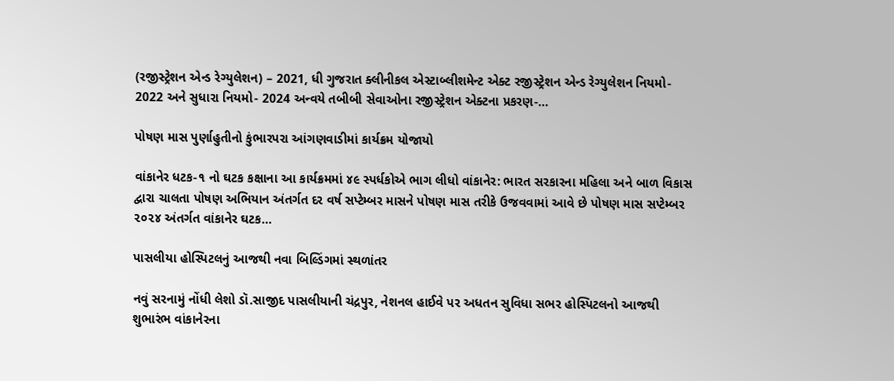(રજીસ્ટ્રેશન એન્ડ રેગ્યુલેશન) – 2021, ધી ગુજરાત ક્લીનીકલ એસ્ટાબ્લીશમેન્ટ એક્ટ રજીસ્ટ્રેશન એન્ડ રેગ્યુલેશન નિયમો- 2022 અને સુધારા નિયમો- 2024 અન્વયે તબીબી સેવાઓના રજીસ્ટ્રેશન એક્ટના પ્રકરણ-…

પોષણ માસ પુર્ણાહુતીનો કુંભારપરા આંગણવાડીમાં કાર્યક્રમ યોજાયો

વાંકાનેર ધટક-૧ નો ઘટક કક્ષાના આ કાર્યક્રમમાં ૪૯ સ્પર્ધકોએ ભાગ લીધો વાંકાનેર: ભારત સરકારના મહિલા અને બાળ વિકાસ દ્વારા ચાલતા પોષણ અભિયાન અંતર્ગત દર વર્ષ સપ્ટેમ્બર માસને પોષણ માસ તરીકે ઉજવવામાં આવે છે પોષણ માસ સપ્ટેમ્બર ૨૦૨૪ અંતર્ગત વાંકાનેર ઘટક…

પાસલીયા હોસ્પિટલનું આજથી નવા બિલ્ડિંગમાં સ્થળાંતર

નવું સરનામું નોંધી લેશો ડૉ.સાજીદ પાસલીયાની ચંદ્રપુર, નેશનલ હાઈવે પર અધતન સુવિધા સભર હોસ્પિટલનો આજથી શુભારંભ વાંકાનેરના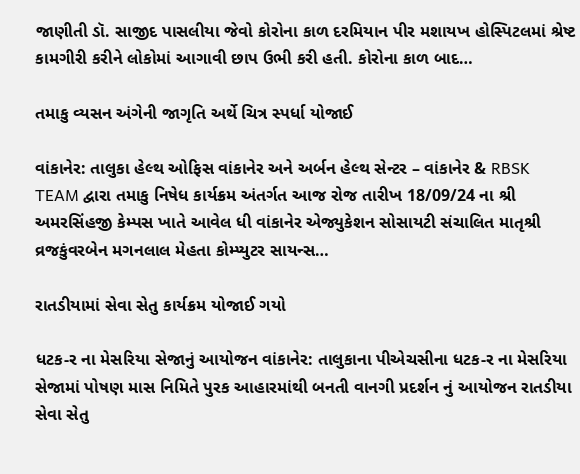જાણીતી ડૉ. સાજીદ પાસલીયા જેવો કોરોના કાળ દરમિયાન પીર મશાયખ હોસ્પિટલમાં શ્રેષ્ટ કામગીરી કરીને લોકોમાં આગાવી છાપ ઉભી કરી હતી. કોરોના કાળ બાદ…

તમાકુ વ્યસન અંગેની જાગૃતિ અર્થે ચિત્ર સ્પર્ધા યોજાઈ

વાંકાનેર: તાલુકા હેલ્થ ઓફિસ વાંકાનેર અને અર્બન હેલ્થ સેન્ટર – વાંકાનેર & RBSK TEAM દ્વારા તમાકુ નિષેધ કાર્યક્રમ અંતર્ગત આજ રોજ તારીખ 18/09/24 ના શ્રી અમરસિંહજી કેમ્પસ ખાતે આવેલ ધી વાંકાનેર એજ્યુકેશન સોસાયટી સંચાલિત માતૃશ્રી વ્રજકુંવરબેન મગનલાલ મેહતા કોમ્પ્યુટર સાયન્સ…

રાતડીયામાં સેવા સેતુ કાર્યક્રમ યોજાઈ ગયો

ધટક-ર ના મેસરિયા સેજાનું આયોજન વાંકાનેર: તાલુકાના પીએચસીના ધટક-ર ના મેસરિયા સેજામાં પોષણ માસ નિમિતે પુરક આહારમાંથી બનતી વાનગી પ્રદર્શન નું આયોજન રાતડીયા સેવા સેતુ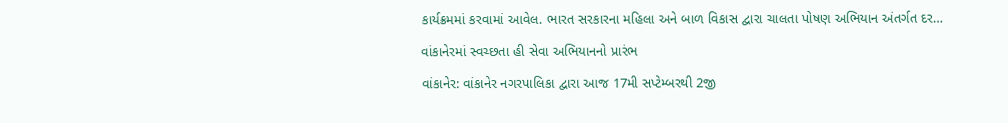કાર્યક્રમમાં કરવામાં આવેલ. ભારત સરકારના મહિલા અને બાળ વિકાસ દ્વારા ચાલતા પોષણ અભિયાન અંતર્ગત દર…

વાંકાનેરમાં સ્વચ્છતા હી સેવા અભિયાનનો પ્રારંભ

વાંકાનેર: વાંકાનેર નગરપાલિકા દ્વારા આજ 17મી સપ્ટેમ્બરથી 2જી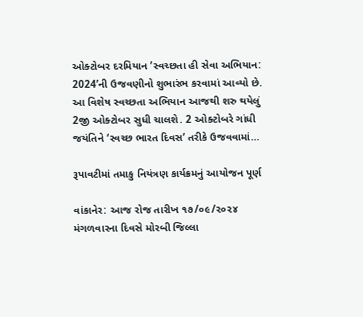ઓક્ટોબર દરમિયાન ’સ્વચ્છતા હી સેવા અભિયાન: 2024’ની ઉજવણીનો શુભારંભ કરવામાં આવ્યો છે. આ વિશેષ સ્વચ્છતા અભિયાન આજથી શરુ થયેલું 2જી ઓક્ટોબર સુધી ચાલશે. 2 ઓક્ટોબરે ગાંધી જયંતિને ‘સ્વચ્છ ભારત દિવસ’ તરીકે ઉજવવામાં…

રૂપાવટીમાં તમાકુ નિયંત્રણ કાર્યક્રમનું આયોજન પૂર્ણ

વાંકાનેર: આજ રોજ તારીખ ૧૭/૦૯/૨૦૨૪ મંગળવારના દિવસે મોરબી જિલ્લા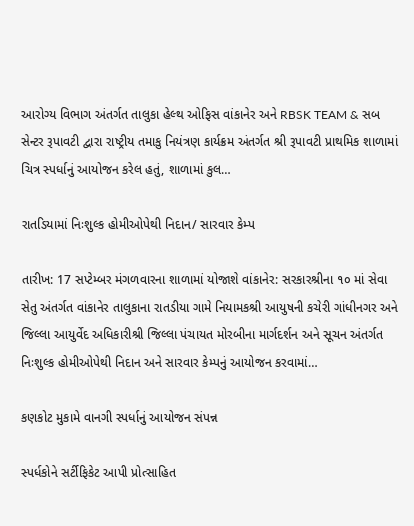આરોગ્ય વિભાગ અંતર્ગત તાલુકા હેલ્થ ઓફિસ વાંકાનેર અને RBSK TEAM & સબ સેન્ટર રૂપાવટી દ્વારા રાષ્ટ્રીય તમાકુ નિયંત્રણ કાર્યક્રમ અંતર્ગત શ્રી રૂપાવટી પ્રાથમિક શાળામાં ચિત્ર સ્પર્ધાનું આયોજન કરેલ હતું, શાળામાં કુલ…

રાતડિયામાં નિઃશુલ્ક હોમીઓપેથી નિદાન/ સારવાર કેમ્પ

તારીખ: 17 સપ્ટેમ્બર મંગળવારના શાળામાં યોજાશે વાંકાનેર: સરકારશ્રીના ૧૦ માં સેવા સેતુ અંતર્ગત વાંકાનેર તાલુકાના રાતડીયા ગામે નિયામકશ્રી આયુષની કચેરી ગાંધીનગર અને જિલ્લા આયુર્વેદ અધિકારીશ્રી જિલ્લા પંચાયત મોરબીના માર્ગદર્શન અને સૂચન અંતર્ગત નિઃશુલ્ક હોમીઓપેથી નિદાન અને સારવાર કેમ્પનું આયોજન કરવામાં…

કણકોટ મુકામે વાનગી સ્પર્ધાનું આયોજન સંપન્ન

સ્પર્ધકોને સર્ટીફિકેટ આપી પ્રોત્સાહિત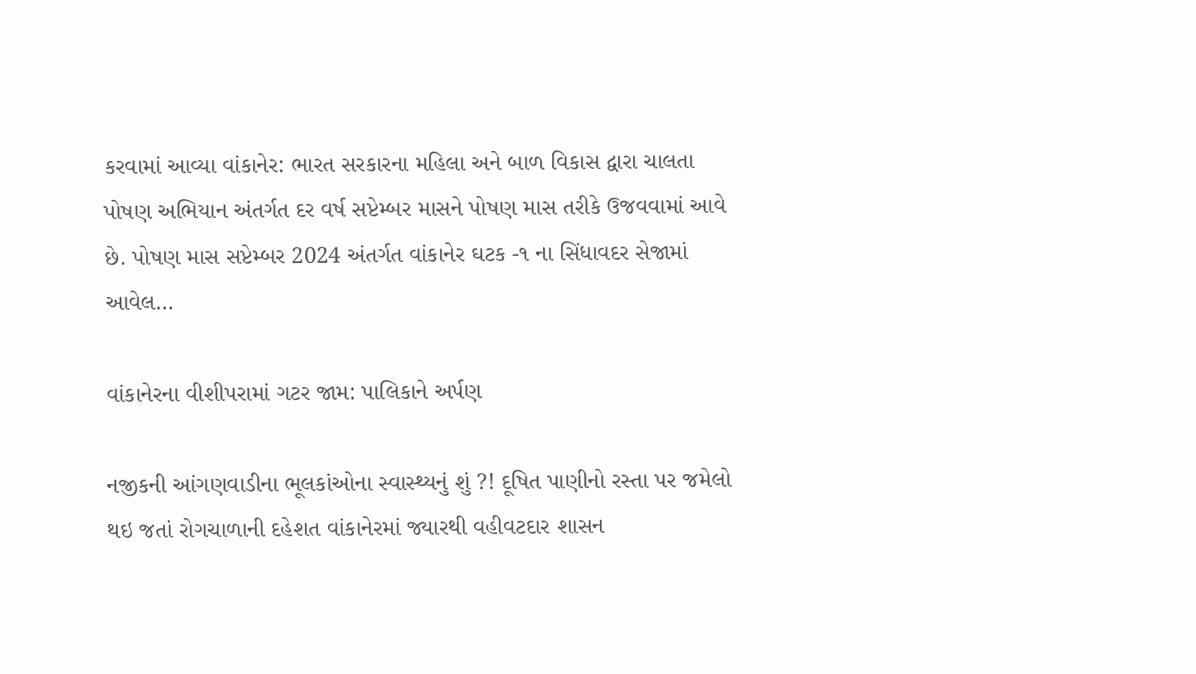કરવામાં આવ્યા વાંકાનેર: ભારત સરકારના મહિલા અને બાળ વિકાસ દ્વારા ચાલતા પોષણ અભિયાન અંતર્ગત દર વર્ષ સપ્ટેમ્બર માસને પોષણ માસ તરીકે ઉજવવામાં આવે છે. પોષણ માસ સપ્ટેમ્બર 2024 અંતર્ગત વાંકાનેર ઘટક -૧ ના સિંધાવદર સેજામાં આવેલ…

વાંકાનેરના વીશીપરામાં ગટર જામ: પાલિકાને અર્પણ

નજીકની આંગણવાડીના ભૂલકાંઓના સ્વાસ્થ્યનું શું ?! દૂષિત પાણીનો રસ્તા પર જમેલો થઇ જતાં રોગચાળાની દહેશત વાંકાનેરમાં જ્યારથી વહીવટદાર શાસન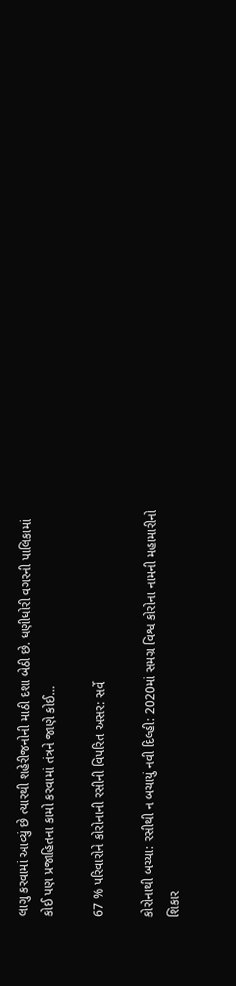લાગુ કરવામાં આવ્યું છે ત્યારથી શહેરીજનોની માઠી દશા બેઠી છે. ધણીધોરી વગરની પાલિકામાં કોઈ પણ પ્રજાહિતના કામો કરવામાં તંત્રને જાણે કોઈ…

67 % પરિવારોને કોરોનાની રસીની વિપરિત અસર: સર્વે

કોરોનાથી બચ્યા: રસીથી ન બચાયું નવી દિલ્હી: 2020માં સમગ્ર વિશ્વ કોરોના નામની મહામારીનો શિકાર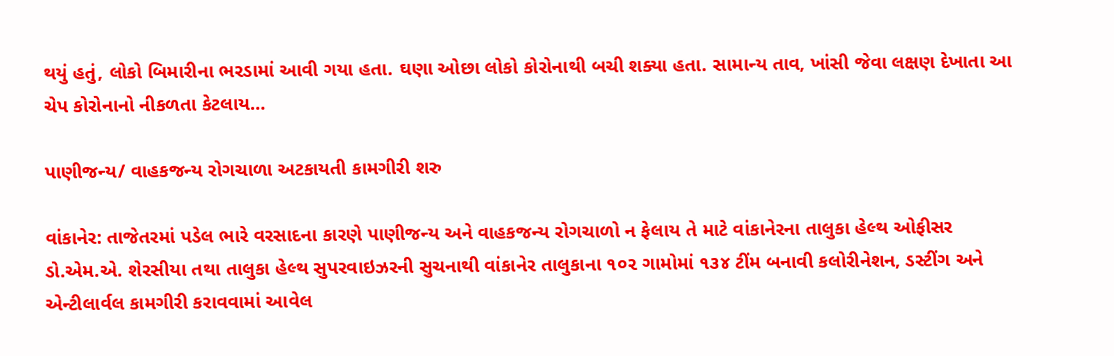થયું હતું, લોકો બિમારીના ભરડામાં આવી ગયા હતા. ઘણા ઓછા લોકો કોરોનાથી બચી શક્યા હતા. સામાન્ય તાવ, ખાંસી જેવા લક્ષણ દેખાતા આ ચેપ કોરોનાનો નીકળતા કેટલાય…

પાણીજન્ય/ વાહકજન્ય રોગચાળા અટકાયતી કામગીરી શરુ

વાંકાનેર: તાજેતરમાં પડેલ ભારે વરસાદના કારણે પાણીજન્ય અને વાહકજન્ય રોગચાળો ન ફેલાય તે માટે વાંકાનેરના તાલુકા હેલ્થ ઓફીસર ડો.એમ.એ. શેરસીયા તથા તાલુકા હેલ્થ સુપરવાઇઝરની સુચનાથી વાંકાનેર તાલુકાના ૧૦૨ ગામોમાં ૧૩૪ ટીંમ બનાવી કલોરીનેશન, ડસ્ટીંગ અને એન્ટીલાર્વલ કામગીરી કરાવવામાં આવેલ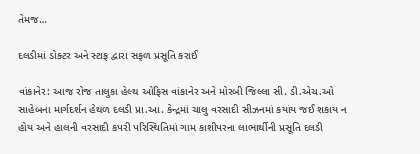તેમજ…

દલડીમાં ડોક્ટર અને સ્ટાફ દ્વારા સફળ પ્રસૂતિ કરાઈ

વાંકાનેર: આજ રોજ તાલુકા હેલ્થ ઓફિસ વાંકાનેર અને મોરબી જિલ્લા સી. ડી.એચ.ઓ સાહેબના માર્ગદર્શન હેથળ દલડી પ્રા.આ. કેન્દ્રમાં ચાલુ વરસાદી સીઝનમાં કયાંય જઈ શકાય ન હોય અને હાલની વરસાદી કપરી પરિસ્થિતિમાં ગામ કાશીપરના લાભાર્થીની પ્રસૂતિ દલડી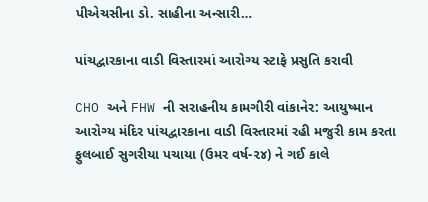પીએચસીના ડો. સાહીના અન્સારી…

પાંચદ્વારકાના વાડી વિસ્તારમાં આરોગ્ય સ્ટાફે પ્રસુતિ કરાવી

CHO અને FHW ની સરાહનીય કામગીરી વાંકાનેર: આયુષ્માન આરોગ્ય મંદિર પાંચદ્વારકાના વાડી વિસ્તારમાં રહી મજુરી કામ કરતા ફુલબાઈ સુગરીયા પચાયા (ઉમર વર્ષ-૨૪) ને ગઈ કાલે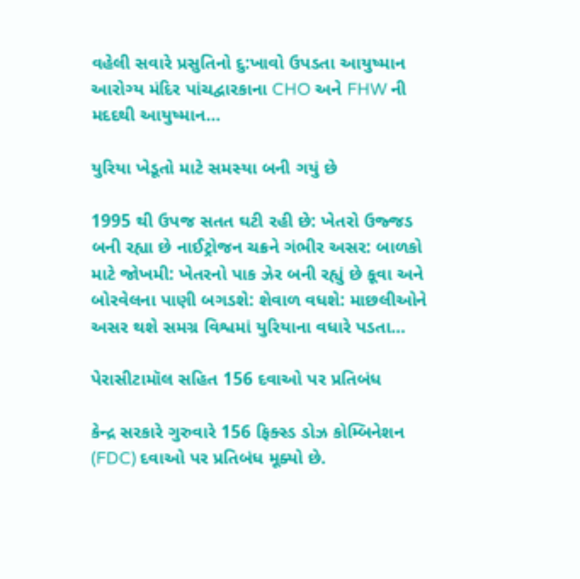વહેલી સવારે પ્રસુતિનો દુ:ખાવો ઉપડતા આયુષ્માન આરોગ્ય મંદિર પાંચદ્વારકાના CHO અને FHW ની મદદથી આયુષ્માન…

યુરિયા ખેડૂતો માટે સમસ્યા બની ગયું છે

1995 થી ઉપજ સતત ઘટી રહી છે: ખેતરો ઉજ્જડ બની રહ્યા છે નાઈટ્રોજન ચક્રને ગંભીર અસર: બાળકો માટે જોખમી: ખેતરનો પાક ઝેર બની રહ્યું છે કૂવા અને બોરવેલના પાણી બગડશે: શેવાળ વધશે: માછલીઓને અસર થશે સમગ્ર વિશ્વમાં યુરિયાના વધારે પડતા…

પેરાસીટામૉલ સહિત 156 દવાઓ પર પ્રતિબંધ

કેન્દ્ર સરકારે ગુરુવારે 156 ફિક્સ્ડ ડોઝ કોમ્બિનેશન (FDC) દવાઓ પર પ્રતિબંધ મૂક્યો છે.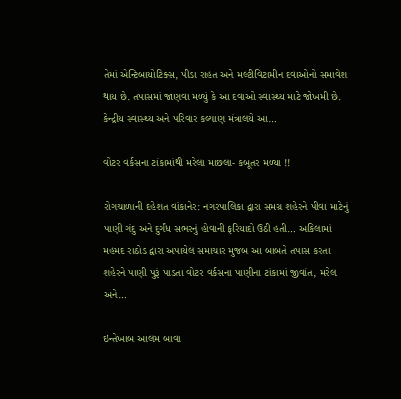તેમાં એન્ટિબાયોટિક્સ, પીડા રાહત અને મલ્ટીવિટામીન દવાઓનો સમાવેશ થાય છે. તપાસમાં જાણવા મળ્યું કે આ દવાઓ સ્વાસ્થ્ય માટે જોખમી છે. કેન્દ્રીય સ્વાસ્થ્ય અને પરિવાર કલ્યાણ મંત્રાલયે આ…

વોટર વર્કસના ટાંકામાંથી મરેલા માછલા- કબૂતર મળ્યા !!

રોગચાળાની દહેશત વાંકાનેર: નગરપાલિકા દ્વારા સમગ્ર શહેરને પીવા માટેનું પાણી ગંદુ અને દુર્ગંધ સભરનું હોવાની ફરિયાદો ઉઠી હતી… અકિલામાં મહમદ રાઠોડ દ્વારા અપાયેલ સમાચાર મુજબ આ બાબતે તપાસ કરતા શહેરને પાણી પુરૂં પાડતા વોટર વર્કસના પાણીના ટાંકામાં જીવાંત, મરેલ અને…

ઇન્તેખાબ આલમ બાવા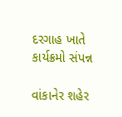દરગાહ ખાતે કાર્યક્રમો સંપન્ન

વાંકાનેર શહેર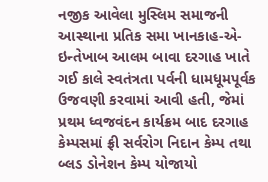નજીક આવેલા મુસ્લિમ સમાજની આસ્થાના પ્રતિક સમા ખાનકાહ-એ-ઇન્તેખાબ આલમ બાવા દરગાહ ખાતે ગઈ કાલે સ્વતંત્રતા પર્વની ધામધૂમપૂર્વક ઉજવણી કરવામાં આવી હતી, જેમાં પ્રથમ ધ્વજવંદન કાર્યક્રમ બાદ દરગાહ કેમ્પસમાં ફ્રી સર્વરોગ નિદાન કેમ્પ તથા બ્લડ ડોનેશન કેમ્પ યોજાયો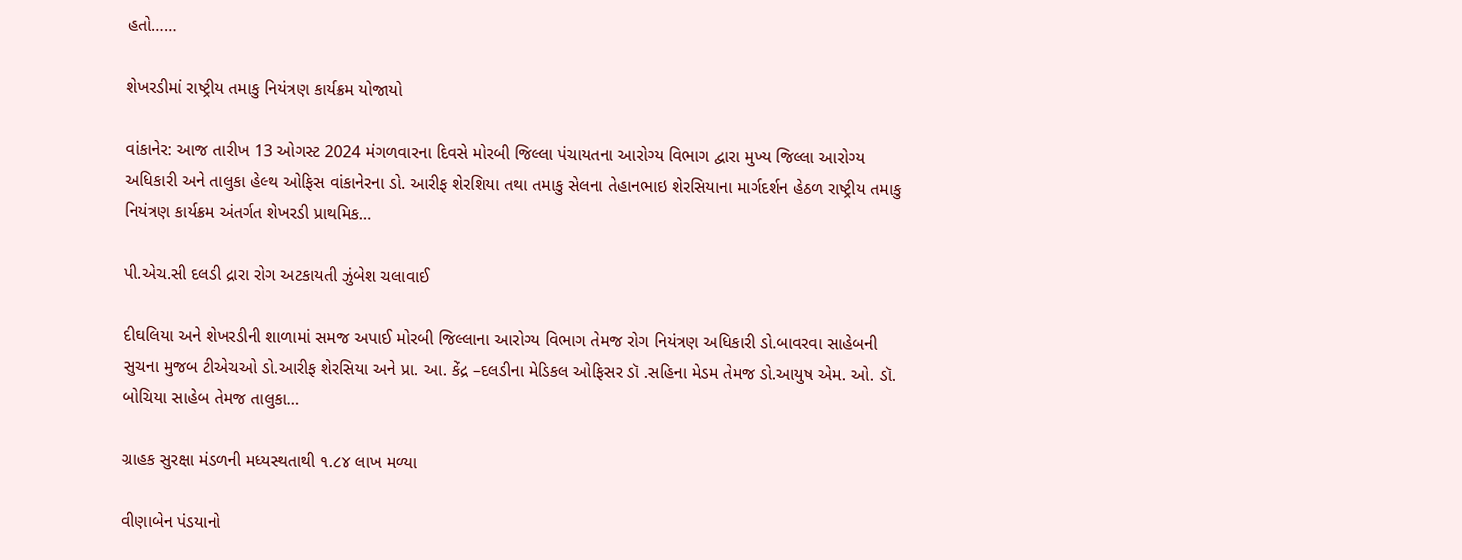હતો……

શેખરડીમાં રાષ્ટ્રીય તમાકુ નિયંત્રણ કાર્યક્રમ યોજાયો

વાંકાનેર: આજ તારીખ 13 ઓગસ્ટ 2024 મંગળવારના દિવસે મોરબી જિલ્લા પંચાયતના આરોગ્ય વિભાગ દ્વારા મુખ્ય જિલ્લા આરોગ્ય અધિકારી અને તાલુકા હેલ્થ ઓફિસ વાંકાનેરના ડો. આરીફ શેરશિયા તથા તમાકુ સેલના તેહાનભાઇ શેરસિયાના માર્ગદર્શન હેઠળ રાષ્ટ્રીય તમાકુ નિયંત્રણ કાર્યક્રમ અંતર્ગત શેખરડી પ્રાથમિક…

પી.એચ.સી દલડી દ્રારા રોગ અટકાયતી ઝુંબેશ ચલાવાઈ

દીઘલિયા અને શેખરડીની શાળામાં સમજ અપાઈ મોરબી જિલ્લાના આરોગ્ય વિભાગ તેમજ રોગ નિયંત્રણ અધિકારી ડો.બાવરવા સાહેબની સુચના મુજબ ટીએચઓ ડો.આરીફ શેરસિયા અને પ્રા. આ. કેંદ્ર –દલડીના મેડિકલ ઓફિસર ડૉ .સહિના મેડમ તેમજ ડો.આયુષ એમ. ઓ. ડૉ. બોચિયા સાહેબ તેમજ તાલુકા…

ગ્રાહક સુરક્ષા મંડળની મધ્યસ્થતાથી ૧.૮૪ લાખ મળ્યા

વીણાબેન પંડયાનો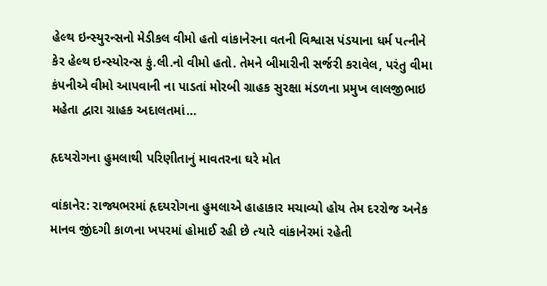હેલ્થ ઇન્સ્યુરન્સનો મેડીકલ વીમો હતો વાંકાનેરના વતની વિશ્વાસ પંડયાના ધર્મ પત્નીને કેર હેલ્થ ઇન્સ્યોરન્સ કું.લી.નો વીમો હતો. તેમને બીમારીની સર્જરી કરાવેલ, પરંતુ વીમા કંપનીએ વીમો આપવાની ના પાડતાં મોરબી ગ્રાહક સુરક્ષા મંડળના પ્રમુખ લાલજીભાઇ મહેતા દ્વારા ગ્રાહક અદાલતમાં…

હૃદયરોગના હુમલાથી પરિણીતાનું માવતરના ઘરે મોત

વાંકાનેર: રાજ્યભરમાં હૃદયરોગના હુમલાએ હાહાકાર મચાવ્યો હોય તેમ દરરોજ અનેક માનવ જીંદગી કાળના ખપરમાં હોમાઈ રહી છે ત્યારે વાંકાનેરમાં રહેતી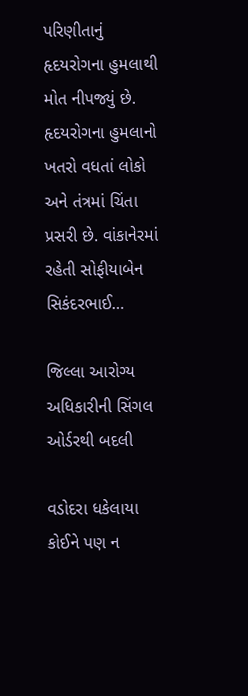પરિણીતાનું હૃદયરોગના હુમલાથી મોત નીપજ્યું છે. હૃદયરોગના હુમલાનો ખતરો વધતાં લોકો અને તંત્રમાં ચિંતા પ્રસરી છે. વાંકાનેરમાં રહેતી સોફીયાબેન સિકંદરભાઈ…

જિલ્લા આરોગ્ય અધિકારીની સિંગલ ઓર્ડરથી બદલી

વડોદરા ધકેલાયા કોઈને પણ ન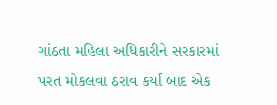ગાંઠતા મહિલા અધિકારીને સરકારમાં પરત મોકલવા ઠરાવ કર્યા બાદ એક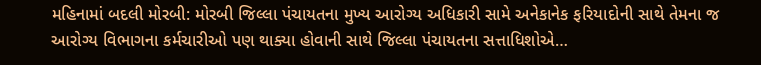મહિનામાં બદલી મોરબી: મોરબી જિલ્લા પંચાયતના મુખ્ય આરોગ્ય અધિકારી સામે અનેકાનેક ફરિયાદોની સાથે તેમના જ આરોગ્ય વિભાગના કર્મચારીઓ પણ થાક્યા હોવાની સાથે જિલ્લા પંચાયતના સત્તાધિશોએ…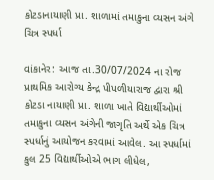કોટડાનાયાણી પ્રા. શાળામાં તમાકુના વ્યસન અંગે ચિત્ર સ્પર્ધા

વાંકાનેર: આજ તા.30/07/2024 ના રોજ પ્રાથમિક આરોગ્ય કેન્દ્ર પીપળીયારાજ દ્વારા શ્રી કોટડા નાયાણી પ્રા. શાળા ખાતે વિદ્યાર્થીઓમાં તમાકુના વ્યસન અંગેની જાગૃતિ અર્થે એક ચિત્ર સ્પર્ધાનું આયોજન કરવામાં આવેલ. આ સ્પર્ધામાં કુલ 25 વિદ્યાર્થીઓએ ભાગ લીધેલ,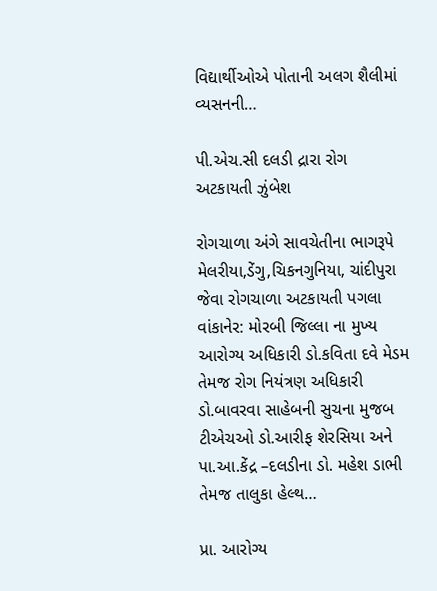વિદ્યાર્થીઓએ પોતાની અલગ શૈલીમાં વ્યસનની…

પી.એચ.સી દલડી દ્રારા રોગ અટકાયતી ઝુંબેશ

રોગચાળા અંગે સાવચેતીના ભાગરૂપે મેલરીયા,ડેંગુ,ચિકનગુનિયા, ચાંદીપુરા જેવા રોગચાળા અટકાયતી પગલા વાંકાનેર: મોરબી જિલ્લા ના મુખ્ય આરોગ્ય અધિકારી ડો.કવિતા દવે મેડમ તેમજ રોગ નિયંત્રણ અધિકારી ડો.બાવરવા સાહેબની સુચના મુજબ ટીએચઓ ડો.આરીફ શેરસિયા અને પા.આ.કેંદ્ર –દલડીના ડો. મહેશ ડાભી તેમજ તાલુકા હેલ્થ…

પ્રા. આરોગ્ય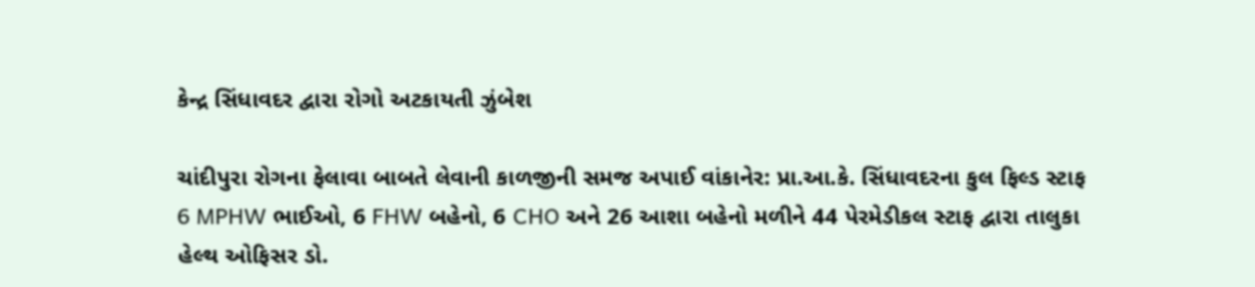કેન્દ્ર સિંધાવદર દ્વારા રોગો અટકાયતી ઝુંબેશ

ચાંદીપુરા રોગના ફેલાવા બાબતે લેવાની કાળજીની સમજ અપાઈ વાંકાનેર: પ્રા.આ.કે. સિંધાવદરના કુલ ફિલ્ડ સ્ટાફ 6 MPHW ભાઈઓ, 6 FHW બહેનો, 6 CHO અને 26 આશા બહેનો મળીને 44 પેરમેડીકલ સ્ટાફ દ્વારા તાલુકા હેલ્થ ઓફિસર ડો.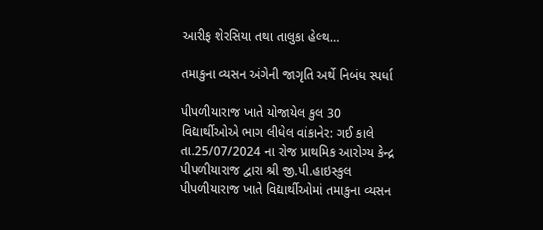આરીફ શેરસિયા તથા તાલુકા હેલ્થ…

તમાકુના વ્યસન અંગેની જાગૃતિ અર્થે નિબંધ સ્પર્ધા

પીપળીયારાજ ખાતે યોજાયેલ કુલ 30 વિદ્યાર્થીઓએ ભાગ લીધેલ વાંકાનેર: ગઈ કાલે તા.25/07/2024 ના રોજ પ્રાથમિક આરોગ્ય કેન્દ્ર પીપળીયારાજ દ્વારા શ્રી જી.પી.હાઇસ્કુલ પીપળીયારાજ ખાતે વિદ્યાર્થીઓમાં તમાકુના વ્યસન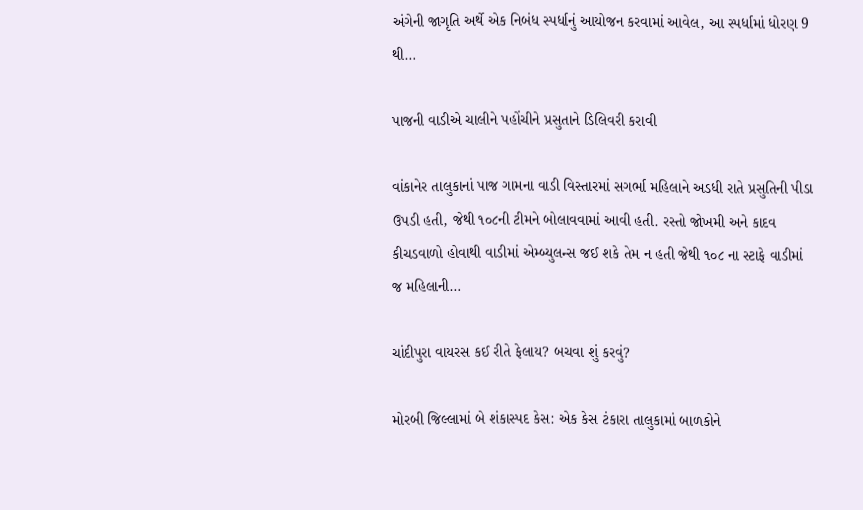અંગેની જાગૃતિ અર્થે એક નિબંધ સ્પર્ધાનું આયોજન કરવામાં આવેલ, આ સ્પર્ધામાં ધોરણ 9 થી…

પાજની વાડીએ ચાલીને પહોંચીને પ્રસુતાને ડિલિવરી કરાવી

વાંકાનેર તાલુકાનાં પાજ ગામના વાડી વિસ્તારમાં સગર્ભા મહિલાને અડધી રાતે પ્રસુતિની પીડા ઉપડી હતી, જેથી ૧૦૮ની ટીમને બોલાવવામાં આવી હતી. રસ્તો જોખમી અને કાદવ કીચડવાળો હોવાથી વાડીમાં એમ્બ્યુલન્સ જઈ શકે તેમ ન હતી જેથી ૧૦૮ ના સ્ટાફે વાડીમાં જ મહિલાની…

ચાંદીપુરા વાયરસ કઈ રીતે ફેલાય? બચવા શું કરવું?

મોરબી જિલ્લામાં બે શંકાસ્પદ કેસ: એક કેસ ટંકારા તાલુકામાં બાળકોને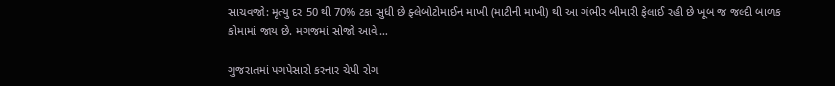સાચવજો: મૃત્યુ દર 50 થી 70% ટકા સુધી છે ફ્લેબોટોમાઈન માખી (માટીની માખી) થી આ ગંભીર બીમારી ફેલાઈ રહી છે ખૂબ જ જલ્દી બાળક કોમામાં જાય છે. મગજમાં સોજો આવે…

ગુજરાતમાં પગપેસારો કરનાર ચેપી રોગ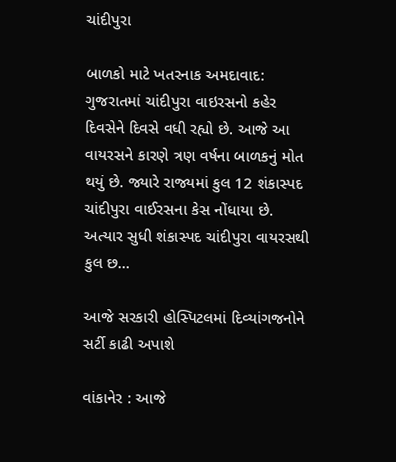ચાંદીપુરા

બાળકો માટે ખતરનાક અમદાવાદ: ગુજરાતમાં ચાંદીપુરા વાઇરસનો કહેર દિવસેને દિવસે વધી રહ્યો છે. આજે આ વાયરસને કારણે ત્રણ વર્ષના બાળકનું મોત થયું છે. જ્યારે રાજ્યમાં કુલ 12 શંકાસ્પદ ચાંદીપુરા વાઈરસના કેસ નોંધાયા છે. અત્યાર સુધી શંકાસ્પદ ચાંદીપુરા વાયરસથી કુલ છ…

આજે સરકારી હોસ્પિટલમાં દિવ્યાંગજનોને સર્ટી કાઢી અપાશે

વાંકાનેર : આજે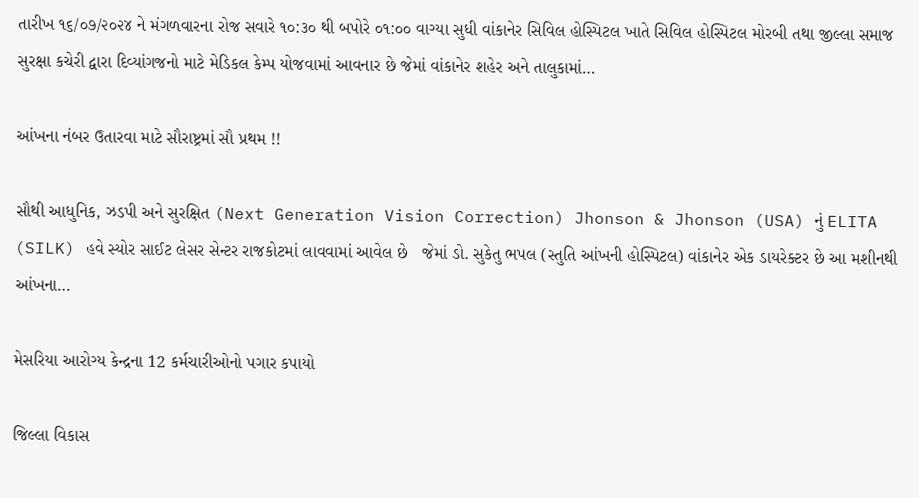તારીખ ૧૬/૦૭/૨૦૨૪ ને મંગળવારના રોજ સવારે ૧૦:૩૦ થી બપોરે ૦૧:૦૦ વાગ્યા સુધી વાંકાનેર સિવિલ હોસ્પિટલ ખાતે સિવિલ હોસ્પિટલ મોરબી તથા જીલ્લા સમાજ સુરક્ષા કચેરી દ્વારા દિવ્યાંગજનો માટે મેડિકલ કેમ્પ યોજવામાં આવનાર છે જેમાં વાંકાનેર શહેર અને તાલુકામાં…

આંખના નંબર ઉતારવા માટે સૌરાષ્ટ્રમાં સૌ પ્રથમ !!

સૌથી આધુનિક, ઝડપી અને સુરક્ષિત (Next Generation Vision Correction) Jhonson & Jhonson (USA) નું ELITA (SILK) હવે સ્યોર સાઈટ લેસર સેન્ટર રાજકોટમાં લાવવામાં આવેલ છે   જેમાં ડો. સુકેતુ ભપલ (સ્તુતિ આંખની હોસ્પિટલ) વાંકાનેર એક ડાયરેક્ટર છે આ મશીનથી આંખના…

મેસરિયા આરોગ્ય કેન્દ્રના 12 કર્મચારીઓનો પગાર કપાયો

જિલ્લા વિકાસ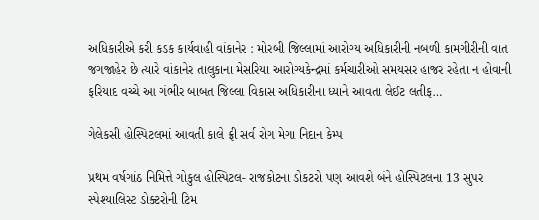અધિકારીએ કરી કડક કાર્યવાહી વાંકાનેર : મોરબી જિલ્લામાં આરોગ્ય અધિકારીની નબળી કામગીરીની વાત જગજાહેર છે ત્યારે વાંકાનેર તાલુકાના મેસરિયા આરોગ્યકેન્દ્રમાં કર્મચારીઓ સમયસર હાજર રહેતા ન હોવાની ફરિયાદ વચ્ચે આ ગંભીર બાબત જિલ્લા વિકાસ અધિકારીના ધ્યાને આવતા લેઈટ લતીફ…

ગેલેકસી હોસ્પિટલમાં આવતી કાલે ફ્રી સર્વ રોગ મેગા નિદાન કેમ્પ

પ્રથમ વર્ષગાંઠ નિમિત્તે ગોકુલ હોસ્પિટલ- રાજકોટના ડોકટરો પણ આવશે બંને હોસ્પિટલના 13 સુપર સ્પેશ્યાલિસ્ટ ડોક્ટરોની ટિમ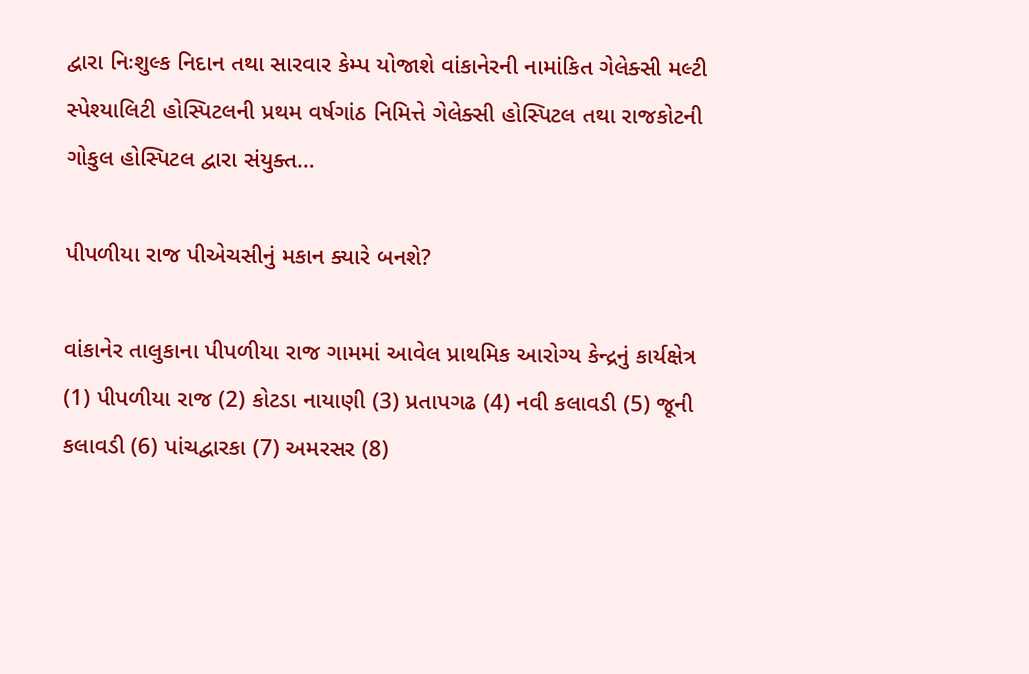દ્વારા નિઃશુલ્ક નિદાન તથા સારવાર કેમ્પ યોજાશે વાંકાનેરની નામાંકિત ગેલેક્સી મલ્ટી સ્પેશ્યાલિટી હોસ્પિટલની પ્રથમ વર્ષગાંઠ નિમિત્તે ગેલેક્સી હોસ્પિટલ તથા રાજકોટની ગોકુલ હોસ્પિટલ દ્વારા સંયુક્ત…

પીપળીયા રાજ પીએચસીનું મકાન ક્યારે બનશે?

વાંકાનેર તાલુકાના પીપળીયા રાજ ગામમાં આવેલ પ્રાથમિક આરોગ્ય કેન્દ્રનું કાર્યક્ષેત્ર (1) પીપળીયા રાજ (2) કોટડા નાયાણી (3) પ્રતાપગઢ (4) નવી કલાવડી (5) જૂની કલાવડી (6) પાંચદ્વારકા (7) અમરસર (8)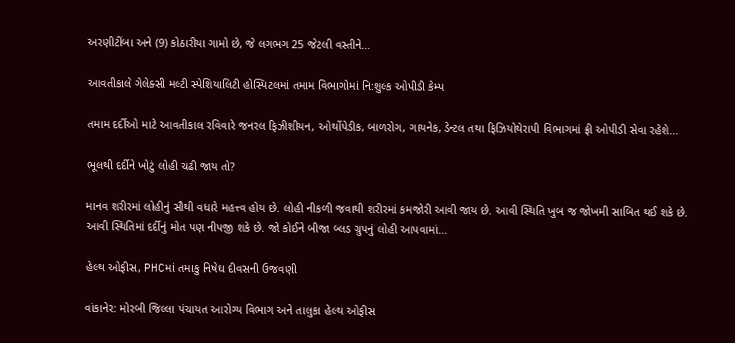અરણીટીંબા અને (9) કોઠારીયા ગામો છે, જે લગભગ 25 જેટલી વસ્તીને…

આવતીકાલે ગેલેક્સી મલ્ટી સ્પેશિયાલિટી હોસ્પિટલમાં તમામ વિભાગોમાં નિ:શુલ્ક ઓપીડી કેમ્પ

તમામ દર્દીઓ માટે આવતીકાલ રવિવારે જનરલ ફિઝીશીયન, ઓર્થોપેડીક, બાળરોગ, ગાયનેક, ડેન્ટલ તથા ફિઝિયોથેરાપી વિભાગમાં ફ્રી ઓપીડી સેવા રહેશે…

ભૂલથી દર્દીને ખોટું લોહી ચઢી જાય તો?

માનવ શરીરમાં લોહીનું સૌથી વધારે મહત્ત્વ હોય છે. લોહી નીકળી જવાથી શરીરમાં કમજોરી આવી જાય છે. આવી સ્થિતિ ખુબ જ જોખમી સાબિત થઈ શકે છે. આવી સ્થિતિમાં દર્દીનું મોત પણ નીપજી શકે છે. જો કોઈને બીજા બ્લડ ગ્રુપનું લોહી આપવામાં…

હેલ્થ ઓફીસ, PHCમાં તમાકુ નિષેઘ દીવસની ઉજવણી

વાંકાનેર: મોરબી જિલ્લા પંચાયત આરોગ્ય વિભાગ અને તાલુકા હેલ્થ ઓફીસ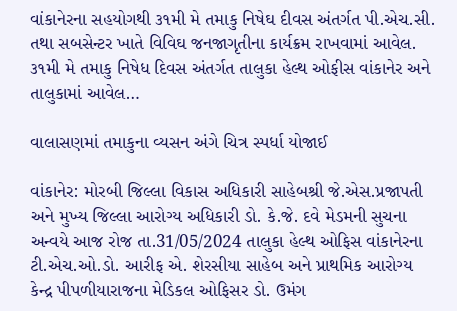વાંકાનેરના સહયોગથી ૩૧મી મે તમાકુ નિષેઘ દીવસ અંતર્ગત પી.એચ.સી. તથા સબસેન્ટર ખાતે વિવિઘ જનજાગૃતીના કાર્યક્રમ રાખવામાં આવેલ. ૩૧મી મે તમાકુ નિષેધ દિવસ અંતર્ગત તાલુકા હેલ્થ ઓફીસ વાંકાનેર અને તાલુકામાં આવેલ…

વાલાસણમાં તમાકુના વ્યસન અંગે ચિત્ર સ્પર્ધા યોજાઈ

વાંકાનેર: મોરબી જિલ્લા વિકાસ અધિકારી સાહેબશ્રી જે.એસ.પ્રજાપતી અને મુખ્ય જિલ્લા આરોગ્ય અધિકારી ડો. કે.જે. દવે મેડમની સુચના અન્વયે આજ રોજ તા.31/05/2024 તાલુકા હેલ્થ ઓફિસ વાંકાનેરના ટી.એચ.ઓ.ડો. આરીફ એ. શેરસીયા સાહેબ અને પ્રાથમિક આરોગ્ય કેન્દ્ર પીપળીયારાજના મેડિકલ ઓફિસર ડો. ઉમંગ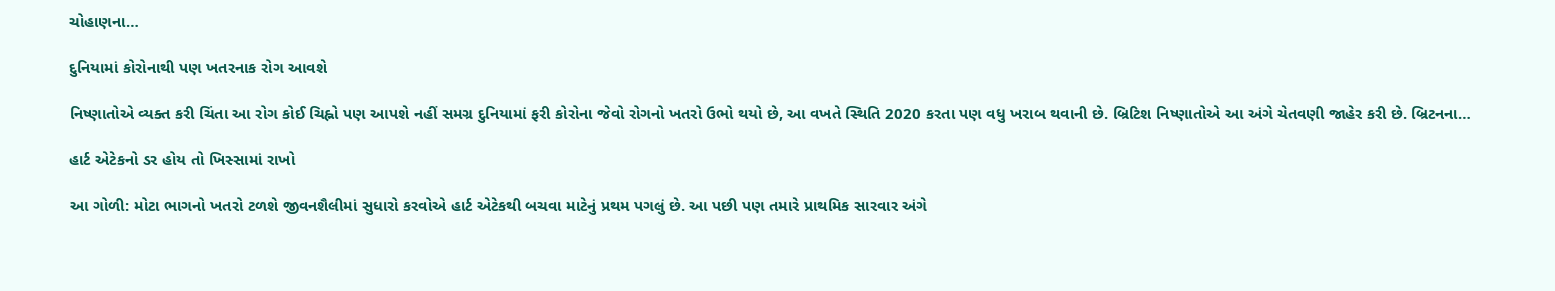ચોહાણના‌…

દુનિયામાં કોરોનાથી પણ ખતરનાક રોગ આવશે

નિષ્ણાતોએ વ્યક્ત કરી ચિંતા આ રોગ કોઈ ચિહ્નો પણ આપશે નહીં સમગ્ર દુનિયામાં ફરી કોરોના જેવો રોગનો ખતરો ઉભો થયો છે, આ વખતે સ્થિતિ 2020 કરતા પણ વધુ ખરાબ થવાની છે. બ્રિટિશ નિષ્ણાતોએ આ અંગે ચેતવણી જાહેર કરી છે. બ્રિટનના…

હાર્ટ એટેકનો ડર હોય તો ખિસ્સામાં રાખો

આ ગોળી: મોટા ભાગનો ખતરો ટળશે જીવનશૈલીમાં સુધારો કરવોએ હાર્ટ એટેકથી બચવા માટેનું પ્રથમ પગલું છે. આ પછી પણ તમારે પ્રાથમિક સારવાર અંગે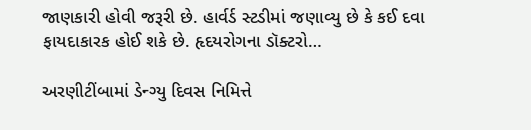જાણકારી હોવી જરૂરી છે. હાર્વર્ડ સ્ટડીમાં જણાવ્યુ છે કે કઈ દવા ફાયદાકારક હોઈ શકે છે. હૃદયરોગના ડૉક્ટરો…

અરણીટીંબામાં ડેન્ગ્યુ દિવસ નિમિત્તે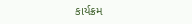કાર્યક્રમ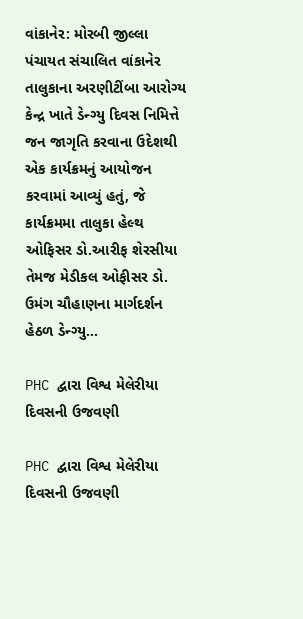વાંકાનેર: મોરબી જીલ્લા પંચાયત સંચાલિત વાંકાનેર તાલુકાના અરણીટીંબા આરોગ્ય કેન્દ્ર ખાતે ડેન્ગ્યુ દિવસ નિમિત્તે જન જાગૃતિ કરવાના ઉદેશથી એક કાર્યક્રમનું આયોજન કરવામાં આવ્યું હતું, જે કાર્યક્રમમા તાલુકા હેલ્થ ઓફિસર ડો.આરીફ શેરસીયા તેમજ મેડીકલ ઓફીસર ડો. ઉમંગ ચૌહાણના માર્ગદર્શન હેઠળ ડેન્ગ્યુ…

PHC દ્વારા વિશ્વ મેલેરીયા દિવસની ઉજવણી

PHC દ્વારા વિશ્વ મેલેરીયા દિવસની ઉજવણી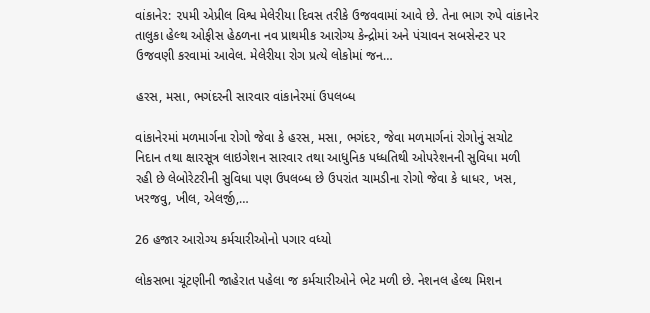વાંકાનેર: ૨૫મી એપ્રીલ વિશ્વ મેલેરીયા દિવસ તરીકે ઉજવવામાં આવે છે. તેના ભાગ રુપે વાંકાનેર તાલુકા હેલ્થ ઓફીસ હેઠળના નવ પ્રાથમીક આરોગ્ય કેન્દ્રોમાં અને પંચાવન સબસેન્ટર પર ઉજવણી કરવામાં આવેલ. મેલેરીયા રોગ પ્રત્યે લોકોમાં જન…

હરસ, મસા, ભગંદરની સારવાર વાંકાનેરમાં ઉપલબ્ધ

વાંકાનેરમાં મળમાર્ગના રોગો જેવા કે હરસ, મસા, ભગંદર, જેવા મળમાર્ગનાં રોગોનું સચોટ નિદાન તથા ક્ષારસૂત્ર લાઇગેશન સારવાર તથા આધુનિક પધ્ધતિથી ઓપરેશનની સુવિધા મળી રહી છે લેબોરેટરીની સુવિધા પણ ઉપલબ્ધ છે ઉપરાંત ચામડીના રોગો જેવા કે ધાધર, ખસ, ખરજવુ, ખીલ, એલર્જી,…

26 હજાર આરોગ્ય કર્મચારીઓનો પગાર વધ્યો

લોકસભા ચૂંટણીની જાહેરાત પહેલા જ કર્મચારીઓને ભેટ મળી છે. નેશનલ હેલ્થ મિશન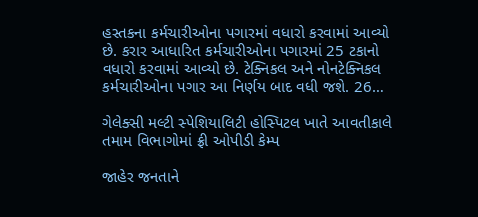હસ્તકના કર્મચારીઓના પગારમાં વધારો કરવામાં આવ્યો છે. કરાર આધારિત કર્મચારીઓના પગારમાં 25 ટકાનો વધારો કરવામાં આવ્યો છે. ટેક્નિકલ અને નોનટેક્નિકલ કર્મચારીઓના પગાર આ નિર્ણય બાદ વધી જશે. 26…

ગેલેક્સી મલ્ટી સ્પેશિયાલિટી હોસ્પિટલ ખાતે આવતીકાલે તમામ વિભાગોમાં ફ્રી ઓપીડી કેમ્પ

જાહેર જનતાને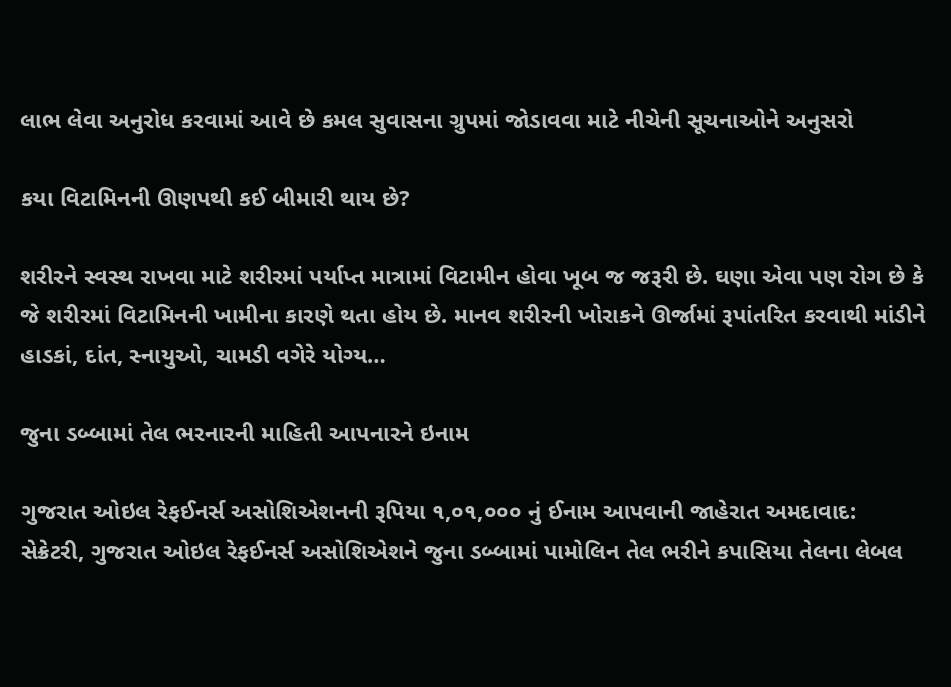લાભ લેવા અનુરોધ કરવામાં આવે છે કમલ સુવાસના ગ્રુપમાં જોડાવવા માટે નીચેની સૂચનાઓને અનુસરો

કયા વિટામિનની ઊણપથી કઈ બીમારી થાય છે?

શરીરને સ્વસ્થ રાખવા માટે શરીરમાં પર્યાપ્ત માત્રામાં વિટામીન હોવા ખૂબ જ જરૂરી છે. ઘણા એવા પણ રોગ છે કે જે શરીરમાં વિટામિનની ખામીના કારણે થતા હોય છે. માનવ શરીરની ખોરાકને ઊર્જામાં રૂપાંતરિત કરવાથી માંડીને હાડકાં, દાંત, સ્નાયુઓ, ચામડી વગેરે યોગ્ય…

જુના ડબ્બામાં તેલ ભરનારની માહિતી આપનારને ઇનામ

ગુજરાત ઓઇલ રેફઈનર્સ અસોશિએશનની રૂપિયા ૧,૦૧,૦૦૦ નું ઈનામ આપવાની જાહેરાત અમદાવાદ: સેક્રેટરી, ગુજરાત ઓઇલ રેફઈનર્સ અસોશિએશને જુના ડબ્બામાં પામોલિન તેલ ભરીને કપાસિયા તેલના લેબલ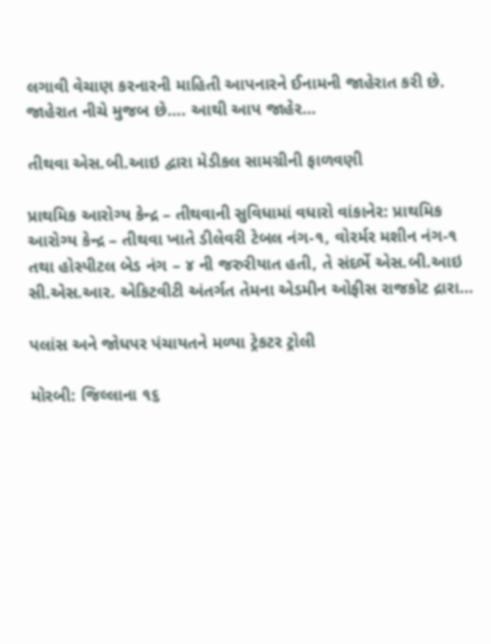લગાવી વેચાણ કરનારની માહિતી આપનારને ઈનામની જાહેરાત કરી છે. જાહેરાત નીચે મુજબ છે…. આથી આપ જાહેર…

તીથવા એસ.બી.આઇ દ્વારા મેડીકલ સામગ્રીની ફાળવણી

પ્રાથમિક આરોગ્ય કેન્દ્ર – તીથવાની સુવિધામાં વધારો વાંકાનેર: પ્રાથમિક આરોગ્ય કેન્દ્ર – તીથવા ખાતે ડીલેવરી ટેબલ નંગ-૧, વોરર્મર મશીન નંગ-૧ તથા હોસ્પીટલ બેડ નંગ – ૪ ની જરુરીયાત હતી, તે સંદર્ભે એસ.બી.આઇ સી.એસ.આર. એકિટવીટી અંતર્ગત તેમના એડમીન ઓફીસ રાજકોટ દ્રારા…

પલાંસ અને જોધપર પંચાયતને મળ્યા ટ્રેકટર ટ્રોલી

મોરબી: જિલ્લાના ૧૬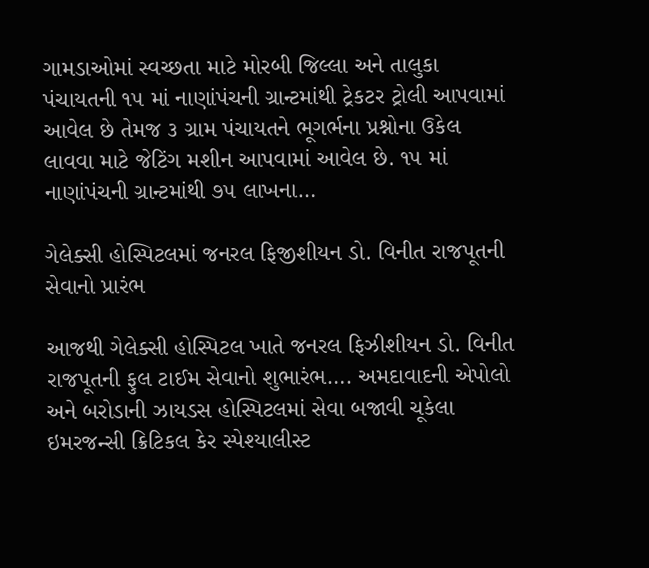ગામડાઓમાં સ્વચ્છતા માટે મોરબી જિલ્લા અને તાલુકા પંચાયતની ૧૫ માં નાણાંપંચની ગ્રાન્ટમાંથી ટ્રેકટર ટ્રોલી આપવામાં આવેલ છે તેમજ ૩ ગ્રામ પંચાયતને ભૂગર્ભના પ્રશ્નોના ઉકેલ લાવવા માટે જેટિંગ મશીન આપવામાં આવેલ છે. ૧૫ માં નાણાંપંચની ગ્રાન્ટમાંથી ૭૫ લાખના…

ગેલેક્સી હોસ્પિટલમાં જનરલ ફિજીશીયન ડો. વિનીત રાજપૂતની સેવાનો પ્રારંભ

આજથી ગેલેક્સી હોસ્પિટલ ખાતે જનરલ ફિઝીશીયન ડો. વિનીત રાજપૂતની ફુલ ટાઈમ સેવાનો શુભારંભ…. અમદાવાદની એપોલો અને બરોડાની ઝાયડસ હોસ્પિટલમાં સેવા બજાવી ચૂકેલા ઇમરજન્સી ક્રિટિકલ કેર સ્પેશ્યાલીસ્ટ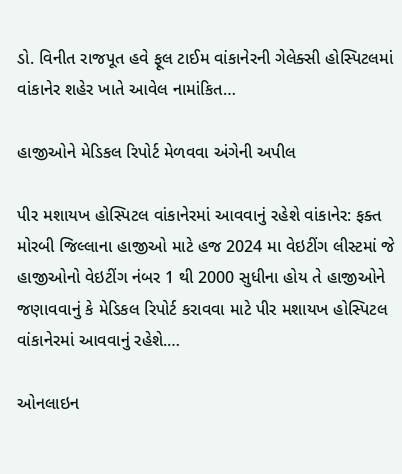ડો. વિનીત રાજપૂત હવે ફૂલ ટાઈમ વાંકાનેરની ગેલેક્સી હોસ્પિટલમાં વાંકાનેર શહેર ખાતે આવેલ નામાંકિત…

હાજીઓને મેડિકલ રિપોર્ટ મેળવવા અંગેની અપીલ

પીર મશાયખ હોસ્પિટલ વાંકાનેરમાં આવવાનું રહેશે વાંકાનેર: ફક્ત મોરબી જિલ્લાના હાજીઓ માટે હજ 2024 મા વેઇટીંગ લીસ્ટમાં જે હાજીઓનો વેઇટીંગ નંબર 1 થી 2000 સુધીના હોય તે હાજીઓને જણાવવાનું કે મેડિકલ રિપોર્ટ કરાવવા માટે પીર મશાયખ હોસ્પિટલ વાંકાનેરમાં આવવાનું રહેશે.…

ઓનલાઇન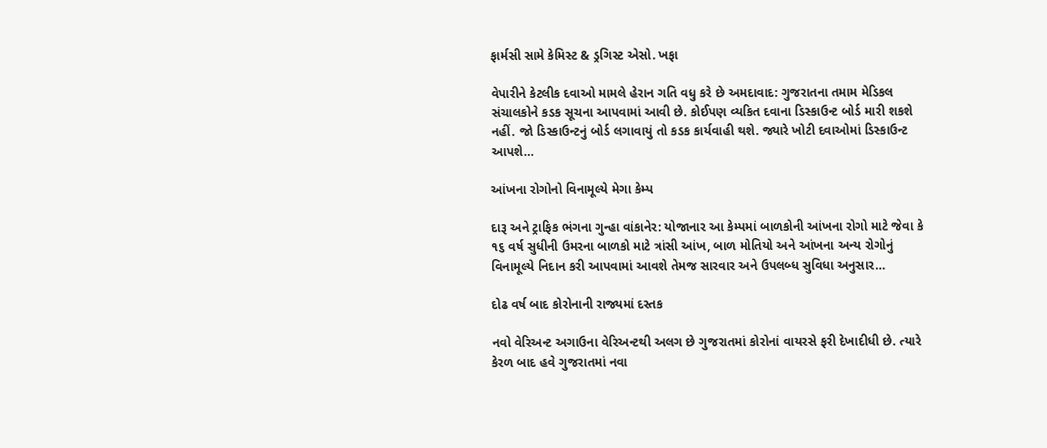ફાર્મસી સામે કેમિસ્ટ & ડ્રગિસ્ટ એસો. ખફા

વેપારીને કેટલીક દવાઓ મામલે હેરાન ગતિ વધુ કરે છે અમદાવાદ: ગુજરાતના તમામ મેડિકલ સંચાલકોને કડક સૂચના આપવામાં આવી છે. કોઈપણ વ્યકિત દવાના ડિસ્કાઉન્ટ બોર્ડ મારી શકશે નહીં. જો ડિસ્કાઉન્ટનું બોર્ડ લગાવાયું તો કડક કાર્યવાહી થશે. જ્યારે ખોટી દવાઓમાં ડિસ્કાઉન્ટ આપશે…

આંખના રોગોનો વિનામૂલ્યે મેગા કેમ્પ

દારૂ અને ટ્રાફિક ભંગના ગુન્હા વાંકાનેર: યોજાનાર આ કેમ્પમાં બાળકોની આંખના રોગો માટે જેવા કે ૧૬ વર્ષ સુધીની ઉમરના બાળકો માટે ત્રાંસી આંખ, બાળ મોતિયો અને આંખના અન્ય રોગોનું વિનામૂલ્યે નિદાન કરી આપવામાં આવશે તેમજ સારવાર અને ઉપલબ્ધ સુવિધા અનુસાર…

દોઢ વર્ષ બાદ કોરોનાની રાજ્યમાં દસ્તક

નવો વેરિઅન્ટ અગાઉના વેરિઅન્ટથી અલગ છે ગુજરાતમાં કોરોનાં વાયરસે ફરી દેખાદીધી છે. ત્યારે કેરળ બાદ હવે ગુજરાતમાં નવા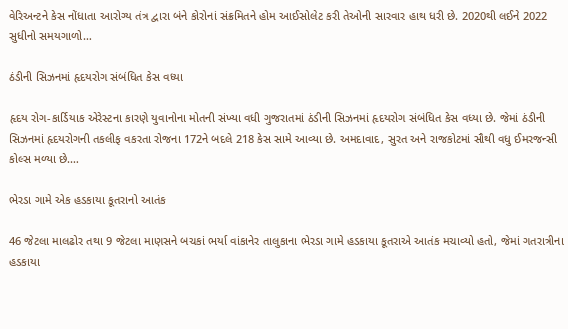વેરિઅન્ટને કેસ નોંધાતા આરોગ્ય તંત્ર દ્વારા બંને કોરોનાં સંક્રમિતને હોમ આઈસોલેટ કરી તેઓની સારવાર હાથ ધરી છે. 2020થી લઈને 2022 સુધીનો સમયગાળો…

ઠંડીની સિઝનમાં હૃદયરોગ સંબંધિત કેસ વધ્યા

હૃદય રોગ-કાર્ડિયાક એરેસ્ટના કારણે યુવાનોના મોતની સંખ્યા વધી ગુજરાતમાં ઠંડીની સિઝનમાં હૃદયરોગ સંબંધિત કેસ વધ્યા છે. જેમાં ઠંડીની સિઝનમાં હૃદયરોગની તકલીફ વકરતા રોજના 172ને બદલે 218 કેસ સામે આવ્યા છે. અમદાવાદ, સુરત અને રાજકોટમાં સૌથી વધુ ઈમરજન્સી કોલ્સ મળ્યા છે.…

ભેરડા ગામે એક હડકાયા કૂતરાનો આતંક

46 જેટલા માલઢોર તથા 9 જેટલા માણસને બચકાં ભર્યા વાંકાનેર તાલુકાના ભેરડા ગામે હડકાયા કૂતરાએ આતંક મચાવ્યો હતો, જેમાં ગતરાત્રીના હડકાયા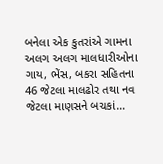બનેલા એક કુતરાંએ ગામના અલગ અલગ માલધારીઓના ગાય, ભેંસ, બકરા સહિતના 46 જેટલા માલઢોર તથા નવ જેટલા માણસને બચકાં…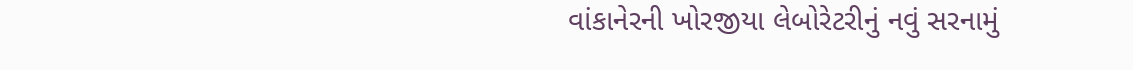વાંકાનેરની ખોરજીયા લેબોરેટરીનું નવું સરનામું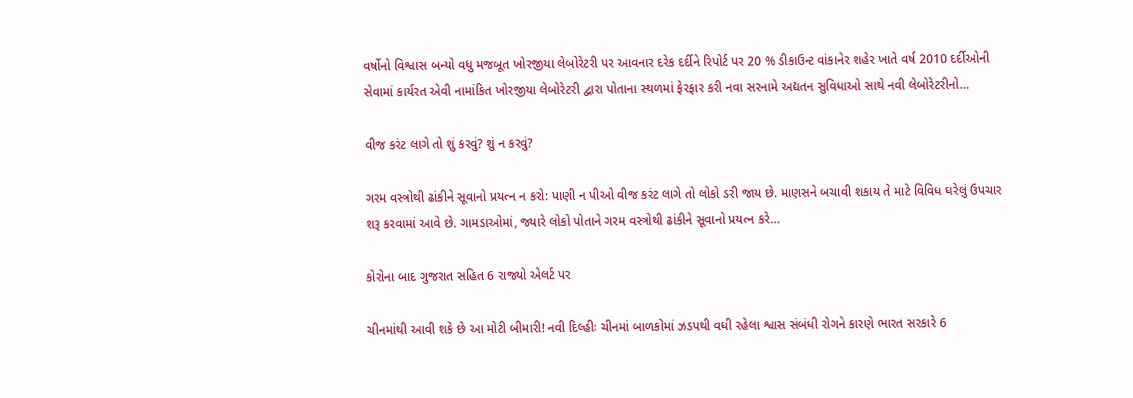વર્ષોનો વિશ્વાસ બન્યો વધુ મજબૂત ખોરજીયા લેબોરેટરી પર આવનાર દરેક દર્દીને રિપોર્ટ પર 20 % ડીકાઉન્ટ વાંકાનેર શહેર ખાતે વર્ષ 2010 દર્દીઓની સેવામાં કાર્યરત એવી નામાંકિત ખોરજીયા લેબોરેટરી દ્વારા પોતાના સ્થળમાં ફેરફાર કરી નવા સરનામે અદ્યતન સુવિધાઓ સાથે નવી લેબોરેટરીનો…

વીજ કરંટ લાગે તો શું કરવું? શું ન કરવું?

ગરમ વસ્ત્રોથી ઢાંકીને સૂવાનો પ્રયત્ન ન કરો: પાણી ન પીઓ વીજ કરંટ લાગે તો લોકો ડરી જાય છે. માણસને બચાવી શકાય તે માટે વિવિધ ઘરેલું ઉપચાર શરૂ કરવામાં આવે છે. ગામડાઓમાં, જ્યારે લોકો પોતાને ગરમ વસ્ત્રોથી ઢાંકીને સૂવાનો પ્રયત્ન કરે…

કોરોના બાદ ગુજરાત સહિત 6 રાજ્યો એલર્ટ પર

ચીનમાંથી આવી શકે છે આ મોટી બીમારી! નવી દિલ્હીઃ ચીનમાં બાળકોમાં ઝડપથી વધી રહેલા શ્વાસ સંબંધી રોગને કારણે ભારત સરકારે 6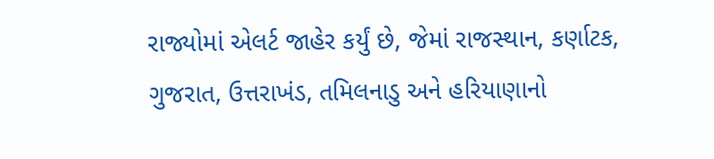રાજ્યોમાં એલર્ટ જાહેર કર્યું છે, જેમાં રાજસ્થાન, કર્ણાટક, ગુજરાત, ઉત્તરાખંડ, તમિલનાડુ અને હરિયાણાનો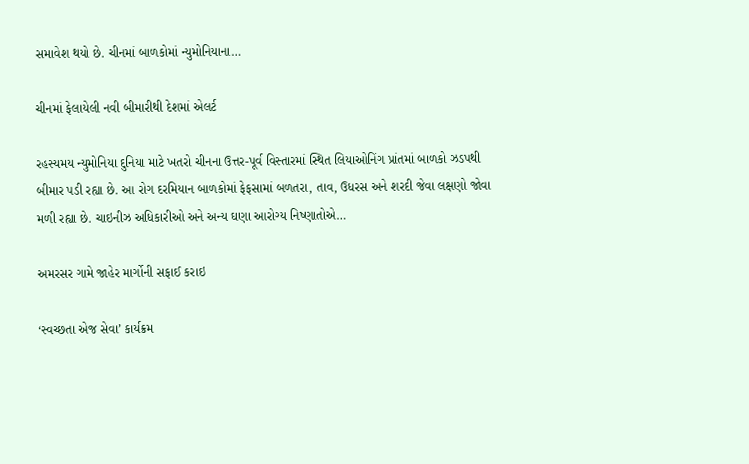સમાવેશ થયો છે. ચીનમાં બાળકોમાં ન્યુમોનિયાના…

ચીનમાં ફેલાયેલી નવી બીમારીથી દેશમાં એલર્ટ

રહસ્યમય ન્યુમોનિયા દુનિયા માટે ખતરો ચીનના ઉત્તર-પૂર્વ વિસ્તારમાં સ્થિત લિયાઓનિંગ પ્રાંતમાં બાળકો ઝડપથી બીમાર પડી રહ્યા છે. આ રોગ દરમિયાન બાળકોમાં ફેફસામાં બળતરા, તાવ, ઉધરસ અને શરદી જેવા લક્ષણો જોવા મળી રહ્યા છે. ચાઇનીઝ અધિકારીઓ અને અન્ય ઘણા આરોગ્ય નિષ્ણાતોએ…

અમરસર ગામે જાહેર માર્ગોની સફાઈ કરાઇ

‘સ્વચ્છતા એજ સેવા’ કાર્યક્રમ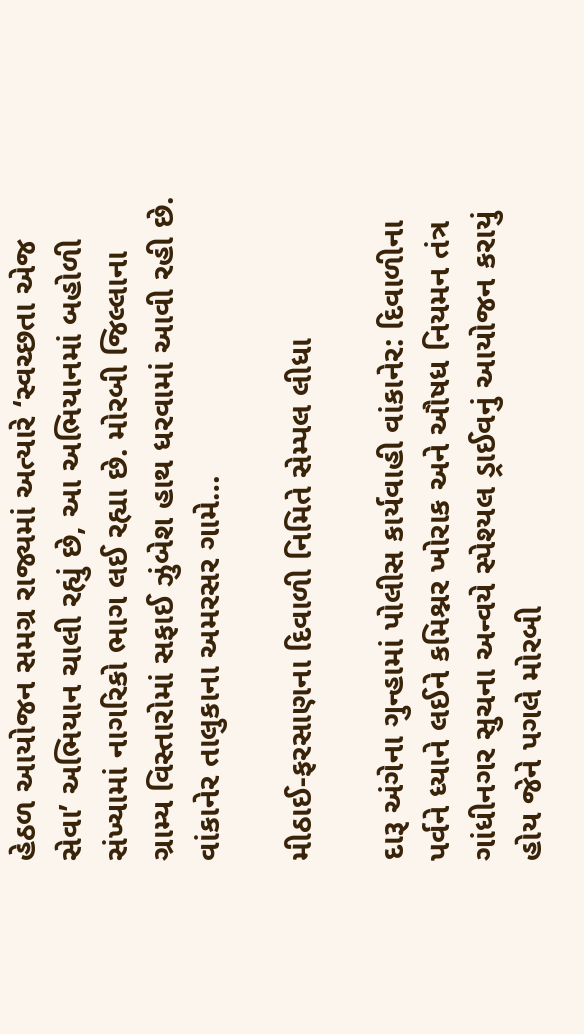હેઠળ આયોજન સમગ્ર રાજ્યમાં અત્યારે ‘સ્વચ્છતા એજ સેવા’ અભિયાન ચાલી રહ્યું છે, આ અભિયાનમાં બહોળી સંખ્યામાં નાગરિકો ભાગ લઈ રહ્યા છે. મોરબી જિલ્લાના ગ્રામ્ય વિસ્તારોમાં સફાઈ ઝુંબેશ હાથ ધરવામાં આવી રહી છે. વાંકાનેર તાલુકાના અમરસર ગામે…

મીઠાઈ-ફરસાણના દિવાળી નિમિતે સેમ્પલ લીધા

દારૂ અંગેના ગુન્હામાં પોલીસ કાર્યવાહી વાંકાનેર: દિવાળીના પર્વને ધ્યાને લઈને કમિશ્નર ખોરાક અને ઔષધ નિયમન તંત્ર ગાંધીનગર સુચના અન્વયે સ્પેશ્યલ ડ્રાઈવનું આયોજન કરાયું હોય જેને પગલે મોરબી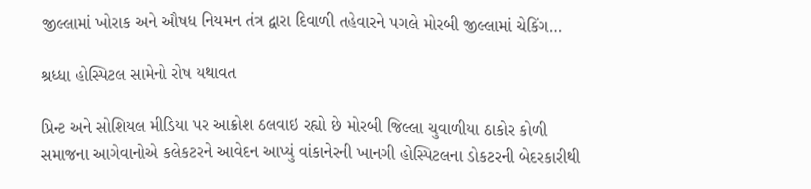જીલ્લામાં ખોરાક અને ઔષધ નિયમન તંત્ર દ્વારા દિવાળી તહેવારને પગલે મોરબી જીલ્લામાં ચેકિંગ…

શ્રધ્ધા હોસ્પિટલ સામેનો રોષ યથાવત

પ્રિન્ટ અને સોશિયલ મીડિયા પર આક્રોશ ઠલવાઇ રહ્યો છે મોરબી જિલ્લા ચુવાળીયા ઠાકોર કોળી સમાજના આગેવાનોએ કલેકટરને આવેદન આપ્યું વાંકાનેરની ખાનગી હોસ્પિટલના ડોકટરની બેદરકારીથી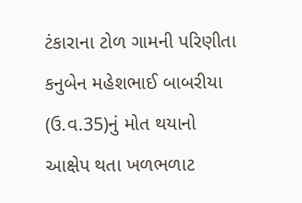ટંકારાના ટોળ ગામની પરિણીતા કનુબેન મહેશભાઈ બાબરીયા (ઉ.વ.35)નું મોત થયાનો આક્ષેપ થતા ખળભળાટ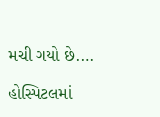મચી ગયો છે.…

હોસ્પિટલમાં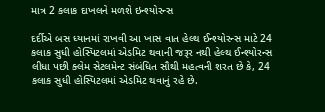માત્ર 2 કલાક દાખલને મળશે ઇન્શ્યોરન્સ

દર્દીએ બસ ધ્યાનમાં રાખવી આ ખાસ વાત હેલ્થ ઈન્શ્યોરન્સ માટે 24 કલાક સુધી હોસ્પિટલમાં એડમિટ થવાની જરૂર નથી હેલ્થ ઈન્શ્યોરન્સ લીધા પછી ક્લેમ સેટલમેન્ટ સંબંધિત સૌથી મહત્વની શરત છે કે, 24 કલાક સુધી હોસ્પિટલમાં એડમિટ થવાનું રહે છે.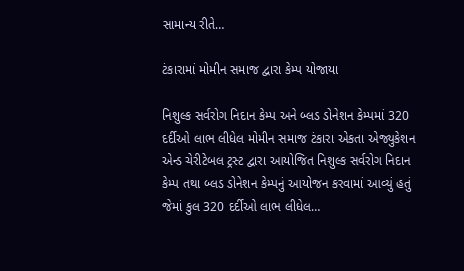સામાન્ય રીતે…

ટંકારામાં મોમીન સમાજ દ્વારા કેમ્પ યોજાયા

નિશુલ્ક સર્વરોગ નિદાન કેમ્પ અને બ્લડ ડોનેશન કેમ્પમાં 320 દર્દીઓ લાભ લીધેલ મોમીન સમાજ ટંકારા એકતા એજ્યુકેશન એન્ડ ચેરીટેબલ ટ્રસ્ટ દ્વારા આયોજિત નિશુલ્ક સર્વરોગ નિદાન કેમ્પ તથા બ્લડ ડોનેશન કેમ્પનું આયોજન કરવામાં આવ્યું હતું જેમાં કુલ 320 દર્દીઓ લાભ લીધેલ…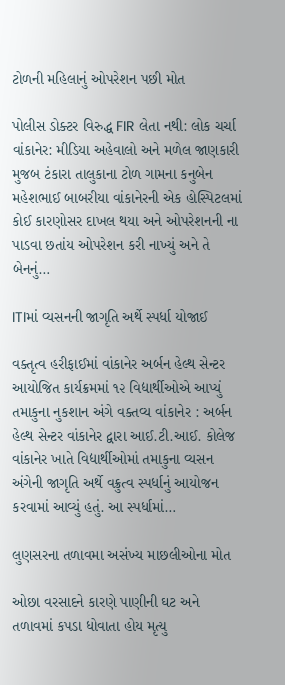ટોળની મહિલાનું ઓપરેશન પછી મોત

પોલીસ ડોક્ટર વિરુદ્ધ FIR લેતા નથી: લોક ચર્ચા વાંકાનેર: મીડિયા અહેવાલો અને મળેલ જાણકારી મુજબ ટંકારા તાલુકાના ટોળ ગામના કનુબેન મહેશભાઈ બાબરીયા વાંકાનેરની એક હોસ્પિટલમાં કોઈ કારણોસર દાખલ થયા અને ઓપરેશનની ના પાડવા છતાંય ઓપરેશન કરી નાખ્યું અને તે બેનનું…

ITIમાં વ્યસનની જાગૃતિ અર્થે સ્પર્ધા યોજાઈ

વક્તૃત્વ હરીફાઈમાં વાંકાનેર અર્બન હેલ્થ સેન્ટર આયોજિત કાર્યક્રમમાં ૧૨ વિદ્યાર્થીઓએ આપ્યું તમાકુના નુકશાન અંગે વક્તવ્ય વાંકાનેર : અર્બન હેલ્થ સેન્ટર વાંકાનેર દ્વારા આઈ.ટી.આઈ. કોલેજ વાંકાનેર ખાતે વિદ્યાર્થીઓમાં તમાકુના વ્યસન અંગેની જાગૃતિ અર્થે વક્રુત્વ સ્પર્ધાનું આયોજન કરવામાં આવ્યું હતું. આ સ્પર્ધામાં…

લુણસરના તળાવમા અસંખ્ય માછલીઓના મોત

ઓછા વરસાદને કારણે પાણીની ઘટ અને તળાવમાં કપડા ધોવાતા હોય મૃત્યુ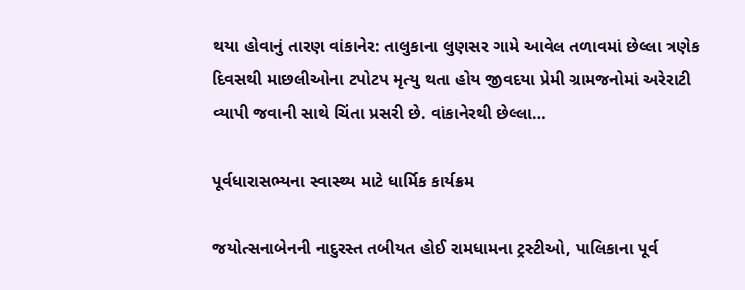થયા હોવાનું તારણ વાંકાનેર: તાલુકાના લુણસર ગામે આવેલ તળાવમાં છેલ્લા ત્રણેક દિવસથી માછલીઓના ટપોટપ મૃત્યુ થતા હોય જીવદયા પ્રેમી ગ્રામજનોમાં અરેરાટી વ્યાપી જવાની સાથે ચિંતા પ્રસરી છે. વાંકાનેરથી છેલ્લા…

પૂર્વધારાસભ્યના સ્વાસ્થ્ય માટે ધાર્મિક કાર્યક્રમ

જયોત્સનાબેનની નાદુરસ્ત તબીયત હોઈ રામધામના ટ્રસ્ટીઓ, પાલિકાના પૂર્વ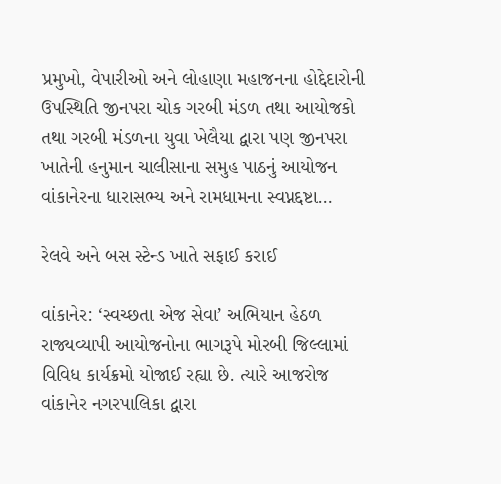પ્રમુખો, વેપારીઓ અને લોહાણા મહાજનના હોદ્દેદારોની ઉપસ્થિતિ જીનપરા ચોક ગરબી મંડળ તથા આયોજકો તથા ગરબી મંડળના યુવા ખેલૈયા દ્વારા પણ જીનપરા ખાતેની હનુમાન ચાલીસાના સમુહ પાઠનું આયોજન વાંકાનેરના ધારાસભ્ય અને રામધામના સ્વપ્નદ્દષ્ટા…

રેલવે અને બસ સ્ટેન્ડ ખાતે સફાઈ કરાઈ

વાંકાનેર: ‘સ્વચ્છતા એજ સેવા’ અભિયાન હેઠળ રાજ્યવ્યાપી આયોજનોના ભાગરૂપે મોરબી જિલ્લામાં વિવિધ કાર્યક્રમો યોજાઈ રહ્યા છે. ત્યારે આજરોજ વાંકાનેર નગરપાલિકા દ્વારા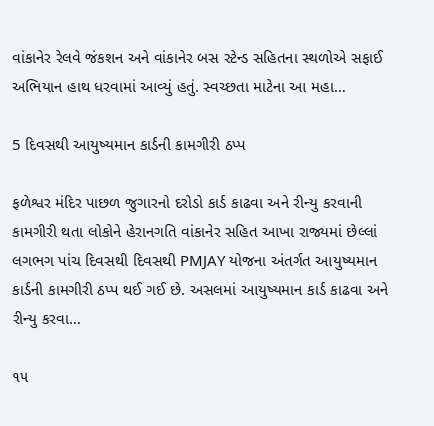વાંકાનેર રેલવે જંકશન અને વાંકાનેર બસ સ્ટેન્ડ સહિતના સ્થળોએ સફાઈ અભિયાન હાથ ધરવામાં આવ્યું હતું. સ્વચ્છતા માટેના આ મહા…

5 દિવસથી આયુષ્યમાન કાર્ડની કામગીરી ઠપ્પ

ફળેશ્વર મંદિર પાછળ જુગારનો દરોડો કાર્ડ કાઢવા અને રીન્યુ કરવાની કામગીરી થતા લોકોને હેરાનગતિ વાંકાનેર સહિત આખા રાજ્યમાં છેલ્લાં લગભગ પાંચ દિવસથી દિવસથી PMJAY યોજના અંતર્ગત આયુષ્યમાન કાર્ડની કામગીરી ઠપ્પ થઈ ગઈ છે. અસલમાં આયુષ્યમાન કાર્ડ કાઢવા અને રીન્યુ કરવા…

૧૫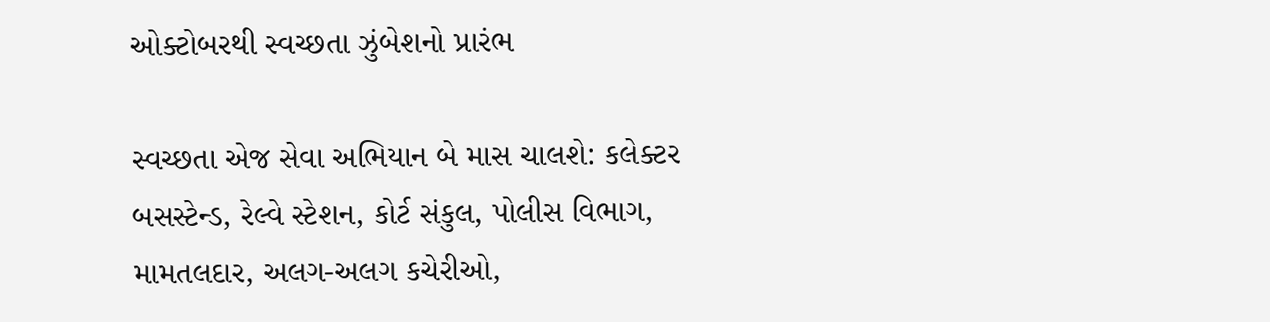ઓક્ટોબરથી સ્વચ્છતા ઝુંબેશનો પ્રારંભ

સ્વચ્છતા એજ સેવા અભિયાન બે માસ ચાલશે: કલેક્ટર બસસ્ટેન્ડ, રેલ્વે સ્ટેશન, કોર્ટ સંકુલ‚ પોલીસ વિભાગ, મામતલદાર, અલગ-અલગ કચેરીઓ,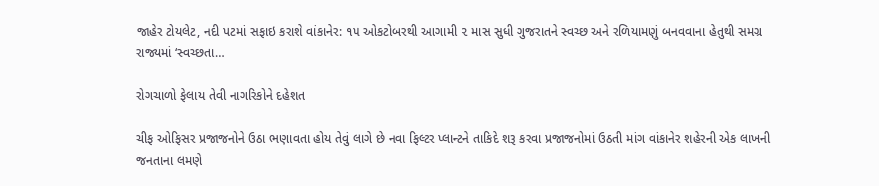જાહેર ટોયલેટ, નદી પટમાં સફાઇ કરાશે વાંકાનેર: ૧૫ ઓકટોબરથી આગામી ૨ માસ સુધી ગુજરાતને સ્વચ્છ અને રળિયામણું બનવવાના હેતુથી સમગ્ર રાજ્યમાં ‘સ્વચ્છતા…

રોગચાળો ફેલાય તેવી નાગરિકોને દહેશત

ચીફ ઓફિસર પ્રજાજનોને ઉઠા ભણાવતા હોય તેવું લાગે છે નવા ફિલ્ટર પ્લાન્ટને તાકિદે શરૂ કરવા પ્રજાજનોમાં ઉઠતી માંગ વાંકાનેર શહેરની એક લાખની જનતાના લમણે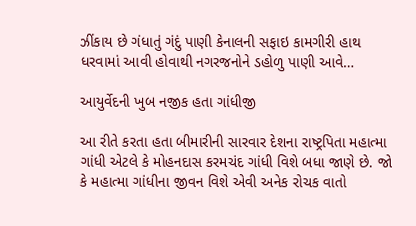ઝીંકાય છે ગંધાતું ગંદું પાણી કેનાલની સફાઇ કામગીરી હાથ ધરવામાં આવી હોવાથી નગરજનોને ડહોળુ પાણી આવે…

આયુર્વેદની ખુબ નજીક હતા ગાંધીજી

આ રીતે કરતા હતા બીમારીની સારવાર દેશના રાષ્ટ્રપિતા મહાત્મા ગાંધી એટલે કે મોહનદાસ કરમચંદ ગાંધી વિશે બધા જાણે છે. જો કે મહાત્મા ગાંધીના જીવન વિશે એવી અનેક રોચક વાતો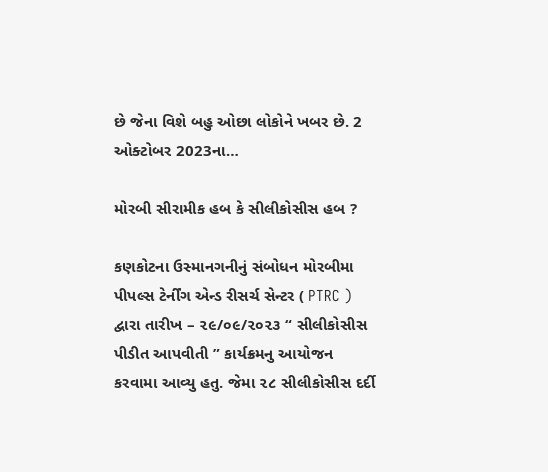છે જેના વિશે બહુ ઓછા લોકોને ખબર છે. 2 ઓક્ટોબર 2023ના…

મોરબી સીરામીક હબ કે સીલીકોસીસ હબ ?

કણકોટના ઉસ્માનગનીનું સંબોધન મોરબીમા પીપલ્સ ટેર્નીંગ એન્ડ રીસર્ચ સેન્ટર ( PTRC ) દ્વારા તારીખ – ૨૯/૦૯/૨૦૨૩ “ સીલીકોસીસ પીડીત આપવીતી ” કાર્યક્રમનુ આયોજન કરવામા આવ્યુ હતુ. જેમા ૨૮ સીલીકોસીસ દર્દી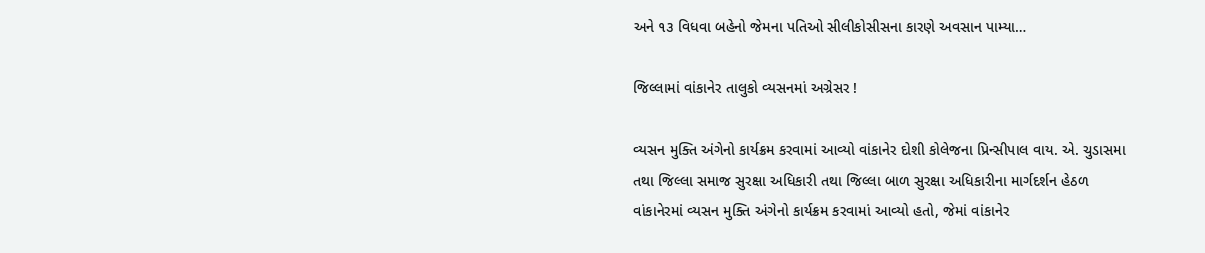અને ૧૩ વિધવા બહેનો જેમના પતિઓ સીલીકોસીસના કારણે અવસાન પામ્યા…

જિલ્લામાં વાંકાનેર તાલુકો વ્યસનમાં અગ્રેસર !

વ્યસન મુક્તિ અંગેનો કાર્યક્રમ કરવામાં આવ્યો વાંકાનેર દોશી કોલેજના પ્રિન્સીપાલ વાય. એ. ચુડાસમા તથા જિલ્લા સમાજ સુરક્ષા અધિકારી તથા જિલ્લા બાળ સુરક્ષા અધિકારીના માર્ગદર્શન હેઠળ વાંકાનેરમાં વ્યસન મુક્તિ અંગેનો કાર્યક્રમ કરવામાં આવ્યો હતો, જેમાં વાંકાનેર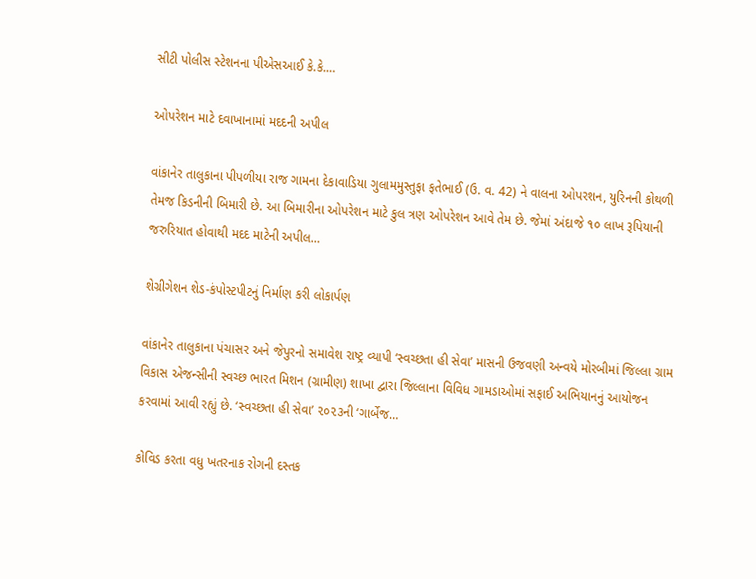સીટી પોલીસ સ્ટેશનના પીએસઆઈ કે.કે.…

ઓપરેશન માટે દવાખાનામાં મદદની અપીલ

વાંકાનેર તાલુકાના પીપળીયા રાજ ગામના દેકાવાડિયા ગુલામમુસ્તુફા ફતેભાઈ (ઉ. વ. 42) ને વાલના ઓપરશન, યુરિનની કોથળી તેમજ કિડનીની બિમારી છે. આ બિમારીના ઓપરેશન માટે કુલ ત્રણ ઓપરેશન આવે તેમ છે. જેમાં અંદાજે ૧૦ લાખ રૂપિયાની જરુરિયાત હોવાથી મદદ માટેની અપીલ…

શેગ્રીગેશન શેડ-કંપોસ્ટપીટનું નિર્માણ કરી લોકાર્પણ

વાંકાનેર તાલુકાના પંચાસર અને જેપુરનો સમાવેશ રાષ્ટ્ર વ્યાપી ‘સ્વચ્છતા હી સેવા’ માસની ઉજવણી અન્વયે મોરબીમાં જિલ્લા ગ્રામ વિકાસ એજન્સીની સ્વચ્છ ભારત મિશન (ગ્રામીણ) શાખા દ્વારા જિલ્લાના વિવિધ ગામડાઓમાં સફાઈ અભિયાનનું આયોજન કરવામાં આવી રહ્યું છે. ‘સ્વચ્છતા હી સેવા’ ૨૦૨૩ની ‘ગાર્બેજ…

કોવિડ કરતા વધુ ખતરનાક રોગની દસ્તક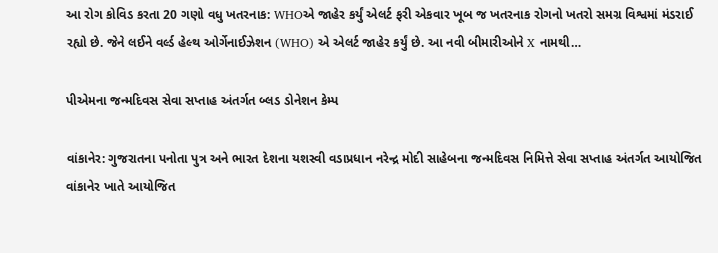આ રોગ કોવિડ કરતા 20 ગણો વધુ ખતરનાક: WHOએ જાહેર કર્યું એલર્ટ ફરી એકવાર ખૂબ જ ખતરનાક રોગનો ખતરો સમગ્ર વિશ્વમાં મંડરાઈ રહ્યો છે. જેને લઈને વર્લ્ડ હેલ્થ ઓર્ગેનાઈઝેશન (WHO) એ એલર્ટ જાહેર કર્યું છે. આ નવી બીમારીઓને X નામથી…

પીએમના જન્મદિવસ સેવા સપ્તાહ અંતર્ગત બ્લડ ડોનેશન કેમ્પ

વાંકાનેર: ગુજરાતના પનોતા પુત્ર અને ભારત દેશના યશસ્વી વડાપ્રધાન નરેન્દ્ર મોદી સાહેબના જન્મદિવસ નિમિત્તે સેવા સપ્તાહ અંતર્ગત આયોજિત વાંકાનેર ખાતે આયોજિત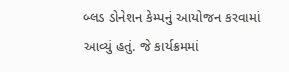બ્લડ ડોનેશન કેમ્પનું આયોજન કરવામાં આવ્યું હતું. જે કાર્યક્રમમાં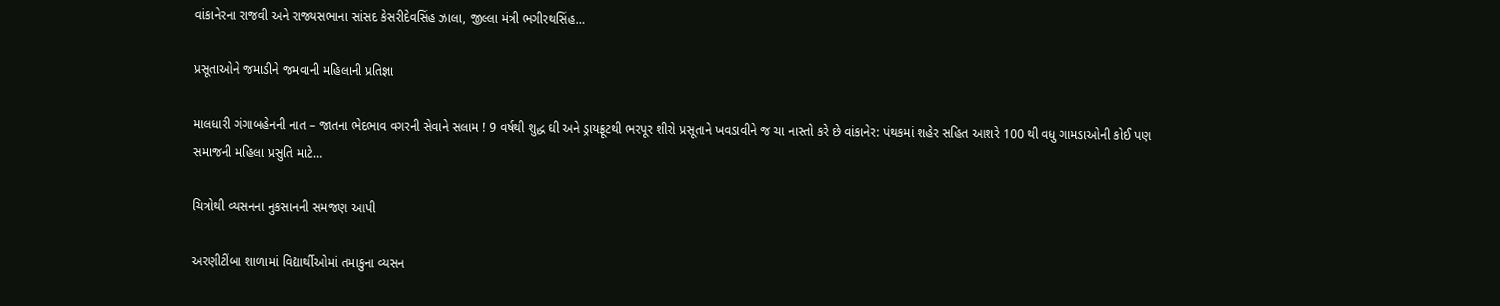વાંકાનેરના રાજવી અને રાજ્યસભાના સાંસદ કેસરીદેવસિંહ ઝાલા, જીલ્લા મંત્રી ભગીરથસિંહ…

પ્રસૂતાઓને જમાડીને જમવાની મહિલાની પ્રતિજ્ઞા

માલધારી ગંગાબહેનની નાત – જાતના ભેદભાવ વગરની સેવાને સલામ ! 9 વર્ષથી શુદ્ધ ઘી અને ડ્રાયફ્રૂટથી ભરપૂર શીરો પ્રસૂતાને ખવડાવીને જ ચા નાસ્તો કરે છે વાંકાનેર: પંથકમાં શહેર સહિત આશરે 100 થી વધુ ગામડાઓની કોઈ પણ સમાજની મહિલા પ્રસુતિ માટે…

ચિત્રોથી વ્યસનના નુકસાનની સમજણ આપી

અરણીટીંબા શાળામાં વિદ્યાર્થીઓમાં તમાકુના વ્યસન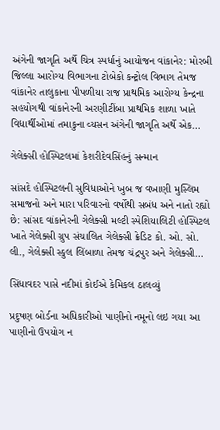અંગેની જાગૃતિ અર્થે ચિત્ર સ્પર્ધાનું આયોજન વાંકાનેર: મોરબી જિલ્લા આરોગ્ય વિભાગના ટોબેકો કન્ટ્રોલ વિભાગ તેમજ વાંકાનેર તાલુકાના પીપળીયા રાજ પ્રાથમિક આરોગ્ય કેન્દ્રના સહયોગથી વાંકાનેરની અરણીટીંબા પ્રાથમિક શાળા ખાતે વિદ્યાર્થીઓમાં તમાકુના વ્યસન અંગેની જાગૃતિ અર્થે એક…

ગેલેક્સી હોસ્પિટલમાં કેશરીદેવસિંહનું સન્માન

સાંસદે હોસ્પિટલની સુવિધાઓને ખુબ જ વખાણી મુસ્લિમ સમાજનો અને મારા પરિવારનો વર્ષોથી સબંધ અને નાતો રહ્યો છે: સાંસદ વાંકાનેરની ગેલેક્સી મલ્ટી સ્પેશિયાલિટી હોસ્પિટલ ખાતે ગેલેક્સી ગ્રુપ સંચાલિત ગેલેક્સી ક્રેડિટ કો. ઓ. સો. લી., ગેલેક્સી સ્કુલ લિંબાળા તેમજ ચંદ્રપુર અને ગેલેક્સી…

સિંધાવદર પાસે નદીમાં કોઈએ કેમિકલ ઠાલવ્યું

પ્રદુષણ બોર્ડના અધિકારીઓ પાણીનો નમૂનો લઇ ગયા આ પાણીનો ઉપયોગ ન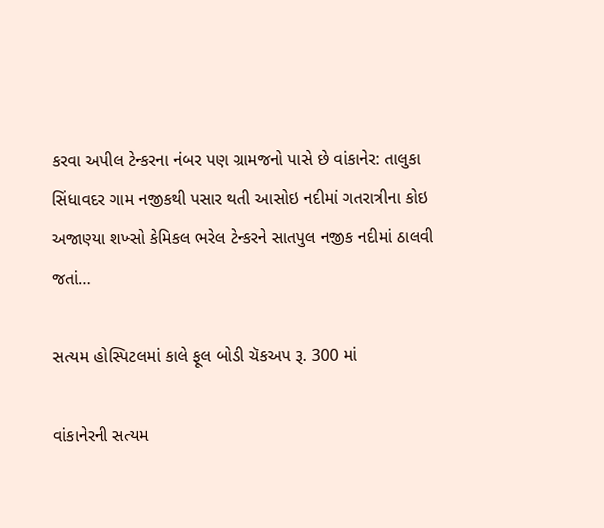કરવા અપીલ ટેન્કરના નંબર પણ ગ્રામજનો પાસે છે વાંકાનેર: તાલુકા સિંધાવદર ગામ નજીકથી પસાર થતી આસોઇ નદીમાં ગતરાત્રીના કોઇ અજાણ્યા શખ્સો કેમિકલ ભરેલ ટેન્કરને સાતપુલ નજીક નદીમાં ઠાલવી જતાં…

સત્યમ હોસ્પિટલમાં કાલે ફૂલ બોડી ચૅકઅપ રૂ. 300 માં

વાંકાનેરની સત્યમ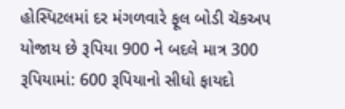હોસ્પિટલમાં દર મંગળવારે ફૂલ બોડી ચૅકઅપ યોજાય છે રૂપિયા 900 ને બદલે માત્ર 300 રૂપિયામાં: 600 રૂપિયાનો સીધો ફાયદો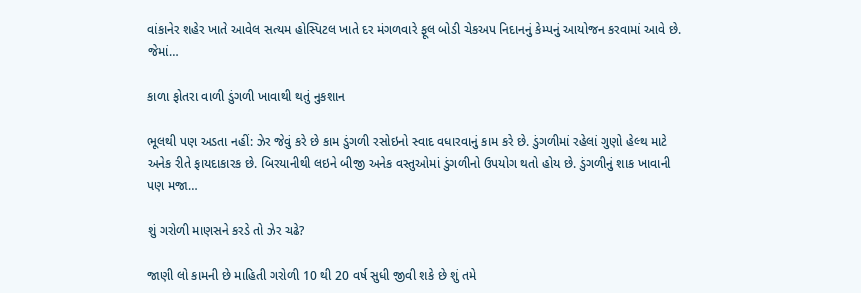વાંકાનેર શહેર ખાતે આવેલ સત્યમ હોસ્પિટલ ખાતે દર મંગળવારે ફૂલ બોડી ચેકઅપ નિદાનનું કેમ્પનું આયોજન કરવામાં આવે છે. જેમાં…

કાળા ફોતરા વાળી ડુંગળી ખાવાથી થતું નુકશાન

ભૂલથી પણ અડતા નહીં: ઝેર જેવું કરે છે કામ ડુંગળી રસોઇનો સ્વાદ વધારવાનું કામ કરે છે. ડુંગળીમાં રહેલાં ગુણો હેલ્થ માટે અનેક રીતે ફાયદાકારક છે. બિરયાનીથી લઇને બીજી અનેક વસ્તુઓમાં ડુંગળીનો ઉપયોગ થતો હોય છે. ડુંગળીનું શાક ખાવાની પણ મજા…

શું ગરોળી માણસને કરડે તો ઝેર ચઢે?

જાણી લો કામની છે માહિતી ગરોળી 10 થી 20 વર્ષ સુધી જીવી શકે છે શું તમે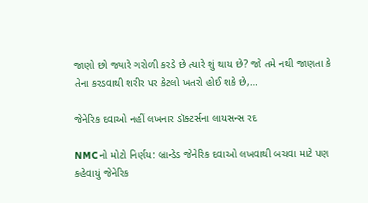જાણો છો જ્યારે ગરોળી કરડે છે ત્યારે શું થાય છે? જો તમે નથી જાણતા કે તેના કરડવાથી શરીર પર કેટલો ખતરો હોઈ શકે છે,…

જેનેરિક દવાઓ નહીં લખનાર ડૉક્ટર્સના લાયસન્સ રદ

NMCનો મોટો નિર્ણય: બ્રાન્ડેડ જેનેરિક દવાઓ લખવાથી બચવા માટે પણ કહેવાયું જેનેરિક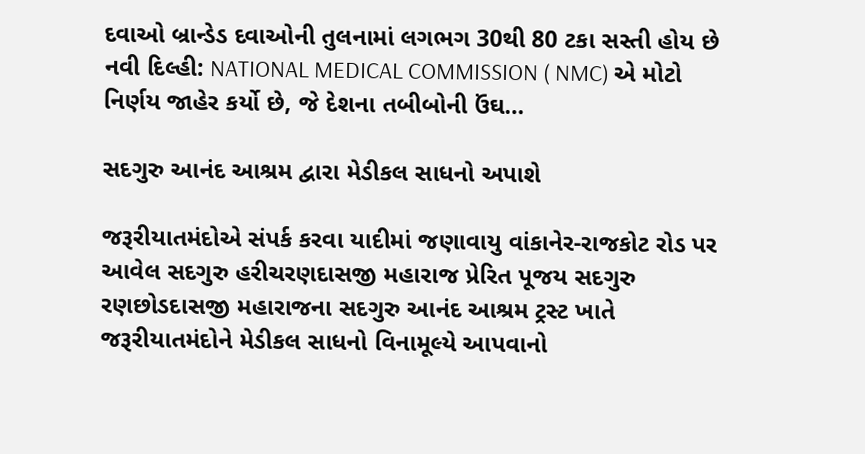દવાઓ બ્રાન્ડેડ દવાઓની તુલનામાં લગભગ 30થી 80 ટકા સસ્તી હોય છે નવી દિલ્હી: NATIONAL MEDICAL COMMISSION ( NMC) એ મોટો નિર્ણય જાહેર કર્યો છે, જે દેશના તબીબોની ઉંઘ…

સદગુરુ આનંદ આશ્રમ દ્વારા મેડીકલ સાધનો અપાશે

જરૂરીયાતમંદોએ સંપર્ક કરવા યાદીમાં જણાવાયુ વાંકાનેર-રાજકોટ રોડ પર આવેલ સદગુરુ હરીચરણદાસજી મહારાજ પ્રેરિત પૂજય સદગુરુ રણછોડદાસજી મહારાજના સદગુરુ આનંદ આશ્રમ ટ્રસ્ટ ખાતે જરૂરીયાતમંદોને મેડીકલ સાધનો વિનામૂલ્યે આપવાનો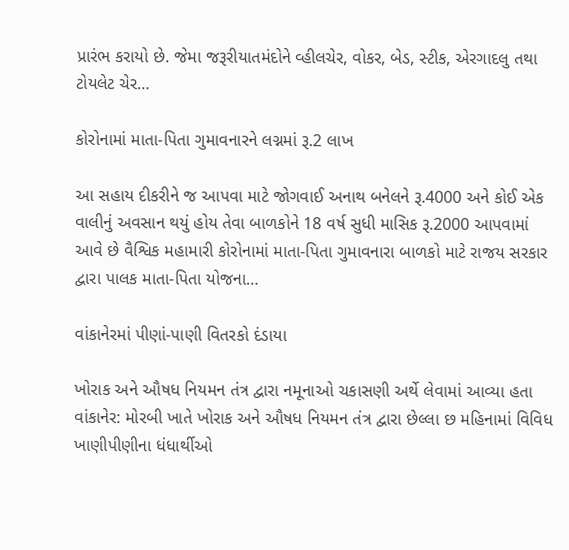પ્રારંભ કરાયો છે. જેમા જરૂરીયાતમંદોને વ્હીલચેર, વોકર, બેડ, સ્ટીક, એરગાદલુ તથા ટોયલેટ ચેર…

કોરોનામાં માતા-પિતા ગુમાવનારને લગ્નમાં રૂ.2 લાખ

આ સહાય દીકરીને જ આપવા માટે જોગવાઈ અનાથ બનેલને રૂ.4000 અને કોઈ એક વાલીનું અવસાન થયું હોય તેવા બાળકોને 18 વર્ષ સુધી માસિક રૂ.2000 આપવામાં આવે છે વૈશ્વિક મહામારી કોરોનામાં માતા-પિતા ગુમાવનારા બાળકો માટે રાજય સરકાર દ્વારા પાલક માતા-પિતા યોજના…

વાંકાનેરમાં પીણાં-પાણી વિતરકો દંડાયા

ખોરાક અને ઔષધ નિયમન તંત્ર દ્વારા નમૂનાઓ ચકાસણી અર્થે લેવામાં આવ્યા હતા વાંકાનેર: મોરબી ખાતે ખોરાક અને ઔષધ નિયમન તંત્ર દ્વારા છેલ્લા છ મહિનામાં વિવિધ ખાણીપીણીના ધંધાર્થીઓ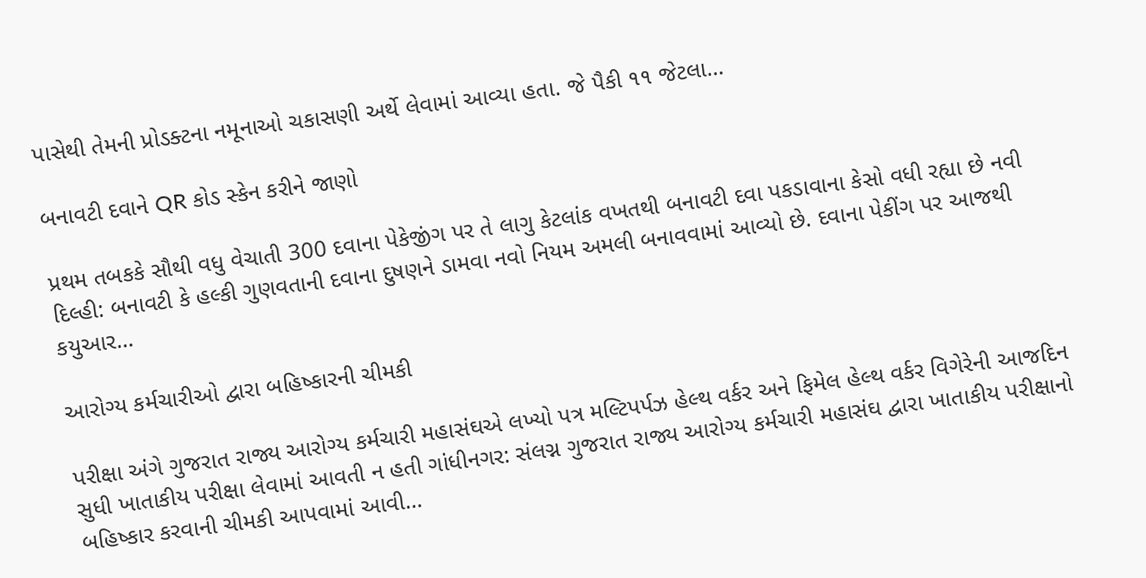પાસેથી તેમની પ્રોડક્ટના નમૂનાઓ ચકાસણી અર્થે લેવામાં આવ્યા હતા. જે પૈકી ૧૧ જેટલા…

બનાવટી દવાને QR કોડ સ્કેન કરીને જાણો

પ્રથમ તબકકે સૌથી વધુ વેચાતી 300 દવાના પેકેજીંગ પર તે લાગુ કેટલાંક વખતથી બનાવટી દવા પકડાવાના કેસો વધી રહ્યા છે નવી દિલ્હી: બનાવટી કે હલ્કી ગુણવતાની દવાના દુષણને ડામવા નવો નિયમ અમલી બનાવવામાં આવ્યો છે. દવાના પેકીંગ પર આજથી કયુઆર…

આરોગ્ય કર્મચારીઓ દ્વારા બહિષ્કારની ચીમકી

પરીક્ષા અંગે ગુજરાત રાજ્ય આરોગ્ય કર્મચારી મહાસંઘએ લખ્યો પત્ર મલ્ટિપર્પઝ હેલ્થ વર્કર અને ફિમેલ હેલ્થ વર્કર વિગેરેની આજદિન સુધી ખાતાકીય પરીક્ષા લેવામાં આવતી ન હતી ગાંધીનગર: સંલગ્ન ગુજરાત રાજ્ય આરોગ્ય કર્મચારી મહાસંઘ દ્વારા ખાતાકીય પરીક્ષાનો બહિષ્કાર કરવાની ચીમકી આપવામાં આવી…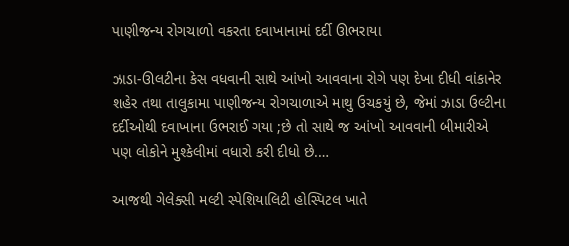પાણીજન્ય રોગચાળો વકરતા દવાખાનામાં દર્દી ઊભરાયા

ઝાડા-ઊલટીના કેસ વધવાની સાથે આંખો આવવાના રોગે પણ દેખા દીધી વાંકાનેર શહેર તથા તાલુકામા પાણીજન્ય રોગચાળાએ માથુ ઉચકયું છે, જેમાં ઝાડા ઉલ્ટીના દર્દીઓથી દવાખાના ઉભરાઈ ગયા ;છે તો સાથે જ આંખો આવવાની બીમારીએ પણ લોકોને મુશ્કેલીમાં વધારો કરી દીધો છે.…

આજથી ગેલેક્સી મલ્ટી સ્પેશિયાલિટી હોસ્પિટલ ખાતે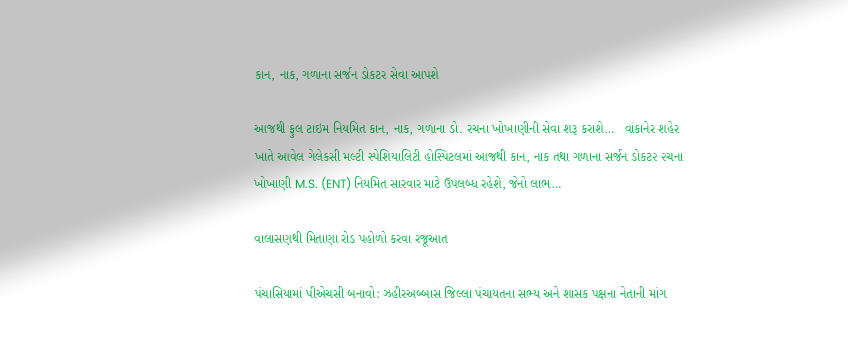કાન, નાક, ગળાના સર્જન ડોકટર સેવા આપશે

આજથી ફુલ ટાઇમ નિયમિત કાન, નાક, ગળાના ડો. રચના ખોખાણીની સેવા શરૂ કરાશે…   વાંકાનેર શહેર ખાતે આવેલ ગેલેકસી મલ્ટી સ્પેશિયાલિટી હોસ્પિટલમાં આજથી કાન, નાક તથા ગળાના સર્જન ડોકટ૨ ૨ચના ખોખાણી M.S. (ENT) નિયમિત સારવાર માટે ઉપલબ્ધ રહેશે, જેનો લાભ…

વાલાસણથી મિતાણા રોડ પહોળો કરવા રજૂઆત

પંચાસિયામાં પીએચસી બનાવો: ઝહીરઅબ્બાસ જિલ્લા પંચાયતના સભ્ય અને શાસક પક્ષના નેતાની માંગ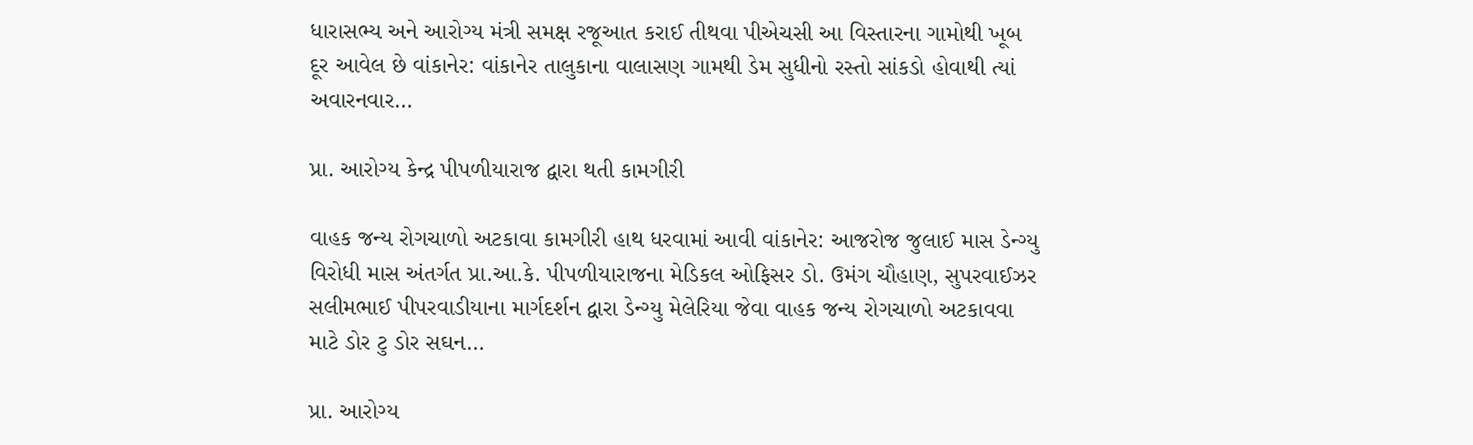ધારાસભ્ય અને આરોગ્ય મંત્રી સમક્ષ રજૂઆત કરાઈ તીથવા પીએચસી આ વિસ્તારના ગામોથી ખૂબ દૂર આવેલ છે વાંકાનેર: વાંકાનેર તાલુકાના વાલાસણ ગામથી ડેમ સુધીનો રસ્તો સાંકડો હોવાથી ત્યાં અવારનવાર…

પ્રા. આરોગ્ય કેન્દ્ર પીપળીયારાજ દ્વારા થતી કામગીરી

વાહક જન્ય રોગચાળો અટકાવા કામગીરી હાથ ધરવામાં આવી વાંકાનેર: આજરોજ જુલાઈ માસ ડેન્ગ્યુ વિરોધી માસ અંતર્ગત પ્રા.આ.કે. પીપળીયારાજના મેડિકલ ઓફિસર ડો. ઉમંગ ચૌહાણ, સુપરવાઈઝર સલીમભાઈ પીપરવાડીયાના માર્ગદર્શન દ્વારા ડેન્ગ્યુ મેલેરિયા જેવા વાહક જન્ય રોગચાળો અટકાવવા માટે ડોર ટુ ડોર સઘન…

પ્રા. આરોગ્ય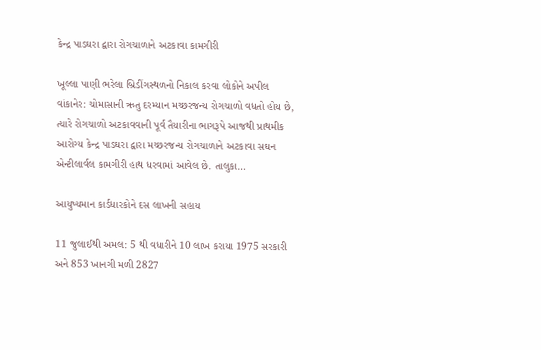કેન્દ્ર પાડઘરા દ્વારા રોગચાળાને અટકાવા કામગીરી

ખૂલ્લા પાણી ભરેલા બ્રિડીંગસ્થળનો નિકાલ કરવા લોકોને અપીલ વાંકાનેર: ચોમાસાની ઋતુ દરમ્યાન મચ્છરજન્ય રોગચાળો વધતો હોય છે, ત્યારે રોગચાળો અટકાવવાની પૂર્વ તૈયારીના ભાગરૂપે આજથી પ્રાથમીક આરોગ્ય કેન્દ્ર પાડઘરા દ્વારા મચ્છરજન્ય રોગચાળાને અટકાવા સઘન એન્ટીલાર્વલ કામગીરી હાથ ધરવામાં આવેલ છે. તાલુકા…

આયુષ્યમાન કાર્ડધારકોને દસ લાખની સહાય

11 જુલાઈથી અમલ: 5 થી વધારીને 10 લાખ કરાયા 1975 સરકારી અને 853 ખાનગી મળી 2827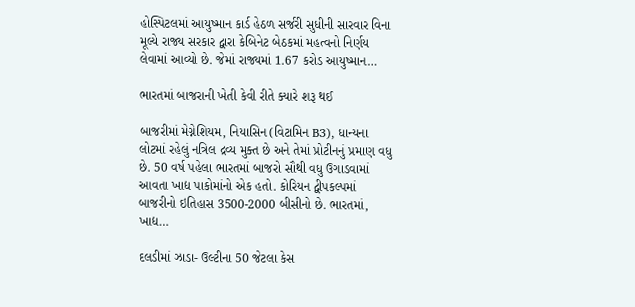હોસ્પિટલમાં આયુષ્માન કાર્ડ હેઠળ સર્જરી સુધીની સારવાર વિના મૂલ્યે રાજ્ય સરકાર દ્વારા કેબિનેટ બેઠકમાં મહત્વનો નિર્ણય લેવામાં આવ્યો છે. જેમાં રાજ્યમાં 1.67 કરોડ આયુષ્માન…

ભારતમાં બાજરાની ખેતી કેવી રીતે ક્યારે શરૂ થઈ

બાજરીમાં મેગ્નેશિયમ, નિયાસિન (વિટામિન B3), ધાન્યના લોટમાં રહેલું નત્રિલ દ્રવ્ય મુક્ત છે અને તેમાં પ્રોટીનનું પ્રમાણ વધુ છે. 50 વર્ષ પહેલા ભારતમાં બાજરો સૌથી વધુ ઉગાડવામાં આવતા ખાદ્ય પાકોમાંનો એક હતો. કોરિયન દ્વીપકલ્પમાં બાજરીનો ઇતિહાસ 3500-2000 બીસીનો છે. ભારતમાં, ખાદ્ય…

દલડીમાં ઝાડા- ઉલ્ટીના 50 જેટલા કેસ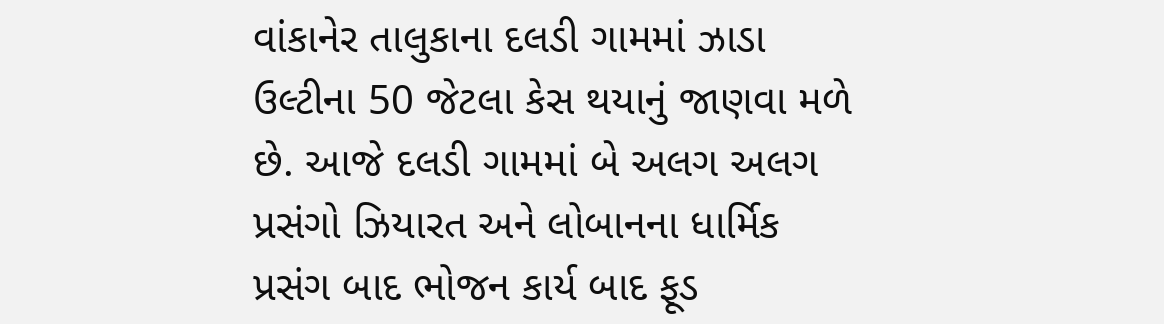વાંકાનેર તાલુકાના દલડી ગામમાં ઝાડા ઉલ્ટીના 50 જેટલા કેસ થયાનું જાણવા મળે છે. આજે દલડી ગામમાં બે અલગ અલગ પ્રસંગો ઝિયારત અને લોબાનના ધાર્મિક પ્રસંગ બાદ ભોજન કાર્ય બાદ ફૂડ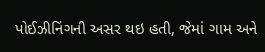પોઈઝીનિંગની અસર થઇ હતી, જેમાં ગામ અને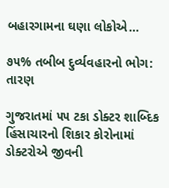બહારગામના ઘણા લોકોએ…

૭૫% તબીબ દુર્વ્‍યવહારનો ભોગ: તારણ

ગુજરાતમાં ૫૫ ટકા ડોક્‍ટર શાબ્‍દિક હિંસાચારનો શિકાર કોરોનામાં ડોક્‍ટરોએ જીવની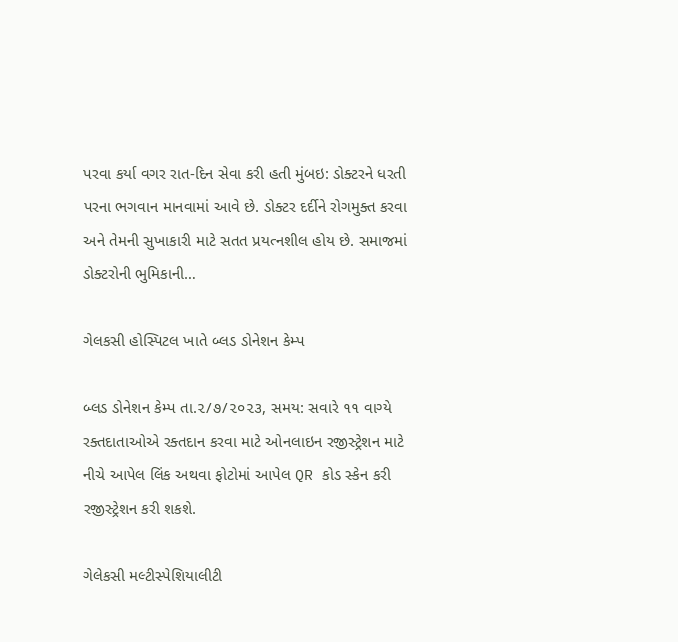પરવા કર્યા વગર રાત-દિન સેવા કરી હતી મુંબઇ: ડોક્‍ટરને ધરતી પરના ભગવાન માનવામાં આવે છે. ડોક્‍ટર દર્દીને રોગમુક્‍ત કરવા અને તેમની સુખાકારી માટે સતત પ્રયત્‍નશીલ હોય છે. સમાજમાં ડોક્‍ટરોની ભુમિકાની…

ગેલકસી હોસ્પિટલ ખાતે બ્લડ ડોનેશન કેમ્પ

બ્લડ ડોનેશન કેમ્પ તા.૨/૭/૨૦૨૩, સમય: સવારે ૧૧ વાગ્યે રક્તદાતાઓએ રક્તદાન કરવા માટે ઓનલાઇન રજીસ્ટ્રેશન માટે નીચે આપેલ લિંક અથવા ફોટોમાં આપેલ QR કોડ સ્કેન કરી રજીસ્ટ્રેશન કરી શકશે.

ગેલેકસી મલ્ટીસ્પેશિયાલીટી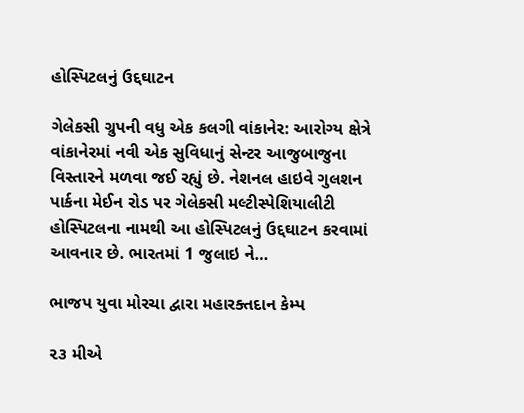હોસ્પિટલનું ઉદ્દઘાટન

ગેલેકસી ગ્રુપની વધુ એક કલગી વાંકાનેર: આરોગ્ય ક્ષેત્રે વાંકાનેરમાં નવી એક સુવિધાનું સેન્ટર આજુબાજુના વિસ્તારને મળવા જઈ રહ્યું છે. નેશનલ હાઇવે ગુલશન પાર્કના મેઈન રોડ પર ગેલેકસી મલ્ટીસ્પેશિયાલીટી હોસ્પિટલના નામથી આ હોસ્પિટલનું ઉદ્દઘાટન કરવામાં આવનાર છે. ભારતમાં 1 જુલાઇ ને…

ભાજપ યુવા મોરચા દ્વારા મહારક્તદાન કેમ્પ

૨૩ મીએ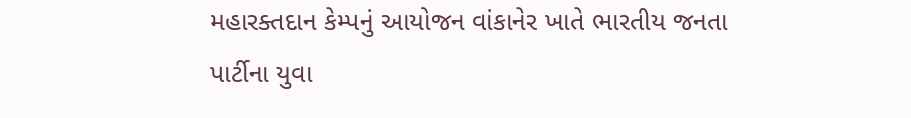મહારક્તદાન કેમ્પનું આયોજન વાંકાનેર ખાતે ભારતીય જનતા પાર્ટીના યુવા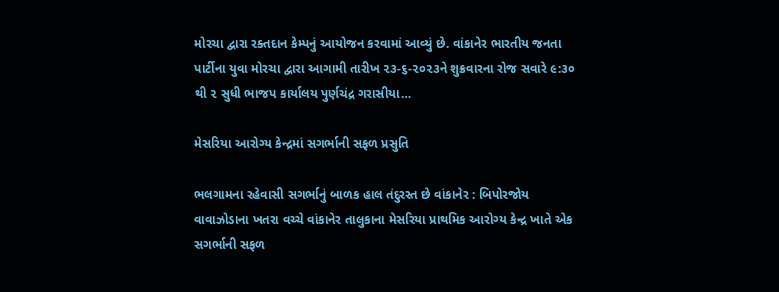મોરચા દ્વારા રક્તદાન કેમ્પનું આયોજન કરવામાં આવ્યું છે. વાંકાનેર ભારતીય જનતા પાર્ટીના યુવા મોરચા દ્વારા આગામી તારીખ ૨૩-૬-૨૦૨૩ને શુક્રવારના રોજ સવારે ૯:૩૦ થી ૨ સુધી ભાજપ કાર્યાલય પુર્ણચંદ્ર ગરાસીયા…

મેસરિયા આરોગ્ય કેન્દ્રમાં સગર્ભાની સફળ પ્રસુતિ

ભલગામના રહેવાસી સગર્ભાનું બાળક હાલ તંદુરસ્ત છે વાંકાનેર : બિપોરજોય વાવાઝોડાના ખતરા વચ્ચે વાંકાનેર તાલુકાના મેસરિયા પ્રાથમિક આરોગ્ય કેન્દ્ર ખાતે એક સગર્ભાની સફળ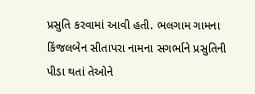પ્રસુતિ કરવામાં આવી હતી. ભલગામ ગામના કિંજલબેન સીતાપરા નામના સગર્ભાને પ્રસુતિની પીડા થતાં તેઓને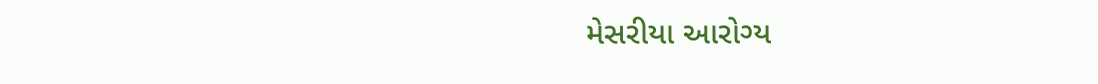મેસરીયા આરોગ્ય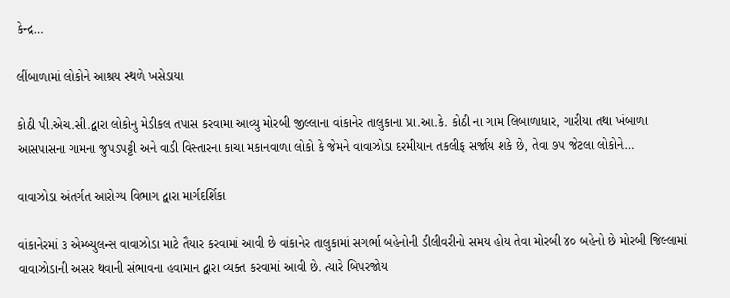કેન્દ્ર…

લીંબાળામાં લોકોને આશ્રય સ્થળે ખસેડાયા

કોઠી પી.એચ.સી.દ્વારા લોકોનુ મેડીકલ તપાસ કરવામા આવ્યુ મોરબી જીલ્લાના વાંકાનેર તાલુકાના પ્રા.આ.કે. કોઠી ના ગામ લિબાળાધાર, ગારીયા તથા ખંબાળા આસપાસના ગામના જુપડપટ્ટી અને વાડી વિસ્તારના કાચા મકાનવાળા લોકો કે જેમને વાવાઝોડા દરમીયાન તકલીફ સર્જાય શકે છે, તેવા ૭૫ જેટલા લોકોને…

વાવાઝોડા અંતર્ગત આરોગ્ય વિભાગ દ્વારા માર્ગદર્શિકા

વાંકાનેરમાં ૩ એમ્બ્યુલન્સ વાવાઝોડા માટે તૈયાર કરવામાં આવી છે વાંકાનેર તાલુકામાં સગર્ભા બહેનોની ડીલીવરીનો સમય હોય તેવા મોરબી ૪૦ બહેનો છે મોરબી જિલ્લામાં વાવાઝોડાની અસર થવાની સંભાવના હવામાન દ્વારા વ્યક્ત કરવામાં આવી છે. ત્યારે બિપરજોય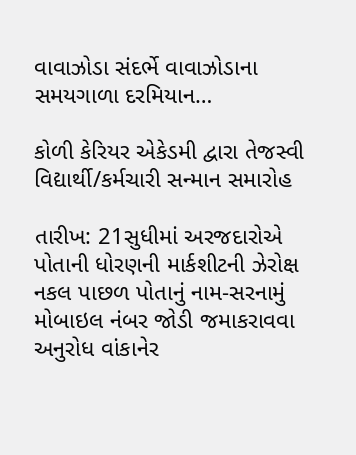વાવાઝોડા સંદર્ભે વાવાઝોડાના સમયગાળા દરમિયાન…

કોળી કેરિયર એકેડમી દ્વારા તેજસ્વી વિદ્યાર્થી/કર્મચારી સન્માન સમારોહ

તારીખ: 21સુધીમાં અરજદારોએ પોતાની ધોરણની માર્કશીટની ઝેરોક્ષ નકલ પાછળ પોતાનું નામ-સરનામું મોબાઇલ નંબર જોડી જમાકરાવવા અનુરોધ વાંકાનેર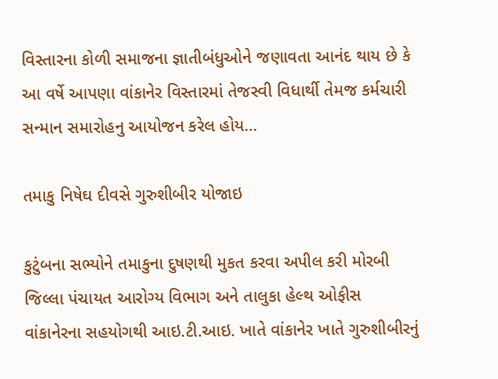વિસ્તારના કોળી સમાજના જ્ઞાતીબંધુઓને જણાવતા આનંદ થાય છે કે આ વર્ષે આપણા વાંકાનેર વિસ્તારમાં તેજસ્વી વિધાર્થી તેમજ કર્મચારી સન્માન સમારોહનુ આયોજન કરેલ હોય…

તમાકુ નિષેઘ દીવસે ગુરુશીબીર યોજાઇ

કુટુંબના સભ્યોને તમાકુના દુષણથી મુકત કરવા અપીલ કરી મોરબી જિલ્લા પંચાયત આરોગ્ય વિભાગ અને તાલુકા હેલ્થ ઓફીસ વાંકાનેરના સહયોગથી આઇ.ટી.આઇ. ખાતે વાંકાનેર ખાતે ગુરુશીબીરનું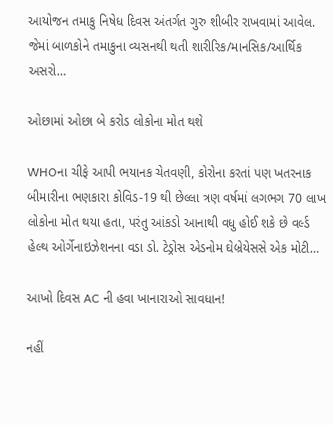આયોજન તમાકુ નિષેધ દિવસ અંતર્ગત ગુરુ શીબીર રાખવામાં આવેલ. જેમાં બાળકોને તમાકુના વ્યસનથી થતી શારીરિક/માનસિક/આર્થિક અસરો…

ઓછામાં ઓછા બે કરોડ લોકોના મોત થશે

WHOના ચીફે આપી ભયાનક ચેતવણી, કોરોના કરતાં પણ ખતરનાક બીમારીના ભણકારા કોવિડ-19 થી છેલ્લા ત્રણ વર્ષમાં લગભગ 70 લાખ લોકોના મોત થયા હતા, પરંતુ આંકડો આનાથી વધુ હોઈ શકે છે વર્લ્ડ હેલ્થ ઓર્ગેનાઇઝેશનના વડા ડો. ટેડ્રોસ એડનોમ ઘેબ્રેયેસસે એક મોટી…

આખો દિવસ AC ની હવા ખાનારાઓ સાવધાન!

નહીં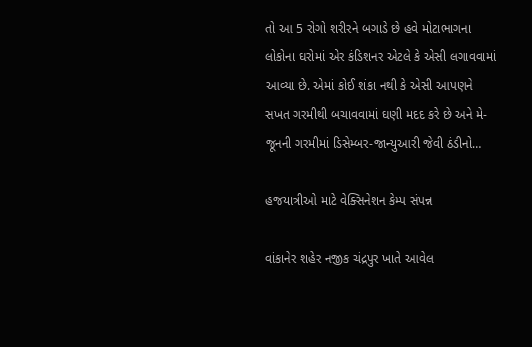તો આ 5 રોગો શરીરને બગાડે છે હવે મોટાભાગના લોકોના ઘરોમાં એર કંડિશનર એટલે કે એસી લગાવવામાં આવ્યા છે. એમાં કોઈ શંકા નથી કે એસી આપણને સખત ગરમીથી બચાવવામાં ઘણી મદદ કરે છે અને મે-જૂનની ગરમીમાં ડિસેમ્બર-જાન્યુઆરી જેવી ઠંડીનો…

હજયાત્રીઓ માટે વેક્સિનેશન કેમ્પ સંપન્ન

વાંકાનેર શહેર નજીક ચંદ્રપુર ખાતે આવેલ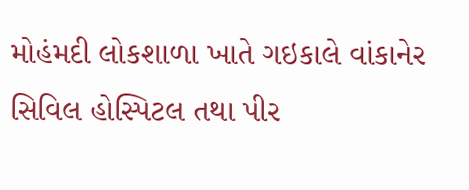મોહંમદી લોકશાળા ખાતે ગઇકાલે વાંકાનેર સિવિલ હોસ્પિટલ તથા પીર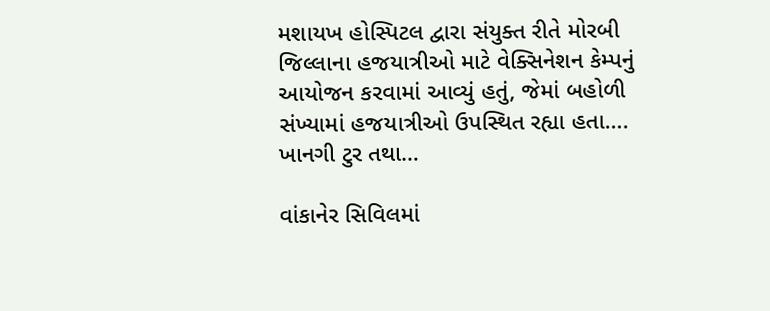મશાયખ હોસ્પિટલ દ્વારા સંયુક્ત રીતે મોરબી જિલ્લાના હજયાત્રીઓ માટે વેક્સિનેશન કેમ્પનું આયોજન કરવામાં આવ્યું હતું, જેમાં બહોળી સંખ્યામાં હજયાત્રીઓ ઉપસ્થિત રહ્યા હતા…. ખાનગી ટુર તથા…

વાંકાનેર સિવિલમાં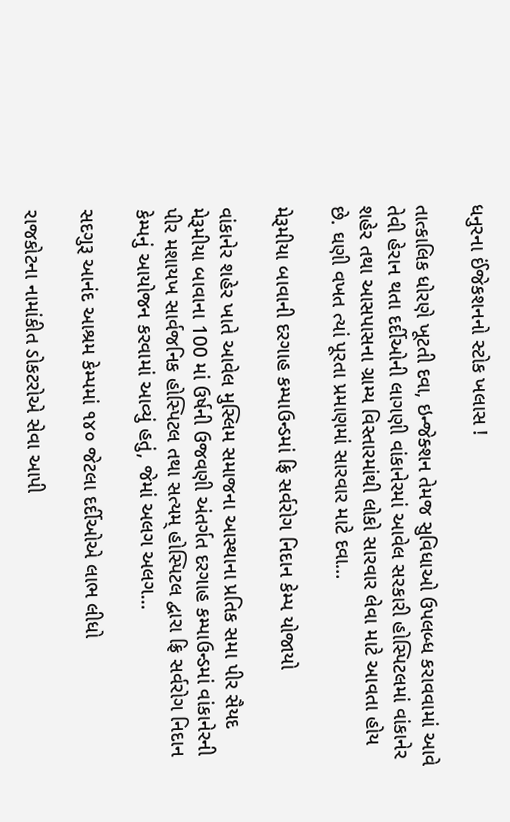ધનુરના ઈંજેકશનનો સ્ટોક ખલાસ !

તાત્કાલિક ધોરણે ખૂટતી દવા, ઇન્જેક્શન તેમજ સુવિધાઓ ઉપલબ્ધ કરાવવામાં આવે તેવી હેરાન થતા દર્દીઓની લાગણી વાંકાનેરમાં આવેલ સરકારી હોસ્પિટલમાં વાંકાનેર શહેર તથા આસપાસના ગ્રામ્ય વિસ્તારમાંથી લોકો સારવાર લેવા માટે આવતા હોય છે. ઘણી વખત ત્યાં પૂરતા પ્રમાણમાં સારવાર માટે દવા…

મેરૂમીયા બાવાની દરગાહ કમ્પાઉન્ડમાં ફ્રિ સર્વરોગ નિદાન કેમ્પ યોજાયો

વાંકાનેર શહેર ખાતે આવેલ મુસ્લિમ સમાજના આસ્થાના પ્રતિક સમા પીર સૈયદ મેરૂમીયા બાવાના 100 માં ઉર્ષની ઉજવણી અંતર્ગત દરગાહ કમ્પાઉન્ડમાં વાંકાનેરની પીર મશાયખ સાર્વજનિક હોસ્પિટલ તથા સત્યમ્ હોસ્પિટલ દ્વારા ફ્રિ સર્વરોગ નિદાન કેમ્પનું આયોજન કરવામાં આવ્યું હતું, જેમાં અલગ અલગ…

સદગુરૂ આનંદ આશ્રમ કેમ્‍પમાં ૧૪૦ જેટલા દર્દીઓએ લાભ લીધો

રાજકોટના નામાંકીત ડોકટરોએ સેવા આપી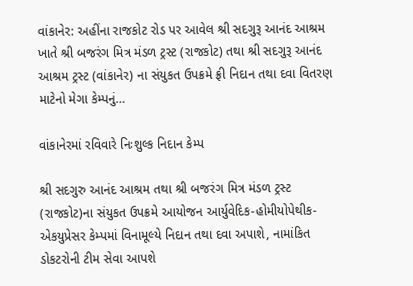વાંકાનેર: અહીંના રાજકોટ રોડ પર આવેલ શ્રી સદગુરૂ આનંદ આશ્રમ ખાતે શ્રી બજરંગ મિત્ર મંડળ ટ્રસ્‍ટ (રાજકોટ) તથા શ્રી સદગુરૂ આનંદ આશ્રમ ટ્રસ્‍ટ (વાંકાનેર) ના સંયુકત ઉપક્રમે ફ્રી નિદાન તથા દવા વિતરણ માટેનો મેગા કેમ્‍પનું…

વાંકાનેરમાં રવિવારે નિઃશુલ્ક નિદાન કેમ્પ

શ્રી સદગુરુ આનંદ આશ્રમ તથા શ્રી બજરંગ મિત્ર મંડળ ટ્રસ્ટ (રાજકોટ)ના સંયુકત ઉપક્રમે આયોજન આર્યુવેદિક-હોમીયોપેથીક-એકયુપ્રેસર કેમ્પમાં વિનામૂલ્યે નિદાન તથા દવા અપાશે, નામાંકિત ડોકટરોની ટીમ સેવા આપશે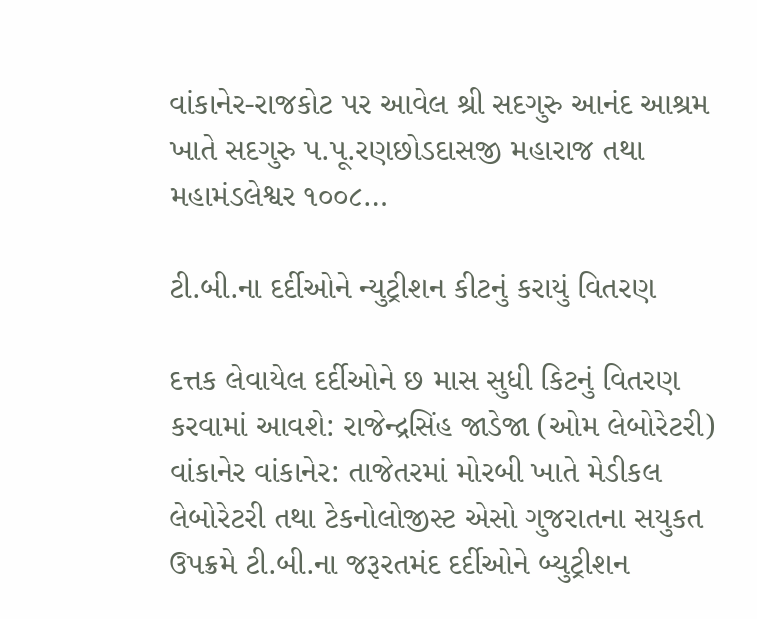વાંકાનેર-રાજકોટ પર આવેલ શ્રી સદગુરુ આનંદ આશ્રમ ખાતે સદગુરુ પ.પૂ.રણછોડદાસજી મહારાજ તથા મહામંડલેશ્વર ૧૦૦૮…

ટી.બી.ના દર્દીઓને ન્યુટ્રીશન કીટનું કરાયું વિતરણ

દત્તક લેવાયેલ દર્દીઓને છ માસ સુધી કિટનું વિતરણ કરવામાં આવશે: રાજેન્દ્રસિંહ જાડેજા (ઓમ લેબોરેટરી) વાંકાનેર વાંકાનેર: તાજેતરમાં મોરબી ખાતે મેડીકલ લેબોરેટરી તથા ટેકનોલોજીસ્ટ એસો ગુજરાતના સયુકત ઉપક્રમે ટી.બી.ના જરૂરતમંદ દર્દીઓને બ્યુટ્રીશન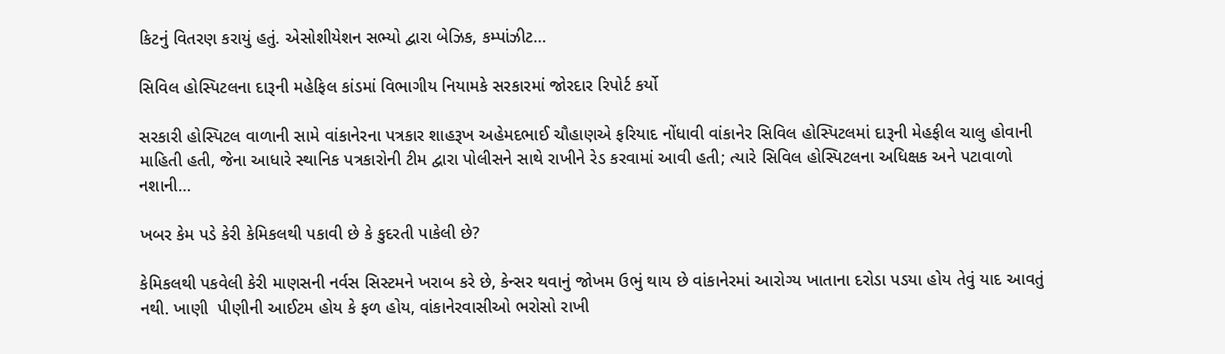કિટનું વિતરણ કરાયું હતું. એસોશીયેશન સભ્યો દ્વારા બેઝિક, કમ્પાંઝીટ…

સિવિલ હોસ્પિટલના દારૂની મહેફિલ કાંડમાં વિભાગીય નિયામકે સરકારમાં જોરદાર રિપોર્ટ કર્યો

સરકારી હોસ્પિટલ વાળાની સામે વાંકાનેરના પત્રકાર શાહરૂખ અહેમદભાઈ ચૌહાણએ ફરિયાદ નોંધાવી વાંકાનેર સિવિલ હોસ્પિટલમાં દારૂની મેહફીલ ચાલુ હોવાની માહિતી હતી, જેના આધારે સ્થાનિક પત્રકારોની ટીમ દ્વારા પોલીસને સાથે રાખીને રેડ કરવામાં આવી હતી; ત્યારે સિવિલ હોસ્પિટલના અધિક્ષક અને પટાવાળો નશાની…

ખબર કેમ પડે કેરી કેમિકલથી પકાવી છે કે કુદરતી પાકેલી છે?

કેમિકલથી પકવેલી કેરી માણસની નર્વસ સિસ્ટમને ખરાબ કરે છે, કેન્સર થવાનું જોખમ ઉભું થાય છે વાંકાનેરમાં આરોગ્ય ખાતાના દરોડા પડયા હોય તેવું યાદ આવતું નથી. ખાણી  પીણીની આઈટમ હોય કે ફળ હોય, વાંકાનેરવાસીઓ ભરોસો રાખી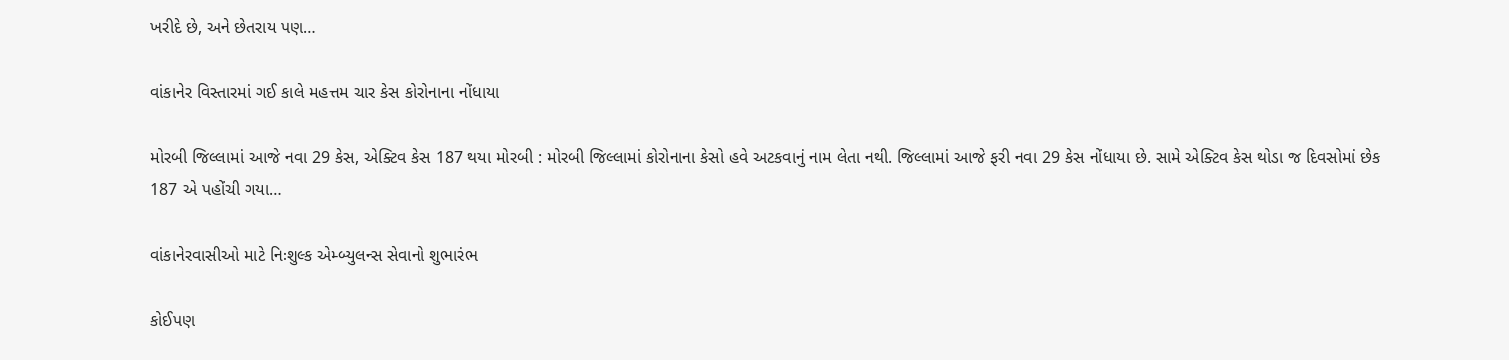ખરીદે છે, અને છેતરાય પણ…

વાંકાનેર વિસ્તારમાં ગઈ કાલે મહત્તમ ચાર કેસ કોરોનાના નોંધાયા

મોરબી જિલ્લામાં આજે નવા 29 કેસ, એક્ટિવ કેસ 187 થયા મોરબી : મોરબી જિલ્લામાં કોરોનાના કેસો હવે અટકવાનું નામ લેતા નથી. જિલ્લામાં આજે ફરી નવા 29 કેસ નોંધાયા છે. સામે એક્ટિવ કેસ થોડા જ દિવસોમાં છેક 187 એ પહોંચી ગયા…

વાંકાનેરવાસીઓ માટે નિઃશુલ્ક એમ્બ્યુલન્સ સેવાનો શુભારંભ

કોઈપણ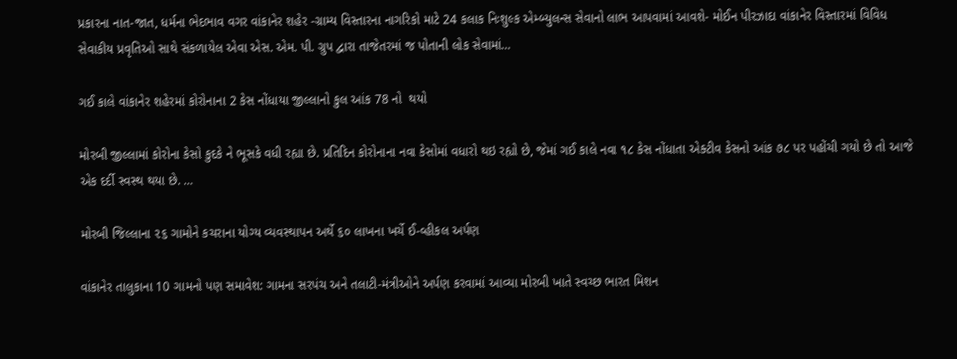પ્રકારના નાત-જાત, ધર્મના ભેદભાવ વગર વાંકાનેર શહેર -ગ્રામ્ય વિસ્તારના નાગરિકો માટે 24 કલાક નિઃશુલ્ક એમ્બ્યુલન્સ સેવાનો લાભ આપવામાં આવશે- મોઈન પીરઝાદા વાંકાનેર વિસ્તારમાં વિવિધ સેવાકીય પ્રવૃતિઓ સાથે સંકળાયેલ એવા એસ. એમ. પી. ગ્રુપ દ્વારા તાજેતરમાં જ પોતાની લોક સેવામાં…

ગઈ કાલે વાંકાનેર શહેરમાં કોરોનાના 2 કેસ નોંધાયા જીલ્લાનો કુલ આંક 78 નો  થયો

મોરબી જીલ્લામાં કોરોના કેસો કુદકે ને ભૂસકે વધી રહ્યા છે. પ્રતિદિન કોરોનાના નવા કેસોમાં વધારો થઇ રહ્યો છે, જેમાં ગઈ કાલે નવા ૧૮ કેસ નોંધાતા એક્ટીવ કેસનો આંક ૭૮ પર પહોંચી ગયો છે તો આજે એક દર્દી સ્વસ્થ થયા છે. …

મોરબી જિલ્લાના ૨૬ ગામોને કચરાના યોગ્ય વ્યવસ્થાપન અર્થે ૬૦ લાખના ખર્ચે ઈ-વ્હીકલ અર્પણ

વાંકાનેર તાલુકાના 10 ગામનો પણ સમાવેશ: ગામના સરપંચ અને તલાટી-મંત્રીઓને અર્પણ કરવામાં આવ્યા મોરબી ખાતે સ્વચ્છ ભારત મિશન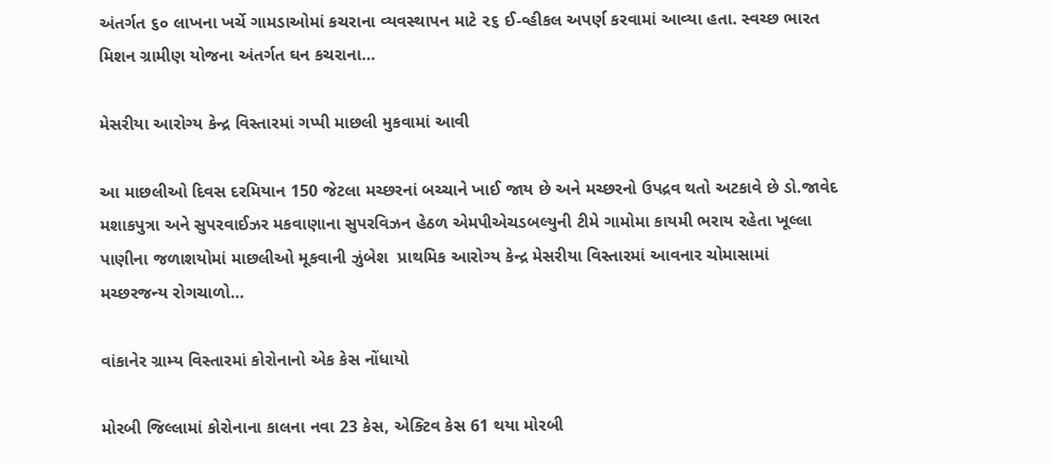અંતર્ગત ૬૦ લાખના ખર્ચે ગામડાઓમાં કચરાના વ્યવસ્થાપન માટે ૨૬ ઈ-વ્હીકલ અપર્ણ કરવામાં આવ્યા હતા. સ્વચ્છ ભારત મિશન ગ્રામીણ યોજના અંતર્ગત ઘન કચરાના…

મેસરીયા આરોગ્ય કેન્દ્ર વિસ્તારમાં ગપ્પી માછલી મુકવામાં આવી

આ માછલીઓ દિવસ દરમિયાન 150 જેટલા મચ્છરનાં બચ્ચાને ખાઈ જાય છે અને મચ્છરનો ઉપદ્રવ થતો અટકાવે છે ડો.જાવેદ મશાકપુત્રા અને સુપરવાઈઝર મકવાણાના સુપરવિઝન હેઠળ એમપીએચડબલ્યુની ટીમે ગામોમા કાયમી ભરાય રહેતા ખૂલ્લા પાણીના જળાશયોમાં માછલીઓ મૂકવાની ઝુંબેશ  પ્રાથમિક આરોગ્ય કેન્દ્ર મેસરીયા વિસ્તારમાં આવનાર ચોમાસામાં મચ્છરજન્ય રોગચાળો…

વાંકાનેર ગ્રામ્ય વિસ્તારમાં કોરોનાનો એક કેસ નોંધાયો

મોરબી જિલ્લામાં કોરોનાના કાલના નવા 23 કેસ, એક્ટિવ કેસ 61 થયા મોરબી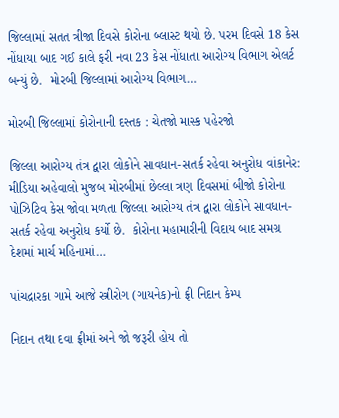જિલ્લામાં સતત ત્રીજા દિવસે કોરોના બ્લાસ્ટ થયો છે. પરમ દિવસે 18 કેસ નોંધાયા બાદ ગઈ કાલે ફરી નવા 23 કેસ નોંધાતા આરોગ્ય વિભાગ એલર્ટ બન્યું છે.  મોરબી જિલ્લામાં આરોગ્ય વિભાગ…

મોરબી જિલ્લામાં કોરોનાની દસ્તક : ચેતજો માસ્ક પહેરજો

જિલ્લા આરોગ્ય તંત્ર દ્વારા લોકોને સાવધાન-સતર્ક રહેવા અનુરોધ વાંકાનેર: મીડિયા અહેવાલો મુજબ મોરબીમાં છેલ્લા ત્રણ દિવસમાં બીજો કોરોના પોઝિટિવ કેસ જોવા મળતા જિલ્લા આરોગ્ય તંત્ર દ્વારા લોકોને સાવધાન-સતર્ક રહેવા અનુરોધ કર્યો છે.  કોરોના મહામારીની વિદાય બાદ સમગ્ર દેશમાં માર્ચ મહિનામાં…

પાંચદ્રારકા ગામે આજે સ્ત્રીરોગ (ગાયનેક)નો ફ્રી નિદાન કેમ્પ

નિદાન તથા દવા ફ્રીમાં અને જો જરૂરી હોય તો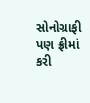સોનોગ્રાફી પણ ફ્રીમાં કરી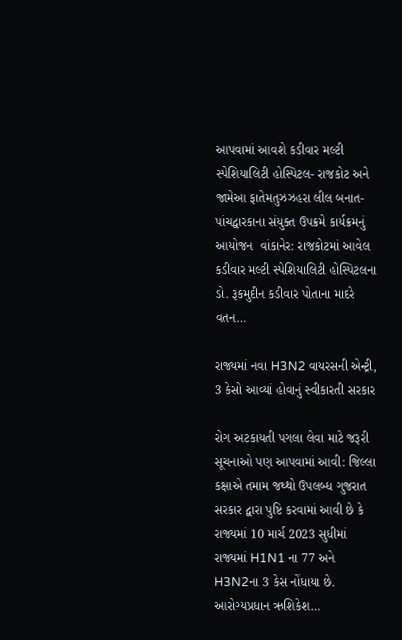આપવામાં આવશે કડીવાર મલ્ટી સ્પેશિયાલિટી હોસ્પિટલ- રાજકોટ અને જામેઆ ફાતેમતુઝઝહરા લીલ બનાત- પાંચદ્વારકાના સંયુક્ત ઉપક્રમે કાર્યક્રમનું આયોજન  વાંકાનેર: રાજકોટમાં આવેલ કડીવાર મલ્ટી સ્પેશિયાલિટી હોસ્પિટલના ડો. રૂકમુદીન કડીવાર પોતાના માદરે વતન…

રાજ્યમાં નવા H3N2 વાયરસની એન્ટ્રી, 3 કેસો આવ્યાં હોવાનું સ્વીકારતી સરકાર

રોગ અટકાયતી પગલા લેવા માટે જરૂરી સૂચનાઓ પણ આપવામાં આવી: જિલ્લા કક્ષાએ તમામ જથ્થો ઉપલબ્ધ ગુજરાત સરકાર દ્વારા પુષ્ટિ કરવામાં આવી છે કે રાજ્યમાં 10 માર્ચ 2023 સુધીમાં રાજ્યમાં H1N1 ના 77 અને H3N2ના 3 કેસ નોંધાયા છે. આરોગ્યપ્રધાન ઋશિકેશ…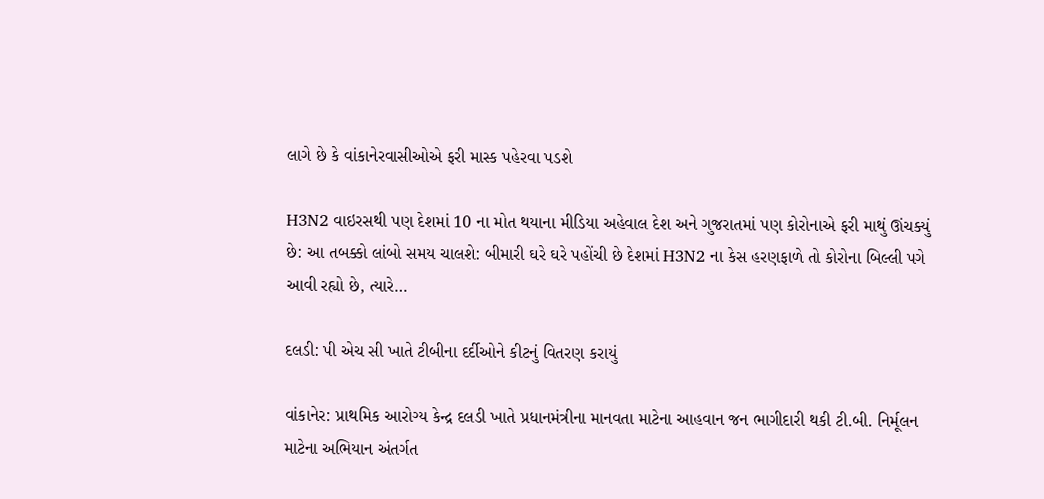લાગે છે કે વાંકાનેરવાસીઓએ ફરી માસ્ક પહેરવા પડશે

H3N2 વાઇરસથી પણ દેશમાં 10 ના મોત થયાના મીડિયા અહેવાલ દેશ અને ગુજરાતમાં પણ કોરોનાએ ફરી માથું ઊંચક્યું છે: આ તબક્કો લાંબો સમય ચાલશે: બીમારી ઘરે ઘરે પહોંચી છે દેશમાં H3N2 ના કેસ હરણફાળે તો કોરોના બિલ્લી પગે આવી રહ્યો છે, ત્યારે…

દલડી: પી એચ સી ખાતે ટીબીના દર્દીઓને કીટનું વિતરણ કરાયું

વાંકાનેર: પ્રાથમિક આરોગ્ય કેન્દ્ર દલડી ખાતે પ્રધાનમંત્રીના માનવતા માટેના આહવાન જન ભાગીદારી થકી ટી.બી. નિર્મૂલન માટેના અભિયાન અંતર્ગત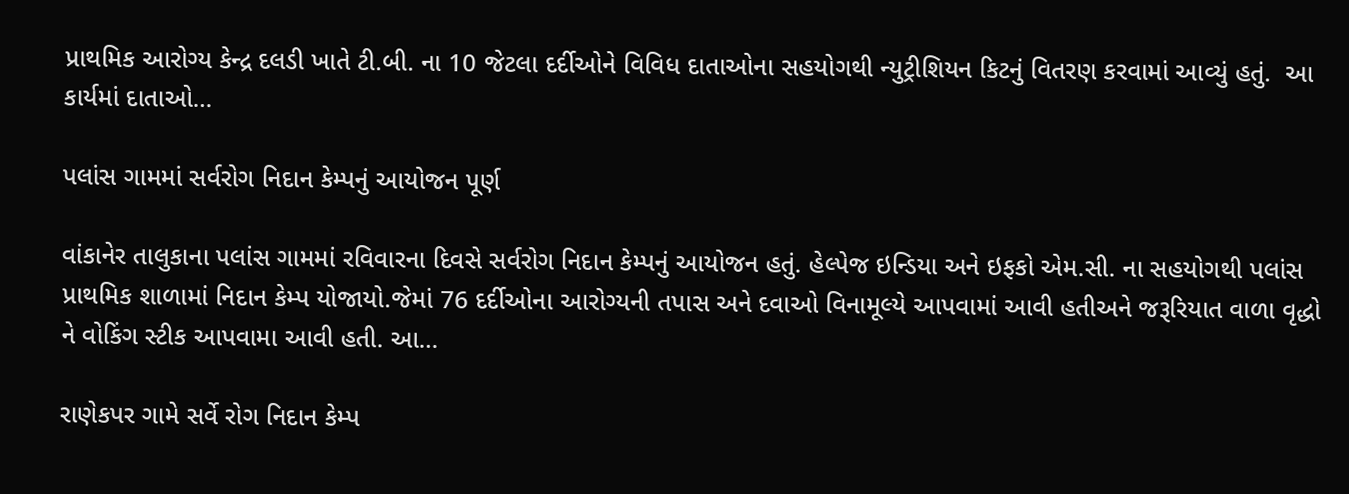પ્રાથમિક આરોગ્ય કેન્દ્ર દલડી ખાતે ટી.બી. ના 10 જેટલા દર્દીઓને વિવિધ દાતાઓના સહયોગથી ન્યુટ્રીશિયન કિટનું વિતરણ કરવામાં આવ્યું હતું.  આ કાર્યમાં દાતાઓ…

પલાંસ ગામમાં સર્વરોગ નિદાન કેમ્પનું આયોજન પૂર્ણ

વાંકાનેર તાલુકાના પલાંસ ગામમાં રવિવારના દિવસે સર્વરોગ નિદાન કેમ્પનું આયોજન હતું. હેલ્પેજ ઇન્ડિયા અને ઇફકો એમ.સી. ના સહયોગથી પલાંસ પ્રાથમિક શાળામાં નિદાન કેમ્પ યોજાયો.જેમાં 76 દર્દીઓના આરોગ્યની તપાસ અને દવાઓ વિનામૂલ્યે આપવામાં આવી હતીઅને જરૂરિયાત વાળા વૃદ્ધો ને વોકિંગ સ્ટીક આપવામા આવી હતી. આ…

રાણેકપર ગામે સર્વે રોગ નિદાન કેમ્પ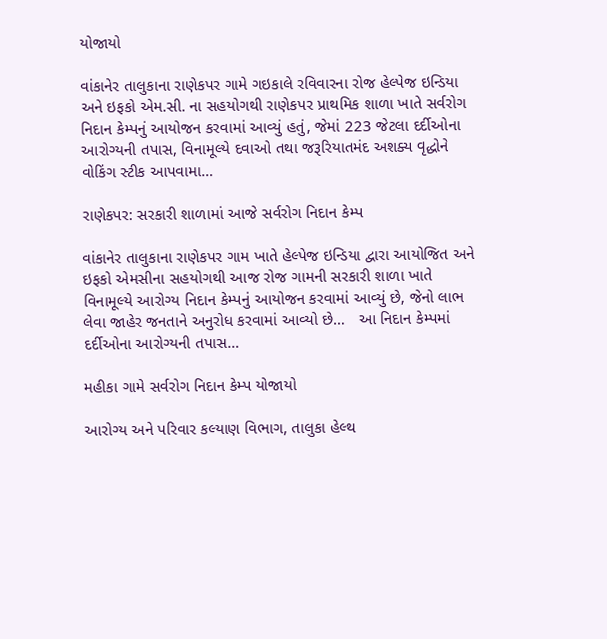યોજાયો

વાંકાનેર તાલુકાના રાણેકપર ગામે ગઇકાલે રવિવારના રોજ હેલ્પેજ ઇન્ડિયા અને ઇફકો એમ.સી. ના સહયોગથી રાણેકપર પ્રાથમિક શાળા ખાતે સર્વરોગ નિદાન કેમ્પનું આયોજન કરવામાં આવ્યું હતું, જેમાં 223 જેટલા દર્દીઓના આરોગ્યની તપાસ, વિનામૂલ્યે દવાઓ તથા જરૂરિયાતમંદ અશક્ય વૃદ્ધોને વોકિંગ સ્ટીક આપવામા…

રાણેકપર: સરકારી શાળામાં આજે સર્વરોગ નિદાન કેમ્પ

વાંકાનેર તાલુકાના રાણેકપર ગામ ખાતે હેલ્પેજ ઇન્ડિયા દ્વારા આયોજિત અને ઇફકો એમસીના સહયોગથી આજ રોજ ગામની સરકારી શાળા ખાતે વિનામૂલ્યે આરોગ્ય નિદાન કેમ્પનું આયોજન કરવામાં આવ્યું છે, જેનો લાભ લેવા જાહેર જનતાને અનુરોધ કરવામાં આવ્યો છે…   આ નિદાન કેમ્પમાં દર્દીઓના આરોગ્યની તપાસ…

મહીકા ગામે સર્વરોગ નિદાન કેમ્પ યોજાયો

આરોગ્ય અને પરિવાર કલ્યાણ વિભાગ, તાલુકા હેલ્થ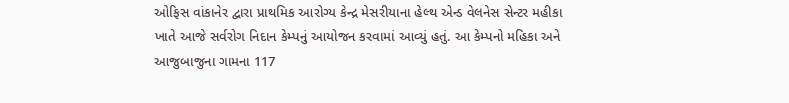ઓફિસ વાંકાનેર દ્વારા પ્રાથમિક આરોગ્ય કેન્દ્ર મેસરીયાના હેલ્થ એન્ડ વેલનેસ સેન્ટર મહીકા ખાતે આજે સર્વરોગ નિદાન કેમ્પનું આયોજન કરવામાં આવ્યું હતું. આ કેમ્પનો મહિકા અને આજુબાજુના ગામના 117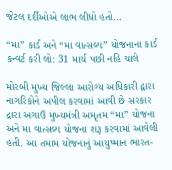જેટલ દર્દીઓએ લાભ લીધો હતો…

“મા” કાર્ડ અને “મા વાત્સલ્ય” યોજનાના કાર્ડ કન્વર્ટ કરી લો: 31 માર્ચ પછી નહિ ચાલે

મોરબી મુખ્ય જિલ્લા આરોગ્ય અધિકારી દ્વારા નાગરિકોને અપીલ કરવામાં આવી છે સરકાર દ્રારા અગાઉ મુખ્યમંત્રી અમૃતમ “મા” યોજના અને મા વાત્સલ્ય યોજના શરૂ કરવામાં આવેલી હતી. આ તમામ યોજનાનું આયુષ્માન ભારત-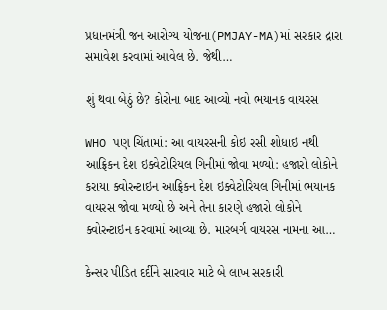પ્રધાનમંત્રી જન આરોગ્ય યોજના(PMJAY-MA)માં સરકાર દ્રારા સમાવેશ કરવામાં આવેલ છે. જેથી…

શું થવા બેઠું છે? કોરોના બાદ આવ્યો નવો ભયાનક વાયરસ

WHO પણ ચિંતામાં: આ વાયરસની કોઇ રસી શોધાઇ નથી આફ્રિકન દેશ ઇક્વેટોરિયલ ગિનીમાં જોવા મળ્યો: હજારો લોકોને કરાયા ક્વોરન્ટાઇન આફ્રિકન દેશ ઇક્વેટોરિયલ ગિનીમાં ભયાનક વાયરસ જોવા મળ્યો છે અને તેના કારણે હજારો લોકોને ક્વોરન્ટાઇન કરવામાં આવ્યા છે. મારબર્ગ વાયરસ નામના આ…

કેન્સર પીડિત દર્દીને સારવાર માટે બે લાખ સરકારી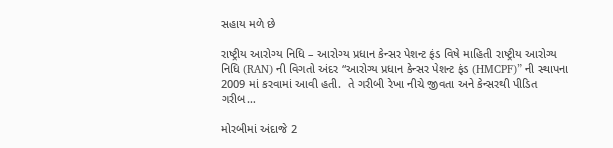સહાય મળે છે

રાષ્ટ્રીય આરોગ્ય નિધિ – આરોગ્ય પ્રધાન કેન્સર પેશન્ટ ફંડ વિષે માહિતી રાષ્ટ્રીય આરોગ્ય નિધિ (RAN) ની વિગતો અંદર “આરોગ્ય પ્રધાન કેન્સર પેશન્ટ ફંડ (HMCPF)” ની સ્થાપના 2009 માં કરવામાં આવી હતી.  તે ગરીબી રેખા નીચે જીવતા અને કેન્સરથી પીડિત ગરીબ…

મોરબીમાં અંદાજે 2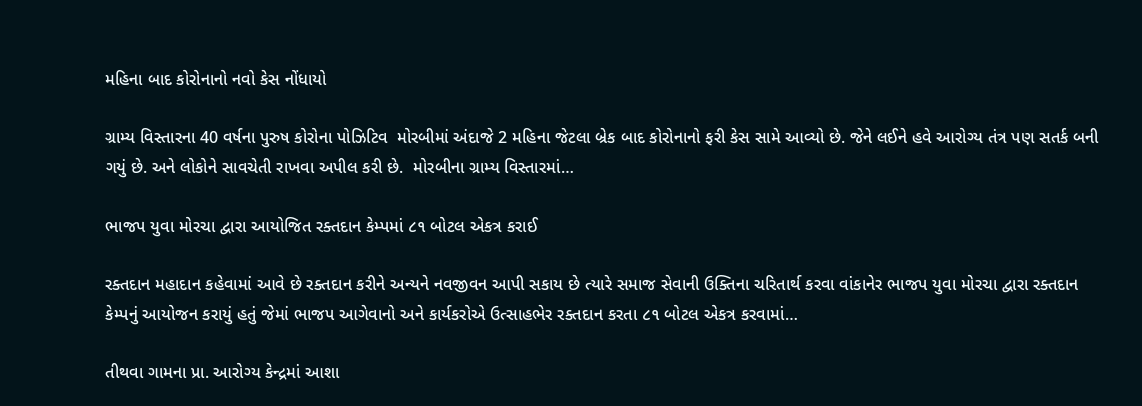મહિના બાદ કોરોનાનો નવો કેસ નોંધાયો

ગ્રામ્ય વિસ્તારના 40 વર્ષના પુરુષ કોરોના પોઝિટિવ  મોરબીમાં અંદાજે 2 મહિના જેટલા બ્રેક બાદ કોરોનાનો ફરી કેસ સામે આવ્યો છે. જેને લઈને હવે આરોગ્ય તંત્ર પણ સતર્ક બની ગયું છે. અને લોકોને સાવચેતી રાખવા અપીલ કરી છે.  મોરબીના ગ્રામ્ય વિસ્તારમાં…

ભાજપ યુવા મોરચા દ્વારા આયોજિત રક્તદાન કેમ્પમાં ૮૧ બોટલ એકત્ર કરાઈ

રક્તદાન મહાદાન કહેવામાં આવે છે રક્તદાન કરીને અન્યને નવજીવન આપી સકાય છે ત્યારે સમાજ સેવાની ઉક્તિના ચરિતાર્થ કરવા વાંકાનેર ભાજપ યુવા મોરચા દ્વારા રક્તદાન કેમ્પનું આયોજન કરાયું હતું જેમાં ભાજપ આગેવાનો અને કાર્યકરોએ ઉત્સાહભેર રક્તદાન કરતા ૮૧ બોટલ એકત્ર કરવામાં…

તીથવા ગામના પ્રા. આરોગ્ય કેન્દ્રમાં આશા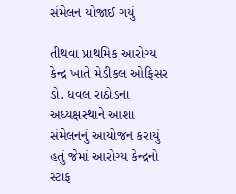સંમેલન યોજાઈ ગયું

તીથવા પ્રાથમિક આરોગ્ય કેન્દ્ર ખાતે મેડીકલ ઓફિસર ડો. ધવલ રાઠોડના અધ્યક્ષસ્થાને આશા સંમેલનનું આયોજન કરાયું હતું જેમાં આરોગ્ય કેન્દ્રનો સ્ટાફ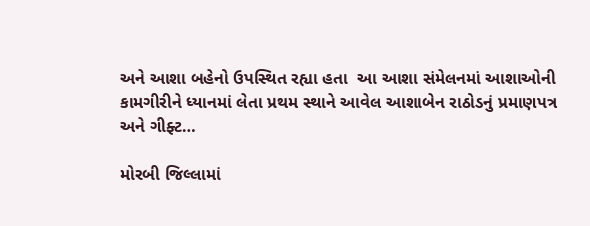અને આશા બહેનો ઉપસ્થિત રહ્યા હતા  આ આશા સંમેલનમાં આશાઓની કામગીરીને ધ્યાનમાં લેતા પ્રથમ સ્થાને આવેલ આશાબેન રાઠોડનું પ્રમાણપત્ર અને ગીફ્ટ…

મોરબી જિલ્લામાં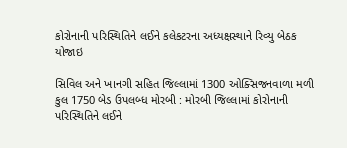કોરોનાની પરિસ્થિતિને લઈને કલેકટરના અધ્યક્ષસ્થાને રિવ્યુ બેઠક યોજાઇ

સિવિલ અને ખાનગી સહિત જિલ્લામાં 1300 ઓક્સિજનવાળા મળી કુલ 1750 બેડ ઉપલબ્ધ મોરબી : મોરબી જિલ્લામાં કોરોનાની પરિસ્થિતિને લઈને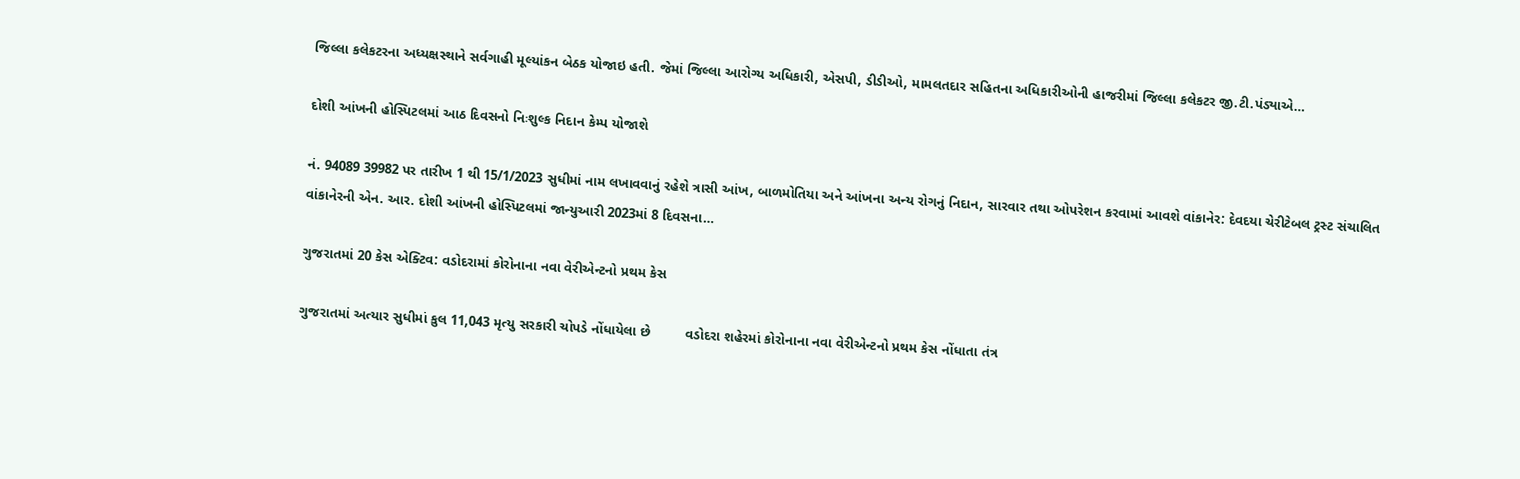જિલ્લા કલેકટરના અધ્યક્ષસ્થાને સર્વગાહી મૂલ્યાંકન બેઠક યોજાઇ હતી. જેમાં જિલ્લા આરોગ્ય અધિકારી, એસપી, ડીડીઓ, મામલતદાર સહિતના અધિકારીઓની હાજરીમાં જિલ્લા કલેકટર જી.ટી.પંડ્યાએ…

દોશી આંખની હોસ્પિટલમાં આઠ દિવસનો નિઃશુલ્ક નિદાન કેમ્પ યોજાશે

નં. 94089 39982 પર તારીખ 1 થી 15/1/2023 સુધીમાં નામ લખાવવાનું રહેશે ત્રાસી આંખ, બાળમોતિયા અને આંખના અન્ય રોગનું નિદાન, સારવાર તથા ઓપરેશન કરવામાં આવશે વાંકાનેર: દેવદયા ચેરીટેબલ ટ્રસ્ટ સંચાલિત વાંકાનેરની એન. આર. દોશી આંખની હોસ્પિટલમાં જાન્યુઆરી 2023માં 8 દિવસના…

ગુજરાતમાં 20 કેસ એક્ટિવ: વડોદરામાં કોરોનાના નવા વેરીએન્ટનો પ્રથમ કેસ

ગુજરાતમાં અત્યાર સુધીમાં કુલ 11,043 મૃત્યુ સરકારી ચોપડે નોંધાયેલા છે         વડોદરા શહેરમાં કોરોનાના નવા વેરીએન્ટનો પ્રથમ કેસ નોંધાતા તંત્ર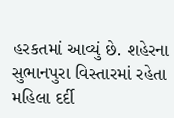હરકતમાં આવ્યું છે. શહેરના સુભાનપુરા વિસ્તારમાં રહેતા મહિલા દર્દી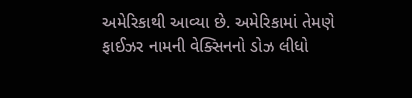અમેરિકાથી આવ્યા છે. અમેરિકામાં તેમણે ફાઈઝર નામની વેક્સિનનો ડોઝ લીધો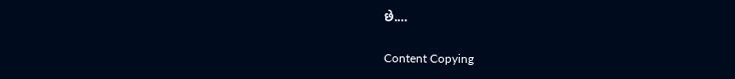છે.…

Content Copying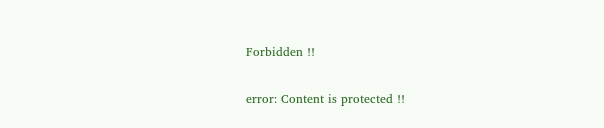Forbidden !!

error: Content is protected !!